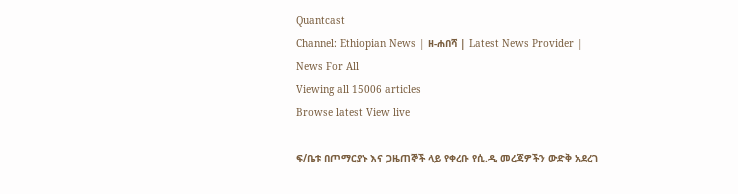Quantcast
Channel: Ethiopian News | ዘ-ሐበሻ | Latest News Provider | News For All
Viewing all 15006 articles
Browse latest View live

ፍ/ቤቱ በጦማርያኑ እና ጋዜጠኞች ላይ የቀረቡ የሲ.ዲ መረጃዎችን ውድቅ አደረገ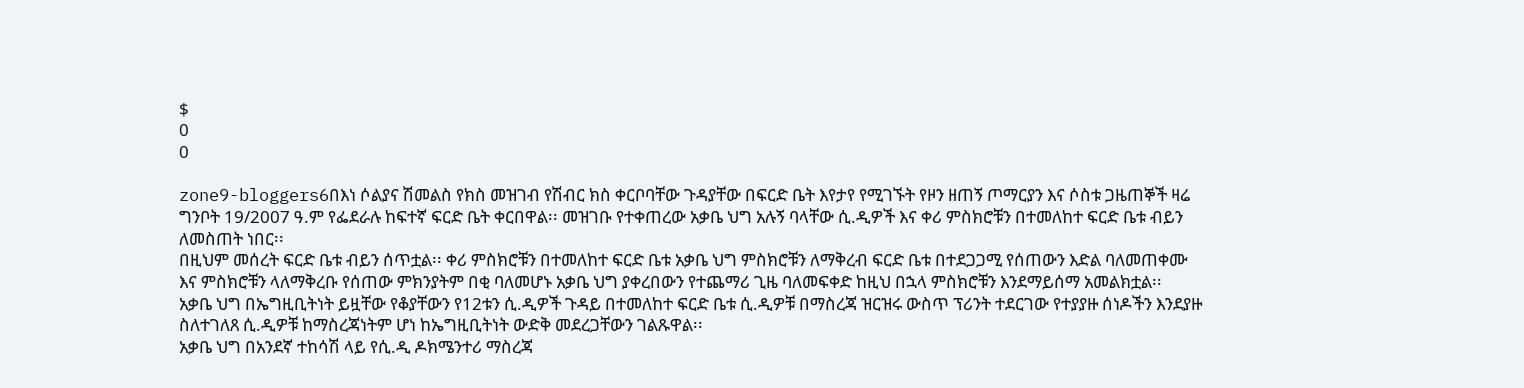$
0
0

zone9-bloggers6በእነ ሶልያና ሽመልስ የክስ መዝገብ የሽብር ክስ ቀርቦባቸው ጉዳያቸው በፍርድ ቤት እየታየ የሚገኙት የዞን ዘጠኝ ጦማርያን እና ሶስቱ ጋዜጠኞች ዛሬ ግንቦት 19/2007 ዓ.ም የፌደራሉ ከፍተኛ ፍርድ ቤት ቀርበዋል፡፡ መዝገቡ የተቀጠረው አቃቤ ህግ አሉኝ ባላቸው ሲ.ዲዎች እና ቀሪ ምስክሮቹን በተመለከተ ፍርድ ቤቱ ብይን ለመስጠት ነበር፡፡
በዚህም መሰረት ፍርድ ቤቱ ብይን ሰጥቷል፡፡ ቀሪ ምስክሮቹን በተመለከተ ፍርድ ቤቱ አቃቤ ህግ ምስክሮቹን ለማቅረብ ፍርድ ቤቱ በተደጋጋሚ የሰጠውን እድል ባለመጠቀሙ እና ምስክሮቹን ላለማቅረቡ የሰጠው ምክንያትም በቂ ባለመሆኑ አቃቤ ህግ ያቀረበውን የተጨማሪ ጊዜ ባለመፍቀድ ከዚህ በኋላ ምስክሮቹን እንደማይሰማ አመልክቷል፡፡
አቃቤ ህግ በኤግዚቢትነት ይዟቸው የቆያቸውን የ12ቱን ሲ.ዲዎች ጉዳይ በተመለከተ ፍርድ ቤቱ ሲ.ዲዎቹ በማስረጃ ዝርዝሩ ውስጥ ፕሪንት ተደርገው የተያያዙ ሰነዶችን እንደያዙ ስለተገለጸ ሲ.ዲዎቹ ከማስረጃነትም ሆነ ከኤግዚቢትነት ውድቅ መደረጋቸውን ገልጹዋል፡፡
አቃቤ ህግ በአንደኛ ተከሳሽ ላይ የሲ.ዲ ዶክሜንተሪ ማስረጃ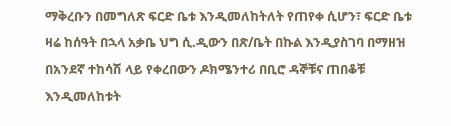ማቅረቡን በመግለጽ ፍርድ ቤቱ እንዲመለከትለት የጠየቀ ሲሆን፣ ፍርድ ቤቱ ዛሬ ከሰዓት በኋላ አቃቤ ህግ ሲ.ዲውን በጽ/ቤት በኩል እንዲያስገባ በማዘዝ በአንደኛ ተከሳሽ ላይ የቀረበውን ዶክሜንተሪ በቢሮ ዳኞቹና ጠበቆቹ እንዲመለከቱት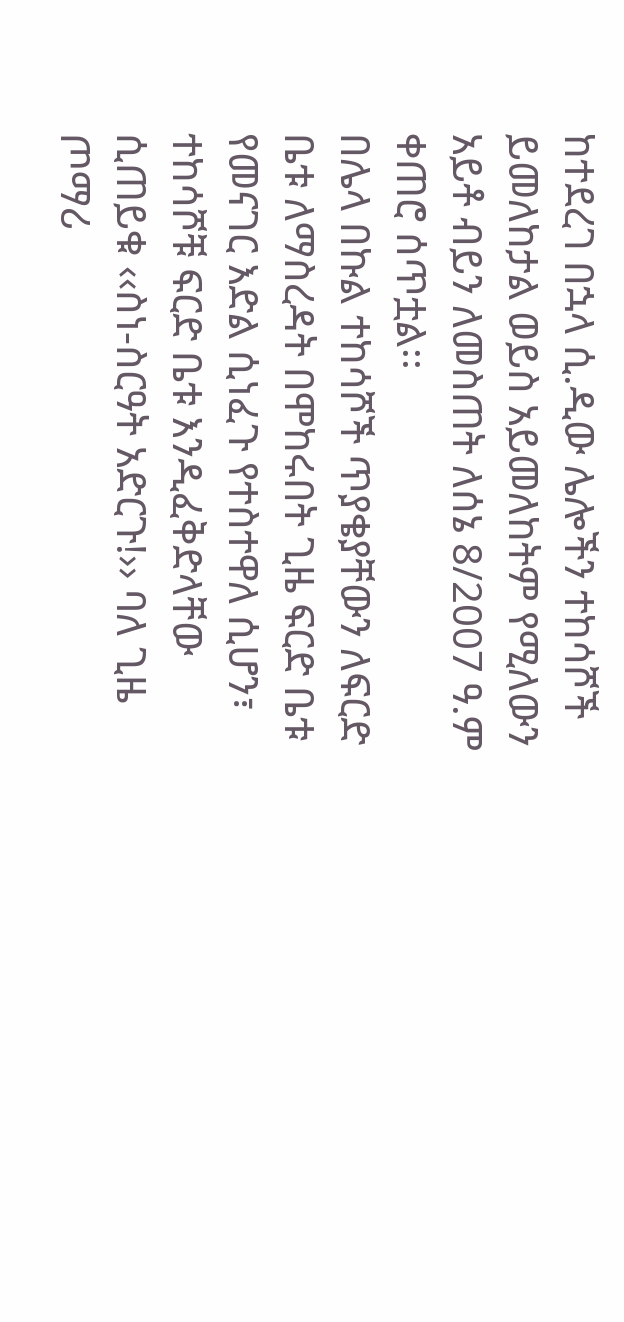ከተደረገ በኋላ ሲ.ዲው ሌሎችን ተከሳሾች ይመለከታል ወይስ አይመለከትም የሚለውን አይቶ ብይን ለመስጠት ለሰኔ 8/2007 ዓ.ም ቀጠሮ ሰጥቷል፡፡
በሌላ በኩል ተከሳሾች ጥያቄያቸውን ለፍርድ ቤቱ ለማስረዳት በሞከሩበት ጊዜ ፍርድ ቤቱ የመናገር እድል ሲነፈጉ የተስተዋለ ሲሆን፣ ተከሳሾቹ ፍርድ ቤቱ እንዲፈቅድላቸው ሲጠይቁ ‹‹ስነ-ስርዓት አድርጉ!›› ባለ ጊዜ ጦማሪ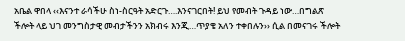አቤል ዋበላ ‹‹እናንተ ራሳችሁ ስነ-ስርዓት አድርጉ….እንናገርበት! ይህ የመብት ጉዳይ ነው…በግልጽ ችሎት ላይ ህገ መንግስታዊ መብታችንን አክብሩ እንጂ…ጥያቄ አለን ተቀበሉን›› ሲል በመናገሩ ችሎት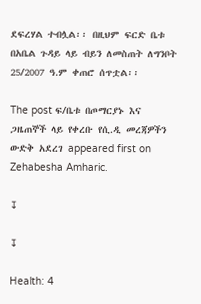ደፍረሃል ተብሏል፡፡ በዚህም ፍርድ ቤቱ በአቤል ጉዳይ ላይ ብይን ለመስጠት ለግንቦት 25/2007 ዓ.ም ቀጠሮ ሰጥቷል፡፡

The post ፍ/ቤቱ በጦማርያኑ እና ጋዜጠኞች ላይ የቀረቡ የሲ.ዲ መረጃዎችን ውድቅ አደረገ appeared first on Zehabesha Amharic.

↧

↧

Health: 4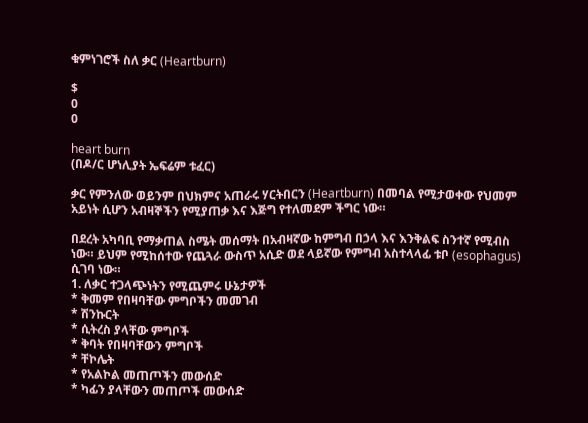ቁምነገሮች ስለ ቃር (Heartburn)

$
0
0

heart burn
(በዶ/ር ሆነሊያት ኤፍሬም ቱፈር)

ቃር የምንለው ወይንም በህክምና አጠራሩ ሃርትበርን (Heartburn) በመባል የሚታወቀው የህመም አይነት ሲሆን አብዛኞችን የሚያጠቃ እና እጅግ የተለመደም ችግር ነው።

በደረት አካባቢ የማቃጠል ስሜት መሰማት በአብዛኛው ከምግብ በኃላ እና እንቅልፍ ስንተኛ የሚብስ ነው። ይህም የሚከሰተው የጨጓራ ውስጥ አሲድ ወደ ላይኛው የምግብ አስተላላፊ ቱቦ (esophagus) ሲገባ ነው።
1. ለቃር ተጋላጭነትን የሚጨምሩ ሁኔታዎች
* ቅመም የበዛባቸው ምግቦችን መመገብ
* ሽንኩርት
* ሲትረስ ያላቸው ምግቦች
* ቅባት የበዛባቸውን ምግቦች
* ቸኮሌት
* የአልኮል መጠጦችን መውሰድ
* ካፊን ያላቸውን መጠጦች መውሰድ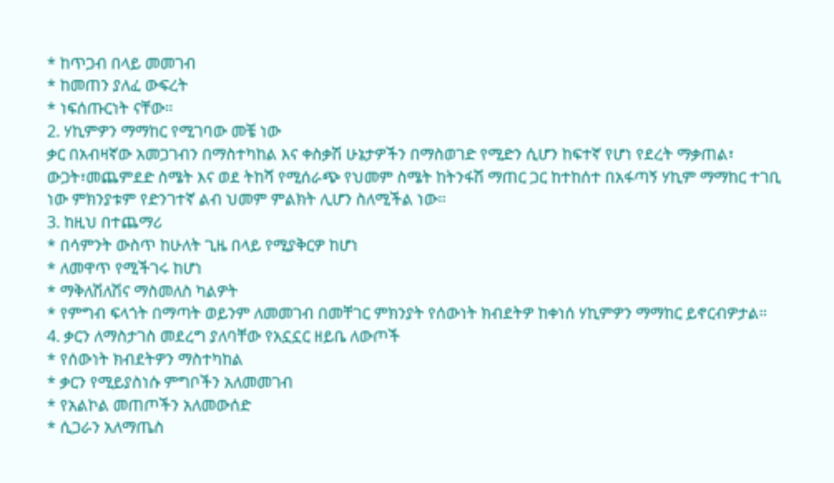* ከጥጋብ በላይ መመገብ
* ከመጠን ያለፈ ውፍረት
* ነፍሰጡርነት ናቸው።
2. ሃኪምዎን ማማከር የሚገባው መቼ ነው
ቃር በአብዛኛው አመጋገብን በማስተካከል እና ቀስቃሽ ሁኔታዎችን በማስወገድ የሚድን ሲሆን ከፍተኛ የሆነ የደረት ማቃጠል፣ ውጋት፣መጨምደድ ስሜት እና ወደ ትከሻ የሚሰራጭ የህመም ስሜት ከትንፋሽ ማጠር ጋር ከተከሰተ በአፋጣኝ ሃኪም ማማከር ተገቢ ነው ምክንያቱም የድንገተኛ ልብ ህመም ምልክት ሊሆን ስለሚችል ነው።
3. ከዚህ በተጨማሪ
* በሳምንት ውስጥ ከሁለት ጊዜ በላይ የሚያቅርዎ ከሆነ
* ለመዋጥ የሚችገሩ ከሆነ
* ማቅለሽለሽና ማስመለስ ካልዎት
* የምግብ ፍላጎት በማጣት ወይንም ለመመገብ በመቸገር ምክንያት የሰውነት ክብደትዎ ከቀነሰ ሃኪምዎን ማማከር ይኖርብዎታል።
4. ቃርን ለማስታገስ መደረግ ያለባቸው የአኗኗር ዘይቤ ለውጦች
* የሰውነት ክብደትዎን ማስተካከል
* ቃርን የሚይያስነሱ ምግቦችን አለመመገብ
* የአልኮል መጠጦችን አለመውሰድ
* ሲጋራን አለማጤስ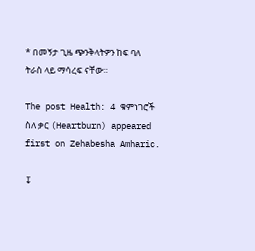* በመኝታ ጊዜ ጭንቅላትዎን ከፍ ባለ ትራስ ላይ ማሳረፍ ናቸው።

The post Health: 4 ቁምነገሮች ስለ ቃር (Heartburn) appeared first on Zehabesha Amharic.

↧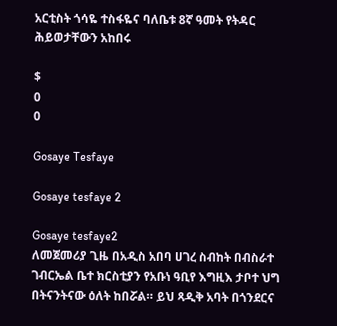አርቲስት ጎሳዬ ተስፋዬና ባለቤቱ 8ኛ ዓመት የትዳር ሕይወታቸውን አከበሩ

$
0
0

Gosaye Tesfaye

Gosaye tesfaye 2

Gosaye tesfaye2
ለመጀመሪያ ጊዜ በአዲስ አበባ ሀገረ ስብከት በብስራተ ገብርኤል ቤተ ክርስቲያን የአቡነ ዓቢየ እግዚእ ታቦተ ህግ በትናንትናው ዕለት ከበሯል። ይህ ጻዲቅ አባት በጎንደርና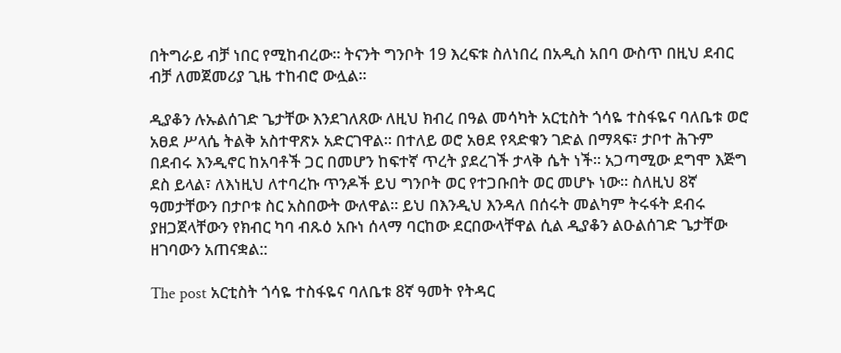በትግራይ ብቻ ነበር የሚከብረው። ትናንት ግንቦት 19 እረፍቱ ስለነበረ በአዲስ አበባ ውስጥ በዚህ ደብር ብቻ ለመጀመሪያ ጊዜ ተከብሮ ውሏል።

ዲያቆን ሉኡልሰገድ ጌታቸው እንደገለጸው ለዚህ ክብረ በዓል መሳካት አርቲስት ጎሳዬ ተስፋዬና ባለቤቱ ወሮ አፀደ ሥላሴ ትልቅ አስተዋጽኦ አድርገዋል። በተለይ ወሮ አፀደ የጻድቁን ገድል በማጻፍ፣ ታቦተ ሕጉም በደብሩ እንዲኖር ከአባቶች ጋር በመሆን ከፍተኛ ጥረት ያደረገች ታላቅ ሴት ነች። አጋጣሚው ደግሞ እጅግ ደስ ይላል፣ ለእነዚህ ለተባረኩ ጥንዶች ይህ ግንቦት ወር የተጋቡበት ወር መሆኑ ነው። ስለዚህ 8ኛ ዓመታቸውን በታቦቱ ስር አስበውት ውለዋል። ይህ በእንዲህ እንዳለ በሰሩት መልካም ትሩፋት ደብሩ ያዘጋጀላቸውን የክብር ካባ ብጹዕ አቡነ ሰላማ ባርከው ደርበውላቸዋል ሲል ዲያቆን ልዑልሰገድ ጌታቸው ዘገባውን አጠናቋል::

The post አርቲስት ጎሳዬ ተስፋዬና ባለቤቱ 8ኛ ዓመት የትዳር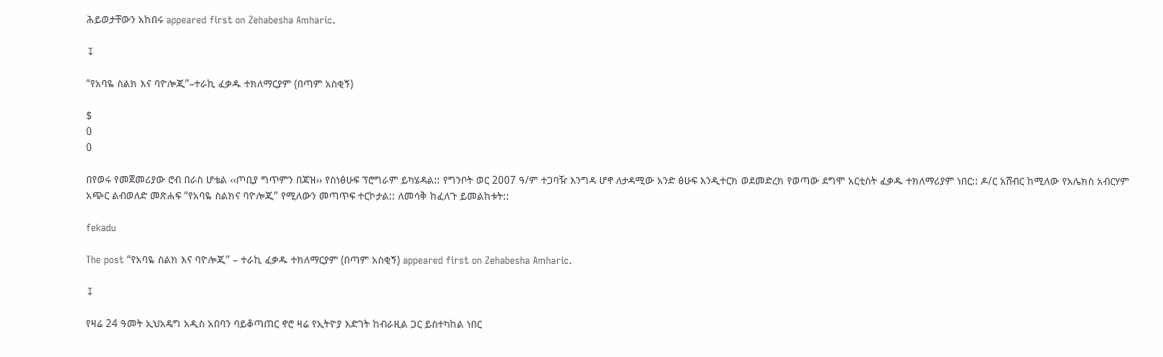ሕይወታቸውን አከበሩ appeared first on Zehabesha Amharic.

↧

“የአባዬ ስልክ እና ባዮሎጂ”–ተራኪ ፈቃዱ ተክለማርያም (በጣም አስቂኝ)

$
0
0

በየወሩ የመጀመሪያው ሮብ በራስ ሆቴል ‹‹ጦቢያ ግጥምን በጃዝ›› የስነፅሁፍ ፕሮግራም ይካሄዳል:: የግንቦት ወር 2007 ዓ/ም ተጋባዥ እንግዳ ሆኖ ለታዳሚው አንድ ፅሁፍ እንዲተርክ ወደመድረክ የወጣው ደግሞ አርቲስት ፈቃዱ ተክለማሪያም ነበር:: ዶ/ር አሸብር ከሚለው የአሌክስ አብርሃም አጭር ልብወለድ መጽሐፍ “የአባዬ ስልክና ባዮሎጂ” የሚለውን መጣጥፍ ተርኮታል:: ለመሳቅ ከፈለጉ ይመልከቱት::

fekadu

The post “የአባዬ ስልክ እና ባዮሎጂ” – ተራኪ ፈቃዱ ተክለማርያም (በጣም አስቂኝ) appeared first on Zehabesha Amharic.

↧

የዛሬ 24 ዓመት ኢህአዴግ አዲስ አበባን ባይቆጣጠር ኖሮ ዛሬ የኢትዮያ እድገት ከብራዚል ጋር ይስተካከል ነበር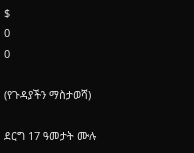$
0
0

(የጉዳያችን ማስታወሻ)

ደርግ 17 ዓመታት ሙሉ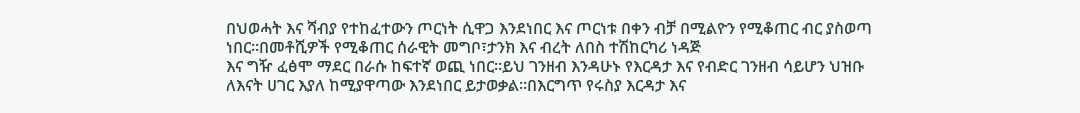በህወሓት እና ሻብያ የተከፈተውን ጦርነት ሲዋጋ እንደነበር እና ጦርነቱ በቀን ብቻ በሚልዮን የሚቆጠር ብር ያስወጣ ነበር።በመቶሺዎች የሚቆጠር ሰራዊት መግቦ፣ታንክ እና ብረት ለበስ ተሽከርካሪ ነዳጅ
እና ግዥ ፈፅሞ ማደር በራሱ ከፍተኛ ወጪ ነበር።ይህ ገንዘብ እንዳሁኑ የእርዳታ እና የብድር ገንዘብ ሳይሆን ህዝቡ ለእናት ሀገር እያለ ከሚያዋጣው እንደነበር ይታወቃል።በእርግጥ የሩስያ እርዳታ እና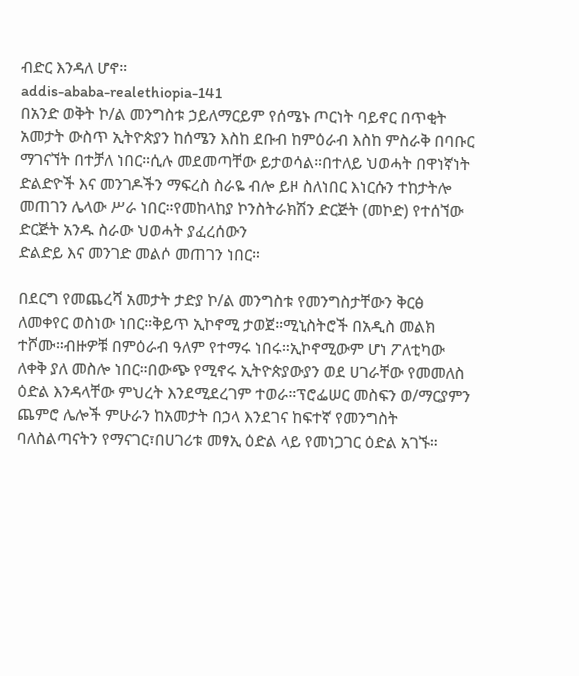ብድር እንዳለ ሆኖ።
addis-ababa-realethiopia-141
በአንድ ወቅት ኮ/ል መንግስቱ ኃይለማርይም የሰሜኑ ጦርነት ባይኖር በጥቂት አመታት ውስጥ ኢትዮጵያን ከሰሜን እስከ ደቡብ ከምዕራብ እስከ ምስራቅ በባቡር ማገናኘት በተቻለ ነበር።ሲሉ መደመጣቸው ይታወሳል።በተለይ ህወሓት በዋነኛነት ድልድዮች እና መንገዶችን ማፍረስ ስራዬ ብሎ ይዞ ስለነበር እነርሱን ተከታትሎ መጠገን ሌላው ሥራ ነበር።የመከላከያ ኮንስትራክሽን ድርጅት (መኮድ) የተሰኘው ድርጅት አንዱ ስራው ህወሓት ያፈረሰውን
ድልድይ እና መንገድ መልሶ መጠገን ነበር።

በደርግ የመጨረሻ አመታት ታድያ ኮ/ል መንግስቱ የመንግስታቸውን ቅርፅ ለመቀየር ወስነው ነበር።ቅይጥ ኢኮኖሚ ታወጀ።ሚኒስትሮች በአዲስ መልክ ተሾሙ።ብዙዎቹ በምዕራብ ዓለም የተማሩ ነበሩ።ኢኮኖሚውም ሆነ ፖለቲካው ለቀቅ ያለ መስሎ ነበር።በውጭ የሚኖሩ ኢትዮጵያውያን ወደ ሀገራቸው የመመለስ ዕድል እንዳላቸው ምህረት እንደሚደረገም ተወራ።ፕሮፌሠር መስፍን ወ/ማርያምን ጨምሮ ሌሎች ምሁራን ከአመታት በኃላ እንደገና ከፍተኛ የመንግስት ባለስልጣናትን የማናገር፣በሀገሪቱ መፃኢ ዕድል ላይ የመነጋገር ዕድል አገኙ።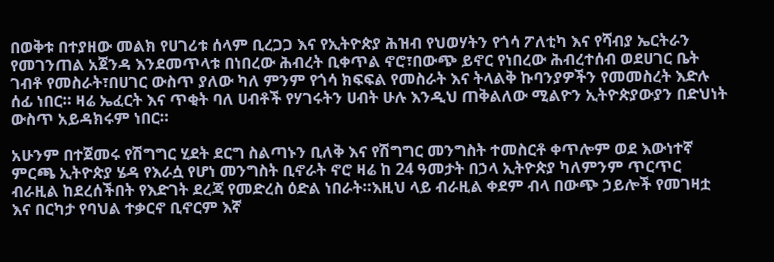በወቅቱ በተያዘው መልክ የሀገሪቱ ሰላም ቢረጋጋ እና የኢትዮጵያ ሕዝብ የህወሃትን የጎሳ ፖለቲካ እና የሻብያ ኤርትራን የመገንጠል አጀንዳ እንደመጥላቱ በነበረው ሕብረት ቢቀጥል ኖሮ፣በውጭ ይኖር የነበረው ሕብረተሰብ ወደሀገር ቤት ገብቶ የመስራት፣በሀገር ውስጥ ያለው ካለ ምንም የጎሳ ክፍፍል የመስራት እና ትላልቅ ኩባንያዎችን የመመስረት እድሉ ሰፊ ነበር። ዛሬ ኤፈርት እና ጥቂት ባለ ሀብቶች የሃገሩትን ሀብት ሁሉ እንዲህ ጠቅልለው ሚልዮን ኢትዮጵያውያን በድህነት ውስጥ አይዳክሩም ነበር።

አሁንም በተጀመሩ የሽግግር ሂደት ደርግ ስልጣኑን ቢለቅ እና የሽግግር መንግስት ተመስርቶ ቀጥሎም ወደ እውነተኛ ምርጫ ኢትዮጵያ ሄዳ የእራሷ የሆነ መንግስት ቢኖራት ኖሮ ዛሬ ከ 24 ዓመታት በኃላ ኢትዮጵያ ካለምንም ጥርጥር ብራዚል ከደረሰችበት የእድገት ደረጃ የመድረስ ዕድል ነበራት።እዚህ ላይ ብራዚል ቀደም ብላ በውጭ ኃይሎች የመገዛቷ እና በርካታ የባህል ተቃርኖ ቢኖርም እኛ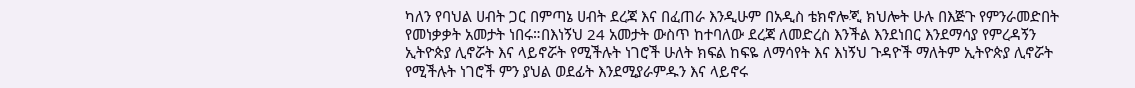ካለን የባህል ሀብት ጋር በምጣኔ ሀብት ደረጃ እና በፈጠራ እንዲሁም በአዲስ ቴክኖሎጂ ክህሎት ሁሉ በእጅጉ የምንራመድበት የመነቃቃት አመታት ነበሩ።በእነኝህ 24 አመታት ውስጥ ከተባለው ደረጃ ለመድረስ እንችል እንደነበር እንደማሳያ የምረዳኝን ኢትዮጵያ ሊኖሯት እና ላይኖሯት የሚችሉት ነገሮች ሁለት ክፍል ከፍዬ ለማሳየት እና እነኝህ ጉዳዮች ማለትም ኢትዮጵያ ሊኖሯት የሚችሉት ነገሮች ምን ያህል ወደፊት እንደሚያራምዱን እና ላይኖሩ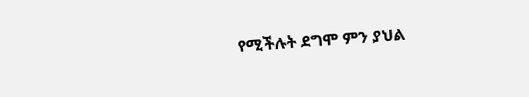የሚችሉት ደግሞ ምን ያህል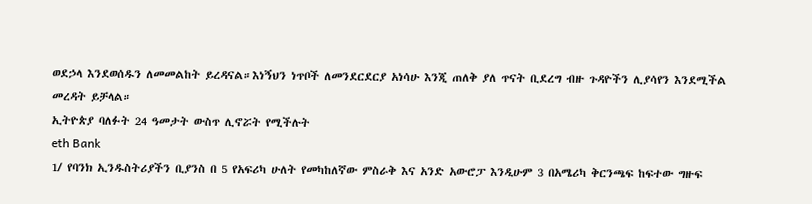ወደኃላ እንደወሰዱን ለመመልከት ይረዳናል።እነኝህን ነጥቦች ለመንደርደርያ አነሳሁ እንጂ ጠለቅ ያለ ጥናት ቢደረግ ብዙ ጉዳዮችን ሊያሳየን እንደሚችል መረዳት ይቻላል።
ኢትዮጵያ ባለፉት 24 ዓመታት ውስጥ ሊኖሯት የሚችሉት
eth Bank
1/ የባንክ ኢንዱስትሪያችን ቢያንስ በ 5 የአፍሪካ ሁለት የመካከለኛው ምስራቅ እና አንድ አውሮፓ እንዲሁም 3 በአሜሪካ ቅርንጫፍ ከፍተው ግዙፍ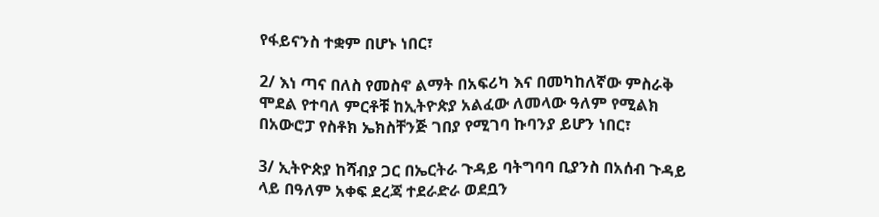የፋይናንስ ተቋም በሆኑ ነበር፣

2/ እነ ጣና በለስ የመስኖ ልማት በአፍሪካ እና በመካከለኛው ምስራቅ ሞደል የተባለ ምርቶቹ ከኢትዮጵያ አልፈው ለመላው ዓለም የሚልክ በአውሮፓ የስቶክ ኤክስቸንጅ ገበያ የሚገባ ኩባንያ ይሆን ነበር፣

3/ ኢትዮጵያ ከሻብያ ጋር በኤርትራ ጉዳይ ባትግባባ ቢያንስ በአሰብ ጉዳይ ላይ በዓለም አቀፍ ደረጃ ተደራድራ ወደቧን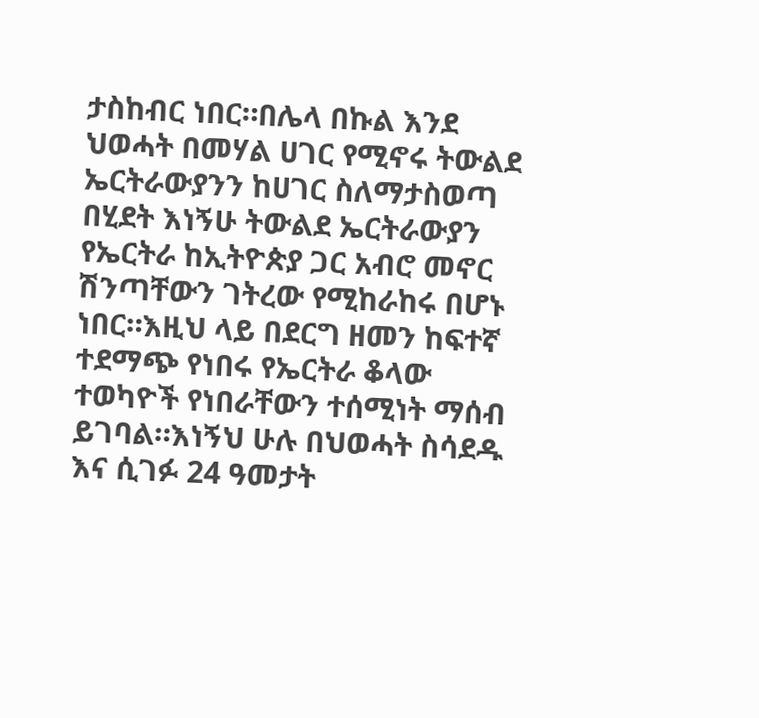ታስከብር ነበር።በሌላ በኩል እንደ ህወሓት በመሃል ሀገር የሚኖሩ ትውልደ ኤርትራውያንን ከሀገር ስለማታስወጣ በሂደት እነኝሁ ትውልደ ኤርትራውያን የኤርትራ ከኢትዮጵያ ጋር አብሮ መኖር ሽንጣቸውን ገትረው የሚከራከሩ በሆኑ ነበር።እዚህ ላይ በደርግ ዘመን ከፍተኛ ተደማጭ የነበሩ የኤርትራ ቆላው ተወካዮች የነበራቸውን ተሰሚነት ማሰብ ይገባል።እነኝህ ሁሉ በህወሓት ስሳደዱ እና ሲገፉ 24 ዓመታት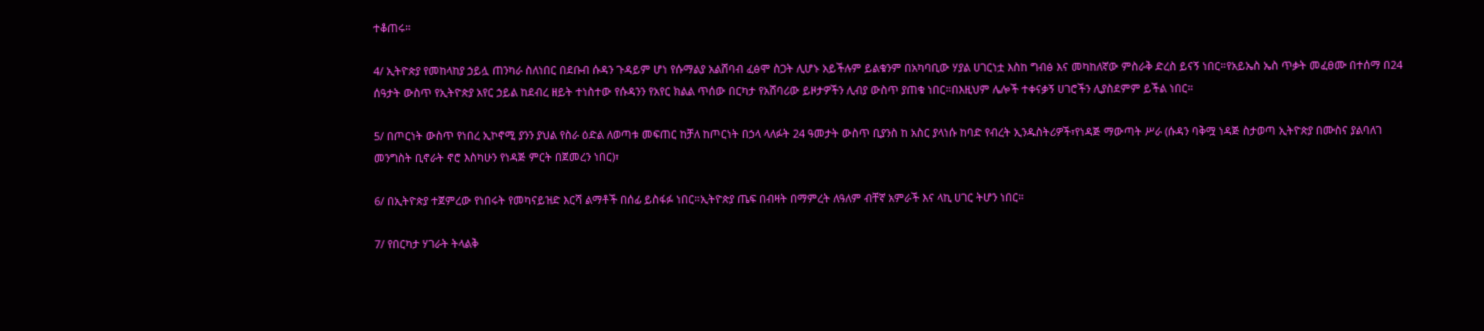ተቆጠሩ።

4/ ኢትዮጵያ የመከላከያ ኃይሏ ጠንካራ ስለነበር በደቡብ ሱዳን ጉዳይም ሆነ የሱማልያ አልሸባብ ፈፅሞ ስጋት ሊሆኑ አይችሉም ይልቁንም በአካባቢው ሃያል ሀገርነቷ እስከ ግብፅ እና መካከለኛው ምስራቅ ድረስ ይናኝ ነበር።የአይኤስ ኤስ ጥቃት መፈፀሙ በተሰማ በ24 ሰዓታት ውስጥ የኢትዮጵያ አየር ኃይል ከደብረ ዘይት ተነስተው የሱዳንን የአየር ክልል ጥሰው በርካታ የአሸባሪው ይዞታዎችን ሊብያ ውስጥ ያጠቁ ነበር።በእዚህም ሌሎች ተቀናቃኝ ሀገሮችን ሊያስደምም ይችል ነበር።

5/ በጦርነት ውስጥ የነበረ ኢኮኖሚ ያንን ያህል የስራ ዕድል ለወጣቱ መፍጠር ከቻለ ከጦርነት በኃላ ላለፉት 24 ዓመታት ውስጥ ቢያንስ ከ አስር ያላነሱ ከባድ የብረት ኢንዱስትሪዎች፣የነዳጅ ማውጣት ሥራ (ሱዳን ባቅሟ ነዳጅ ስታወጣ ኢትዮጵያ በሙስና ያልባለገ መንግስት ቢኖራት ኖሮ እስካሁን የነዳጅ ምርት በጀመረን ነበር)፣

6/ በኢትዮጵያ ተጀምረው የነበሩት የመካናይዝድ እርሻ ልማቶች በሰፊ ይስፋፉ ነበር።ኢትዮጵያ ጤፍ በብዛት በማምረት ለዓለም ብቸኛ አምራች እና ላኪ ሀገር ትሆን ነበር።

7/ የበርካታ ሃገራት ትላልቅ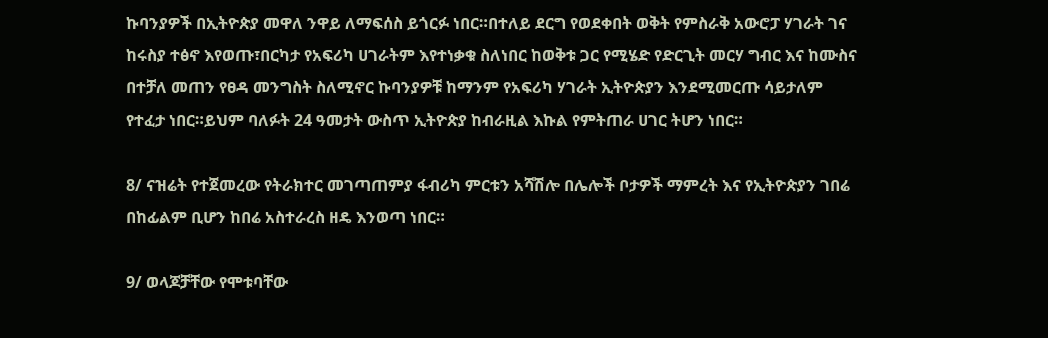ኩባንያዎች በኢትዮጵያ መዋለ ንዋይ ለማፍሰስ ይጎርፉ ነበር።በተለይ ደርግ የወደቀበት ወቅት የምስራቅ አውሮፓ ሃገራት ገና ከሩስያ ተፅኖ እየወጡ፣በርካታ የአፍሪካ ሀገራትም እየተነቃቁ ስለነበር ከወቅቱ ጋር የሚሄድ የድርጊት መርሃ ግብር እና ከሙስና በተቻለ መጠን የፀዳ መንግስት ስለሚኖር ኩባንያዎቹ ከማንም የአፍሪካ ሃገራት ኢትዮጵያን እንደሚመርጡ ሳይታለም የተፈታ ነበር።ይህም ባለፉት 24 ዓመታት ውስጥ ኢትዮጵያ ከብራዚል እኩል የምትጠራ ሀገር ትሆን ነበር።

8/ ናዝሬት የተጀመረው የትራክተር መገጣጠምያ ፋብሪካ ምርቱን አሻሽሎ በሌሎች ቦታዎች ማምረት እና የኢትዮጵያን ገበሬ በከፊልም ቢሆን ከበሬ አስተራረስ ዘዴ እንወጣ ነበር።

9/ ወላጆቻቸው የሞቱባቸው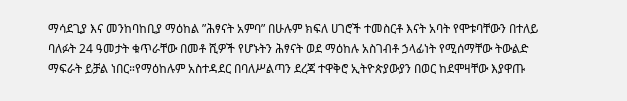ማሳደጊያ እና መንከባከቢያ ማዕከል ”ሕፃናት አምባ” በሁሉም ክፍለ ሀገሮች ተመስርቶ እናት አባት የሞቱባቸውን በተለይ ባለፉት 24 ዓመታት ቁጥራቸው በመቶ ሺዎች የሆኑትን ሕፃናት ወደ ማዕከሉ አስገብቶ ኃላፊነት የሚሰማቸው ትውልድ ማፍራት ይቻል ነበር።የማዕከሉም አስተዳደር በባለሥልጣን ደረጃ ተዋቅሮ ኢትዮጵያውያን በወር ከደሞዛቸው እያዋጡ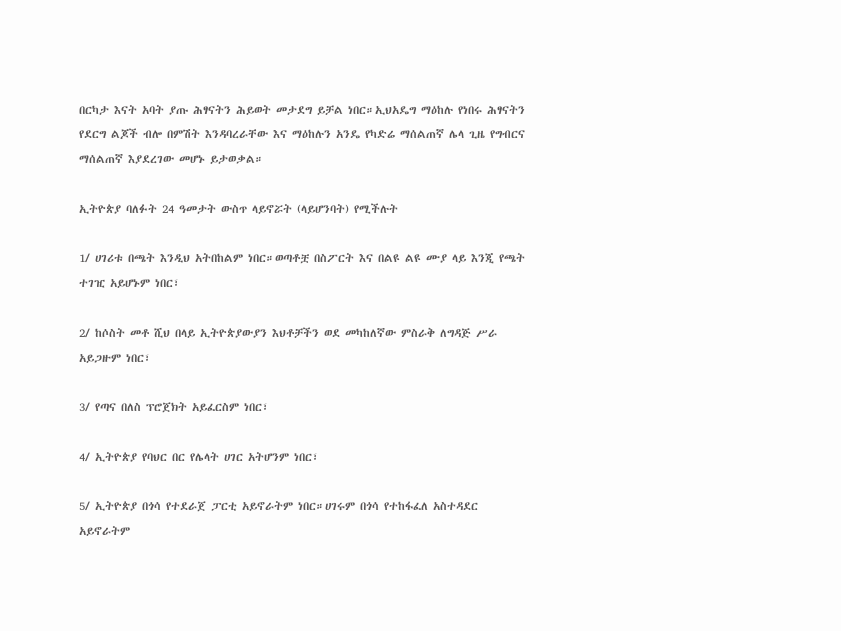በርካታ እናት አባት ያጡ ሕፃናትን ሕይወት መታደግ ይቻል ነበር።ኢህአዴግ ማዕከሉ የነበሩ ሕፃናትን የደርግ ልጆች ብሎ በምሽት እንዳባረራቸው እና ማዕከሉን አንዴ የካድሬ ማሰልጠኛ ሌላ ጊዜ የግብርና ማሰልጠኛ እያደረገው መሆኑ ይታወቃል።

ኢትዮጵያ ባለፉት 24 ዓመታት ውስጥ ላይኖሯት (ላይሆንባት) የሚችሉት

1/ ሀገሪቱ በጫት እንዲህ አትበከልም ነበር።ወጣቶቿ በስፖርት እና በልዩ ልዩ ሙያ ላይ እንጂ የጫት ተገዢ አይሆኑም ነበር፣

2/ ከሶስት መቶ ሺህ በላይ ኢትዮጵያውያን እህቶቻችን ወደ መካከለኛው ምስራቅ ለግዳጅ ሥራ አይጋዙም ነበር፣

3/ የጣና በለስ ፕሮጀክት አይፈርስም ነበር፣

4/ ኢትዮጵያ የባህር በር የሌላት ሀገር አትሆንም ነበር፣

5/ ኢትዮጵያ በጎሳ የተደራጀ ፓርቲ አይኖራትም ነበር።ሀገሩም በጎሳ የተከፋፈለ አስተዳደር አይኖራትም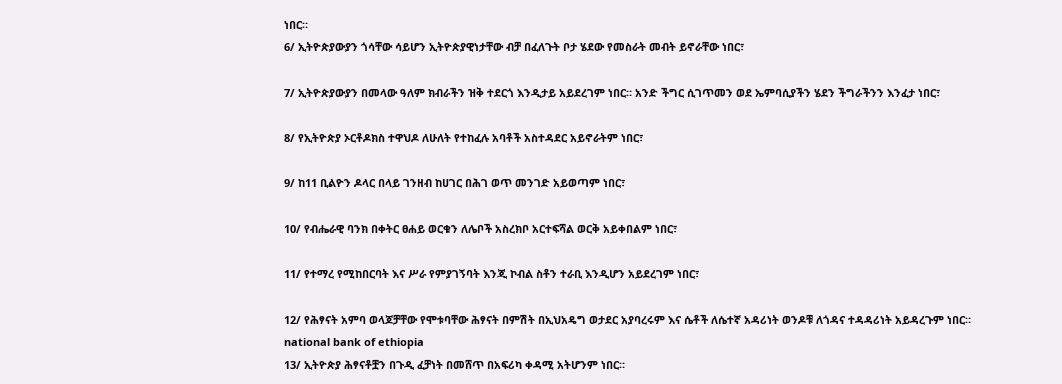ነበር።
6/ ኢትዮጵያውያን ጎሳቸው ሳይሆን ኢትዮጵያዊነታቸው ብቻ በፈለጉት ቦታ ሄደው የመስራት መብት ይኖራቸው ነበር፣

7/ ኢትዮጵያውያን በመላው ዓለም ክብራችን ዝቅ ተደርጎ እንዲታይ አይደረገም ነበር። አንድ ችግር ሲገጥመን ወደ ኤምባሲያችን ሄደን ችግራችንን እንፈታ ነበር፣

8/ የኢትዮጵያ ኦርቶዶክስ ተዋህዶ ለሁለት የተከፈሉ አባቶች አስተዳደር አይኖራትም ነበር፣

9/ ከ11 ቢልዮን ዶላር በላይ ገንዘብ ከሀገር በሕገ ወጥ መንገድ አይወጣም ነበር፣

10/ የብሔራዊ ባንክ በቀትር ፀሐይ ወርቁን ለሌቦች አስረክቦ አርተፍሻል ወርቅ አይቀበልም ነበር፣

11/ የተማረ የሚከበርባት እና ሥራ የምያገኝባት እንጂ ኮብል ስቶን ተራቢ እንዲሆን አይደረገም ነበር፣

12/ የሕፃናት አምባ ወላጆቻቸው የሞቱባቸው ሕፃናት በምሽት በኢህአዴግ ወታደር አያባረሩም እና ሴቶች ለሴተኛ አዳሪነት ወንዶቹ ለጎዳና ተዳዳሪነት አይዳረጉም ነበር።
national bank of ethiopia
13/ ኢትዮጵያ ሕፃናቶቿን በጉዲ ፈቻነት በመሸጥ በአፍሪካ ቀዳሚ አትሆንም ነበር።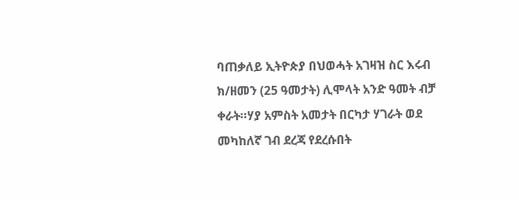ባጠቃለይ ኢትዮጵያ በህወሓት አገዛዝ ስር እሩብ ክ/ዘመን (25 ዓመታት) ሊሞላት አንድ ዓመት ብቻ ቀራት።ሃያ አምስት አመታት በርካታ ሃገራት ወደ መካከለኛ ገብ ደረጃ የደረሱበት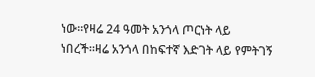ነው።የዛሬ 24 ዓመት አንጎላ ጦርነት ላይ ነበረች።ዛሬ አንጎላ በከፍተኛ እድገት ላይ የምትገኝ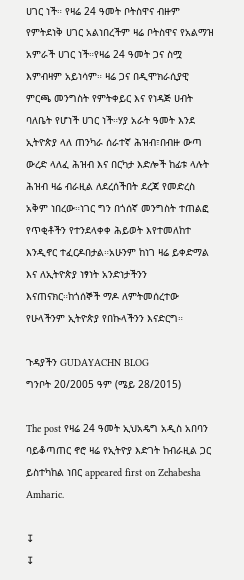ሀገር ነች። የዛሬ 24 ዓመት ቦትስዋና ብዙም የምትደነቅ ሀገር አልነበረችም ዛሬ ቦትስዋና የአልማዝ አምራች ሀገር ነች።የዛሬ 24 ዓመት ጋና ስሟ እምብዛም አይነሳም። ዛሬ ጋና በዲሞክራሲያዊ ምርጫ መንግስት የምትቀይር እና የነዳጅ ሀብት ባለቤት የሆነች ሀገር ነች።ሃያ አራት ዓመት እንደ ኢትዮጵያ ላለ ጠንካራ ሰራተኛ ሕዝብ፣በብዙ ውጣ ውረድ ላለፈ ሕዝብ እና በርካታ እድሎች ከፊቱ ላሉት ሕዝብ ዛሬ ብራዚል ለደረሰችበት ደረጃ የመድረስ አቅም ነበረው።ነገር ግን በጎሰኛ መንግስት ተጠልፎ የጥቂቶችን የተንደላቀቀ ሕይወት እየተመለከተ እንዲኖር ተፈርዶበታል።አሁንም ከነገ ዛሬ ይቀድማል እና ለኢትዮጵያ ነፃነት አንድነታችንን እናጠናክር።ከጎሰኞች ማዶ ለምትመሰረተው የሁላችንም ኢትዮጵያ የበኩላችንን እናድርግ።

ጉዳያችን GUDAYACHN BLOG
ግንቦት 20/2005 ዓም (ሜይ 28/2015)

The post የዛሬ 24 ዓመት ኢህአዴግ አዲስ አበባን ባይቆጣጠር ኖሮ ዛሬ የኢትዮያ እድገት ከብራዚል ጋር ይስተካከል ነበር appeared first on Zehabesha Amharic.

↧
↧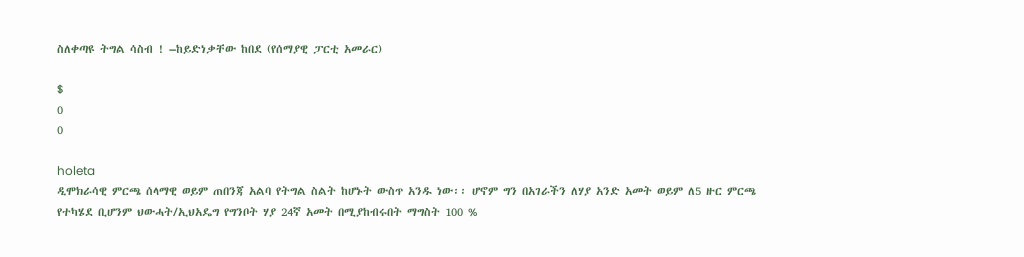ስለቀጣዩ ትግል ሳስብ ! –ከይድነቃቸው ከበደ (የሰማያዊ ፓርቲ አመራር)

$
0
0

holeta
ዲሞክራሳዊ ምርጫ ሰላማዊ ወይም ጠበንጃ አልባ የትግል ስልት ከሆኑት ውስጥ አንዱ ነው፡፡ ሆኖም ግን በአገራችን ለሃያ አንድ አመት ወይም ለ5 ዙር ምርጫ የተካሄደ ቢሆንም ህውሓት/ኢህአዴግ የግንቦት ሃያ 24ኛ አመት በሚያከብሩበት ማግስት 100 %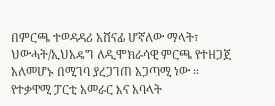በምርጫ ተወዳዳሪ አሸናፊ ሆኛለው ማላት፣ ህውሓት/ኢህአዴግ ለዲሞክራሳዊ ምርጫ የተዘጋጀ አለመሆኑ በሚገባ ያረጋገጠ አጋጣሚ ነው ፡፡የተቃዋሚ ፓርቲ አመራር እና አባላት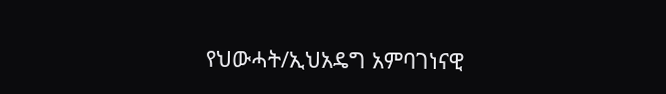የህውሓት/ኢህአዴግ አምባገነናዊ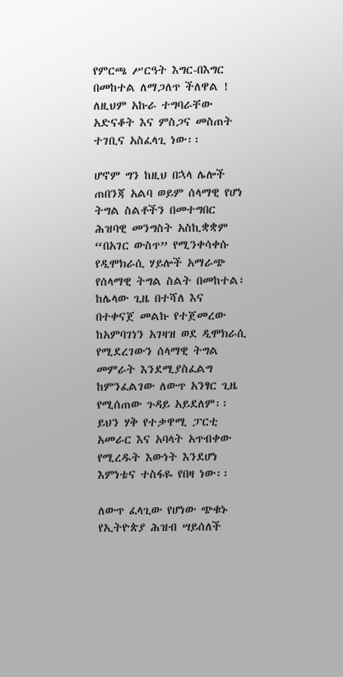የምርጫ ሥርዓት እግር-በእግር በመከተል ለማጋለጥ ችለዋል ! ለዚህም አኩራ ተግባራቸው አድናቆት እና ምስጋና መስጠት ተገቢና አስፈላጊ ነው፡፡

ሆኖም ግን ከዚህ በኋላ ሌሎች ጠበንጃ አልባ ወይም ሰላማዊ የሆነ ትግል ስልቶችን በመተግበር ሕዝባዊ መንግስት አስኪቋቋም “በአገር ውስጥ” የሚንቀሳቀሱ የዲሞክራሲ ሃይሎች አማራጭ የሰላማዊ ትግል ስልት በመከተል፣ ከሌላው ጊዜ በተሻለ እና በተቀናጀ መልኩ የተጀመረው ከአምባገነን አገዛዝ ወደ ዲሞክራሲ የሚደረገውን ሰላማዊ ትግል መምራት እንደሚያስፈልግ ከምንፈልገው ለውጥ አንፃር ጊዜ የሚሰጠው ጉዳይ አይደለም፡፡ይህን ሃቅ የተቃዋሚ ፓርቲ አመራር እና አባላት አጥብቀው የሚረዱት እውነት እንደሆነ እምነቴና ተስፋዬ የበዛ ነው፡፡

ለውጥ ፈላጊው የሆነው ጭቁኑ የኢትዮጵያ ሕዝብ ሣይሰለች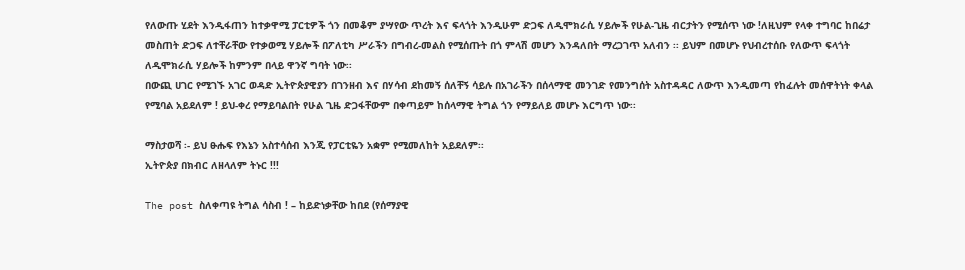የለውጡ ሂደት እንዲፋጠን ከተቃዋሚ ፓርቲዎች ጎን በመቆም ያሣየው ጥረት እና ፍላጎት እንዲሁም ድጋፍ ለዲሞክራሲ ሃይሎች የሁል-ጊዜ ብርታትን የሚሰጥ ነው !ለዚህም የላቀ ተግባር ከበሬታ መስጠት ድጋፍ ለተቸራቸው የተቃወሚ ሃይሎች በፖለቲካ ሥራችን በግብረ-መልስ የሚሰጡት በጎ ምላሽ መሆን እንዳለበት ማረጋገጥ አለብን ፡፡ ይህም በመሆኑ የህብረተሰቡ የለውጥ ፍላጎት ለዲሞክራሲ ሃይሎች ከምንም በላይ ዋንኛ ግባት ነው፡፡
በውጪ ሀገር የሚገኙ አገር ወዳድ ኢትዮጵያዊያን በገንዘብ እና በሃሳብ ደከመኝ ሰለቸኝ ሳይሉ በአገራችን በሰላማዊ መንገድ የመንግሰት አስተዳዳር ለውጥ እንዲመጣ የከፈሉት መሰዋትነት ቀላል የሚባል አይደለም ! ይህ-ቀረ የማይባልበት የሁል ጊዜ ድጋፋቸውም በቀጣይም ከሰላማዊ ትግል ጎን የማይለይ መሆኑ እርግጥ ነው፡፡

ማስታወሻ ፡- ይህ ፁሑፍ የእኔን አስተሳሰብ እንጂ የፓርቲዬን አቋም የሚመለከት አይደለም፡፡
ኢትዮጵያ በክብር ለዘላለም ትኑር !!!

The post ስለቀጣዩ ትግል ሳስብ ! – ከይድነቃቸው ከበደ (የሰማያዊ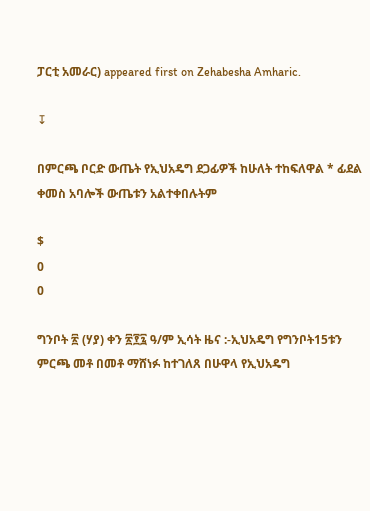ፓርቲ አመራር) appeared first on Zehabesha Amharic.

↧

በምርጫ ቦርድ ውጤት የኢህአዴግ ደጋፊዎች ከሁለት ተከፍለዋል * ፊደል ቀመስ አባሎች ውጤቱን አልተቀበሉትም

$
0
0

ግንቦት ፳ (ሃያ) ቀን ፳፻፯ ዓ/ም ኢሳት ዜና :-ኢህአዴግ የግንቦት15ቱን ምርጫ መቶ በመቶ ማሸነፉ ከተገለጸ በሁዋላ የኢህአዴግ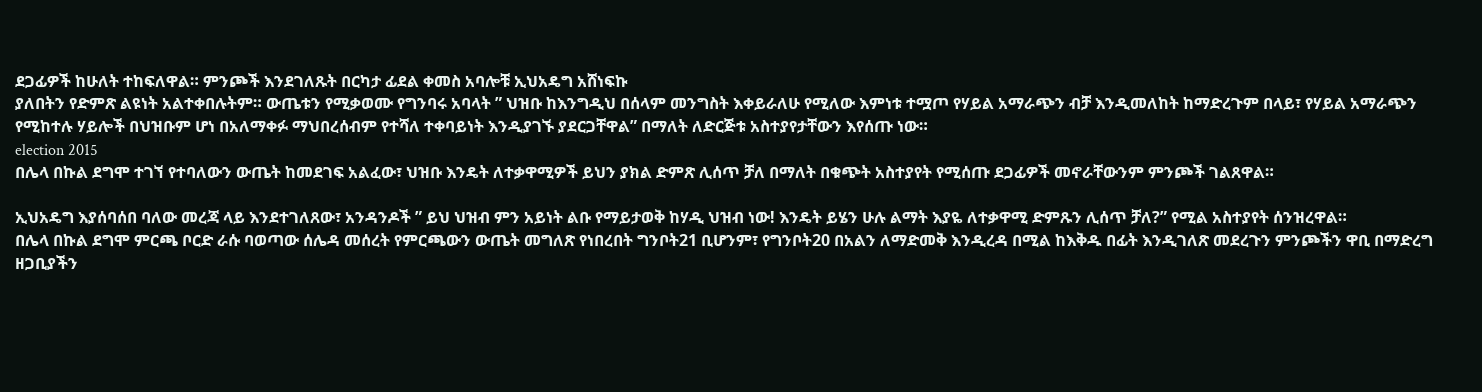ደጋፊዎች ከሁለት ተከፍለዋል። ምንጮች እንደገለጹት በርካታ ፊደል ቀመስ አባሎቹ ኢህአዴግ አሸነፍኩ
ያለበትን የድምጽ ልዩነት አልተቀበሉትም። ውጤቱን የሚቃወሙ የግንባሩ አባላት ” ህዝቡ ከእንግዲህ በሰላም መንግስት እቀይራለሁ የሚለው እምነቱ ተሟጦ የሃይል አማራጭን ብቻ እንዲመለከት ከማድረጉም በላይ፣ የሃይል አማራጭን
የሚከተሉ ሃይሎች በህዝቡም ሆነ በአለማቀፉ ማህበረሰብም የተሻለ ተቀባይነት እንዲያገኙ ያደርጋቸዋል” በማለት ለድርጅቱ አስተያየታቸውን እየሰጡ ነው።
election 2015
በሌላ በኩል ደግሞ ተገኘ የተባለውን ውጤት ከመደገፍ አልፈው፣ ህዝቡ እንዴት ለተቃዋሚዎች ይህን ያክል ድምጽ ሊሰጥ ቻለ በማለት በቁጭት አስተያየት የሚሰጡ ደጋፊዎች መኖራቸውንም ምንጮች ገልጸዋል።

ኢህአዴግ እያሰባሰበ ባለው መረጃ ላይ እንደተገለጸው፣ አንዳንዶች ” ይህ ህዝብ ምን አይነት ልቡ የማይታወቅ ከሃዲ ህዝብ ነው! እንዴት ይሄን ሁሉ ልማት እያዬ ለተቃዋሚ ድምጹን ሊሰጥ ቻለ?” የሚል አስተያየት ሰንዝረዋል።
በሌላ በኩል ደግሞ ምርጫ ቦርድ ራሱ ባወጣው ሰሌዳ መሰረት የምርጫውን ውጤት መግለጽ የነበረበት ግንቦት21 ቢሆንም፣ የግንቦት20 በአልን ለማድመቅ እንዲረዳ በሚል ከእቅዱ በፊት እንዲገለጽ መደረጉን ምንጮችን ዋቢ በማድረግ
ዘጋቢያችን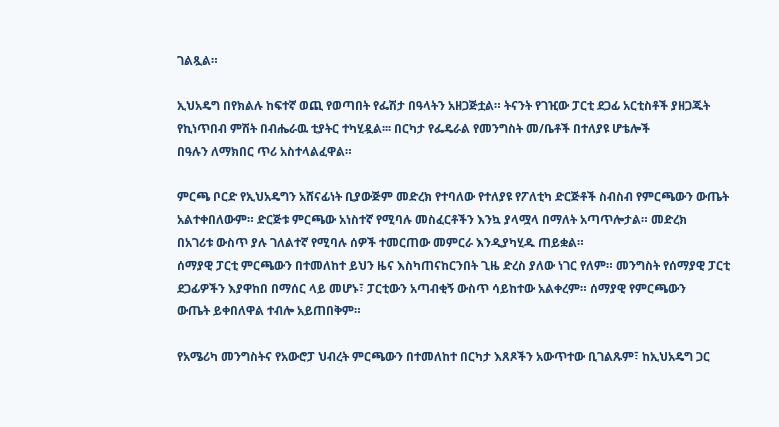ገልጿል።

ኢህአዴግ በየክልሉ ከፍተኛ ወጪ የወጣበት የፌሽታ በዓላትን አዘጋጅቷል። ትናንት የገዢው ፓርቲ ደጋፊ አርቲስቶች ያዘጋጁት የኪነጥበብ ምሽት በብሔራዉ ቲያትር ተካሂዷል፡፡፡ በርካታ የፌዴራል የመንግስት መ/ቤቶች በተለያዩ ሆቴሎች
በዓሉን ለማክበር ጥሪ አስተላልፈዋል።

ምርጫ ቦርድ የኢህአዴግን አሸናፊነት ቢያውጅም መድረክ የተባለው የተለያዩ የፖለቲካ ድርጅቶች ስብስብ የምርጫውን ውጤት አልተቀበለውም። ድርጅቱ ምርጫው አነስተኛ የሚባሉ መስፈርቶችን እንኳ ያላሟላ በማለት አጣጥሎታል። መድረክ
በአገሪቱ ውስጥ ያሉ ገለልተኛ የሚባሉ ሰዎች ተመርጠው መምርራ እንዲያካሂዱ ጠይቋል።
ሰማያዊ ፓርቲ ምርጫውን በተመለከተ ይህን ዜና እስካጠናከርንበት ጊዜ ድረስ ያለው ነገር የለም። መንግስት የሰማያዊ ፓርቲ ደጋፊዎችን እያዋከበ በማሰር ላይ መሆኑ፣ ፓርቲውን አጣብቂኝ ውስጥ ሳይከተው አልቀረም። ሰማያዊ የምርጫውን
ውጤት ይቀበለዋል ተብሎ አይጠበቅም።

የአሜሪካ መንግስትና የአውሮፓ ህብረት ምርጫውን በተመለከተ በርካታ እጸጾችን አውጥተው ቢገልጹም፣ ከኢህአዴግ ጋር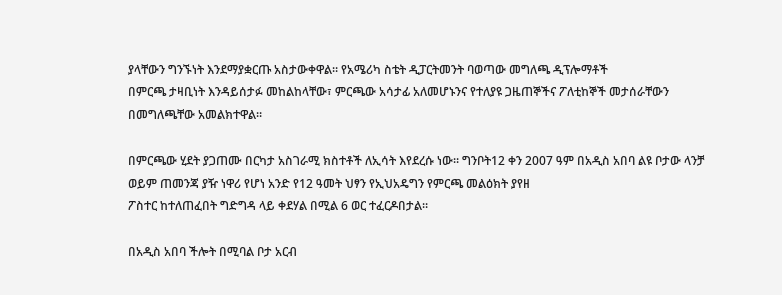ያላቸውን ግንኙነት እንደማያቋርጡ አስታውቀዋል። የአሜሪካ ስቴት ዲፓርትመንት ባወጣው መግለጫ ዲፕሎማቶች
በምርጫ ታዛቢነት እንዳይሰታፉ መከልከላቸው፣ ምርጫው አሳታፊ አለመሆኑንና የተለያዩ ጋዜጠኞችና ፖለቲከኞች መታሰራቸውን በመግለጫቸው አመልክተዋል።

በምርጫው ሂደት ያጋጠሙ በርካታ አስገራሚ ክስተቶች ለኢሳት እየደረሱ ነው። ግንቦት12 ቀን 2007 ዓም በአዲስ አበባ ልዩ ቦታው ላንቻ ወይም ጠመንጃ ያዥ ነዋሪ የሆነ አንድ የ12 ዓመት ህፃን የኢህአዴግን የምርጫ መልዕክት ያየዘ
ፖስተር ከተለጠፈበት ግድግዳ ላይ ቀደሃል በሚል 6 ወር ተፈርዶበታል።

በአዲስ አበባ ችሎት በሚባል ቦታ አርብ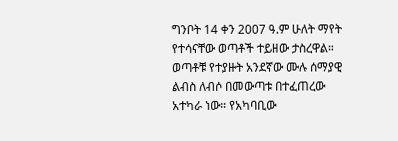ግንቦት 14 ቀን 2007 ዓ.ም ሁለት ማየት የተሳናቸው ወጣቶች ተይዘው ታስረዋል። ወጣቶቹ የተያዙት አንደኛው ሙሉ ሰማያዊ ልብስ ለብሶ በመውጣቱ በተፈጠረው አተካራ ነው። የአካባቢው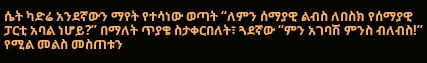ሴት ካድሬ አንደኛውን ማየት የተሳነው ወጣት “ለምን ሰማያዊ ልብስ ለበስክ የሰማያዊ ፓርቲ አባል ነሆይ?” በማለት ጥያቄ ስታቀርበለት፣ ጓደኛው “ምን አገባሽ ምንስ ብለብስ!” የሚል መልስ መስጠቱን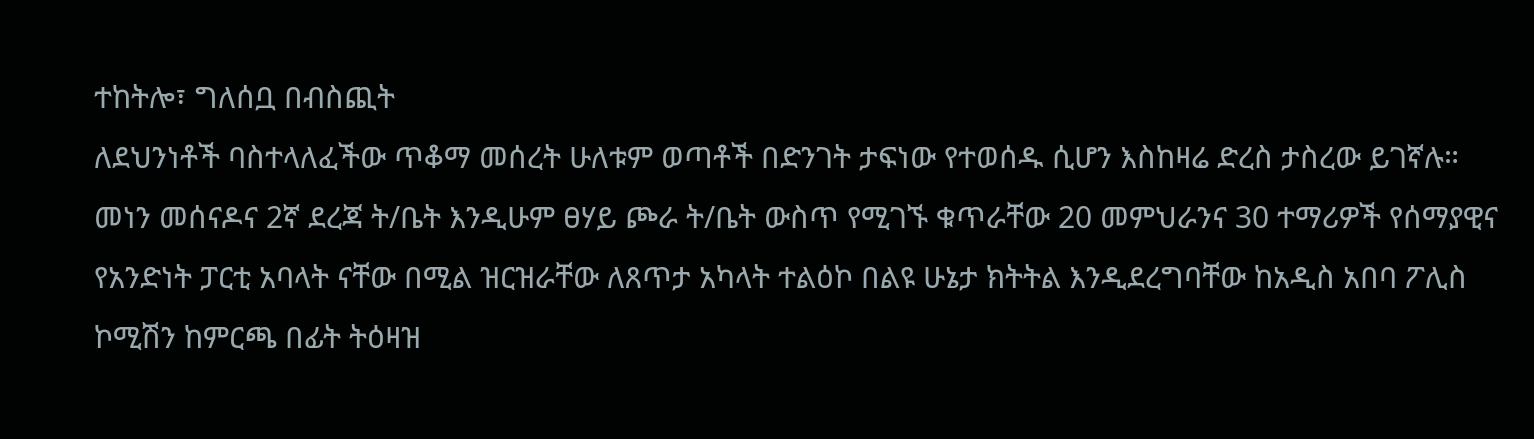ተከትሎ፣ ግለሰቧ በብስጪት
ለደህንነቶች ባስተላለፈችው ጥቆማ መሰረት ሁለቱም ወጣቶች በድንገት ታፍነው የተወሰዱ ሲሆን እስከዛሬ ድረስ ታስረው ይገኛሉ።
መነን መሰናዶና 2ኛ ደረጃ ት/ቤት እንዲሁም ፀሃይ ጮራ ት/ቤት ውስጥ የሚገኙ ቁጥራቸው 20 መምህራንና 30 ተማሪዎች የሰማያዊና የአንድነት ፓርቲ አባላት ናቸው በሚል ዝርዝራቸው ለጸጥታ አካላት ተልዕኮ በልዩ ሁኔታ ክትትል እንዲደረግባቸው ከአዲስ አበባ ፖሊስ ኮሚሽን ከምርጫ በፊት ትዕዛዝ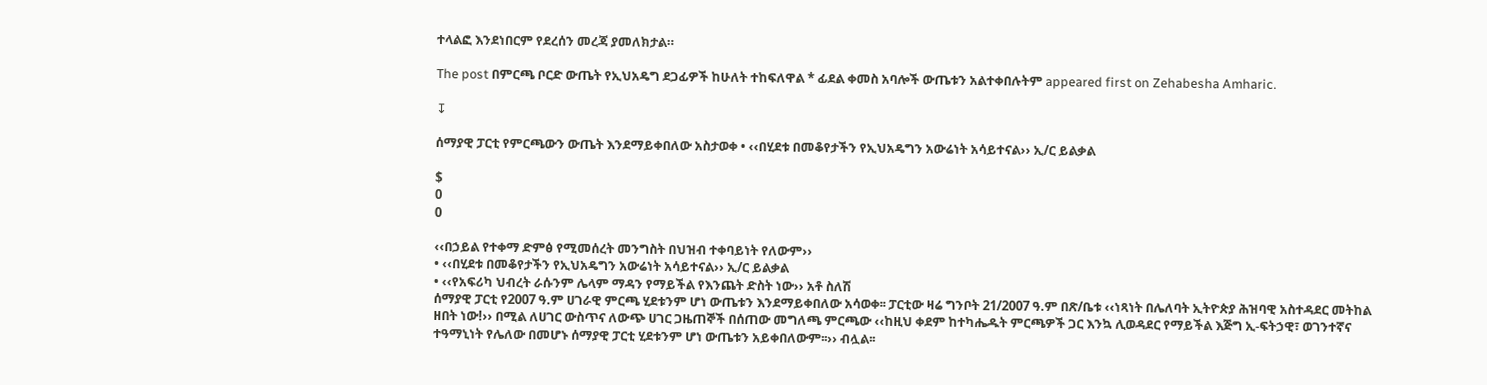ተላልፎ እንደነበርም የደረሰን መረጃ ያመለክታል።

The post በምርጫ ቦርድ ውጤት የኢህአዴግ ደጋፊዎች ከሁለት ተከፍለዋል * ፊደል ቀመስ አባሎች ውጤቱን አልተቀበሉትም appeared first on Zehabesha Amharic.

↧

ሰማያዊ ፓርቲ የምርጫውን ውጤት እንደማይቀበለው አስታወቀ • ‹‹በሂደቱ በመቆየታችን የኢህአዴግን አውሬነት አሳይተናል›› ኢ/ር ይልቃል

$
0
0

‹‹በኃይል የተቀማ ድምፅ የሚመሰረት መንግስት በህዝብ ተቀባይነት የለውም››
• ‹‹በሂደቱ በመቆየታችን የኢህአዴግን አውሬነት አሳይተናል›› ኢ/ር ይልቃል
• ‹‹የአፍሪካ ህብረት ራሱንም ሌላም ማዳን የማይችል የእንጨት ድስት ነው›› አቶ ስለሽ
ሰማያዊ ፓርቲ የ2007 ዓ.ም ሀገራዊ ምርጫ ሂደቱንም ሆነ ውጤቱን እንደማይቀበለው አሳወቀ፡፡ ፓርቲው ዛሬ ግንቦት 21/2007 ዓ.ም በጽ/ቤቱ ‹‹ነጻነት በሌለባት ኢትዮጵያ ሕዝባዊ አስተዳደር መትከል ዘበት ነው!›› በሚል ለሀገር ውስጥና ለውጭ ሀገር ጋዜጠኞች በሰጠው መግለጫ ምርጫው ‹‹ከዚህ ቀደም ከተካሔዱት ምርጫዎች ጋር እንኳ ሊወዳደር የማይችል እጅግ ኢ-ፍትኃዊ፣ ወገንተኛና ተዓማኒነት የሌለው በመሆኑ ሰማያዊ ፓርቲ ሂደቱንም ሆነ ውጤቱን አይቀበለውም፡፡›› ብሏል፡፡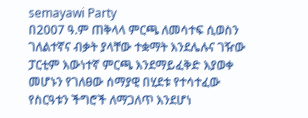semayawi Party
በ2007 ዓ.ም ጠቅላላ ምርጫ ለመሳተፍ ሲወስን ገለልተኛና ብቃት ያላቸው ተቋማት እንደሌሉና ገዥው ፓርቲም እውነተኛ ምርጫ እንደማይፈቅድ እያወቀ መሆኑን የገለፀው ሰማያዊ በሂደቱ የተሳተፈው የስርዓቱን ችግሮች ለማጋለጥ እንደሆነ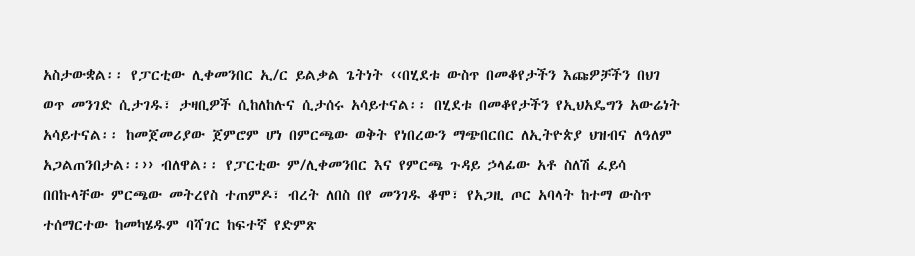አስታውቋል፡፡ የፓርቲው ሊቀመንበር ኢ/ር ይልቃል ጌትነት ‹‹በሂደቱ ውስጥ በመቆየታችን እጩዎቻችን በህገ ወጥ መንገድ ሲታገዱ፣ ታዛቢዎች ሲከለከሉና ሲታሰሩ አሳይተናል፡፡ በሂደቱ በመቆየታችን የኢህአዴግን አውሬነት አሳይተናል፡፡ ከመጀመሪያው ጀምሮም ሆነ በምርጫው ወቅት የነበረውን ማጭበርበር ለኢትዮጵያ ህዝብና ለዓለም አጋልጠንበታል፡፡›› ብለዋል፡፡ የፓርቲው ም/ሊቀመንበር እና የምርጫ ጉዳይ ኃላፊው አቶ ስለሽ ፈይሳ በበኩላቸው ምርጫው መትረየስ ተጠምዶ፣ ብረት ለበስ በየ መንገዱ ቆሞ፣ የአጋዚ ጦር አባላት ከተማ ውስጥ ተሰማርተው ከመካሄዱም ባሻገር ከፍተኛ የድምጽ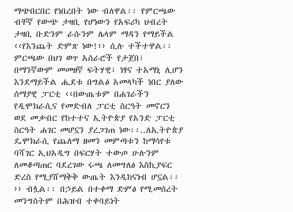ማጭበርበር የነበረበት ነው ብለዋል፡፡ የምርጫው ብቸኛ የውጭ ታዛቢ የሆነውን የአፍሪካ ህብረት ታዛቢ ቡድንም ራሱንም ሌላም ማዳን የማይችል ‹‹የእንጨት ድምጽ ነው!›› ሲሉ ተችተዋል፡፡
ምርጫው በህገ ወጥ አሰራሮች የታጀበ፣ በማንኛውም መመዘኛ ፍትሃዊ፣ ነፃና ተአማኒ ሊሆን እንደማይችል ሒደቱ በግልፅ አመላካች ነበር ያለው ሰማያዊ ፓርቲ ‹‹በውጤቱም በሐገራችን የዲሞክራሲና የመድብለ ፓርቲ ስርዓት መኖርን ወደ መቃብር የከተተና ኢትዮጵያ የአንድ ፓርቲ ስርዓት ሐገር መሆኗን ያረጋገጠ ነው፡፡..ለኢትዮጵያ ዴሞክራሲ የጨለማ ዘመን መምጣቱን ከማሳየቱ ባሻገር ኢህአዲግ በፍርሃት ተውጦ ሁሉንም ለመቆጣጠር ባደረገው ሩጫ ለመግለፅ እስኪያፍር ድረስ የሚያሸማቅቅ ውጤት እንዲከናነብ ሆኗል፡፡›› ብሏል፡፡ በኃይል በተቀማ ድምፅ የሚመሰረት መንግስትም በሕዝብ ተቀባይነት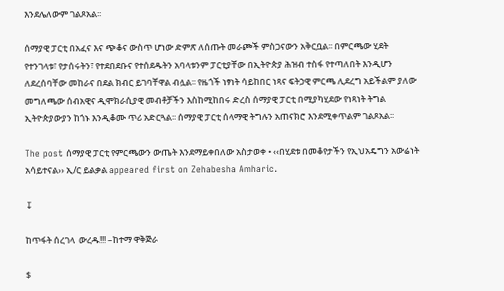እንደሌለውም ገልጾአል፡፡

ሰማያዊ ፓርቲ በአፈና እና ጭቆና ውስጥ ሆነው ድምጽ ለሰጡት መራጮች ምስጋናውን አቅርቧል፡፡ በምርጫው ሂደት የተንገላቱ፣ የታሰሩትን፣ የተደበደቡና የተሰደዱትን አባላቱንም ፓርቲያቸው በኢትዮጵያ ሕዝብ ተስፋ የተጣለበት እንዲሆን ለደረሰባቸው መከራና በደል ክብር ይገባቸዋል ብሏል፡፡ የዜጎች ነፃነት ሳይከበር ነጻና ፍትኃዊ ምርጫ ሊደረግ አይችልም ያለው መግለጫው ሰብአዊና ዲሞክራሲያዊ መብቶቻችን እስከሚከበሩ ድረስ ሰማያዊ ፓርቲ በሚያካሂደው የነጻነት ትግል ኢትዮጵያውያን ከጎኑ እንዲቆሙ ጥሪ አድርጓል፡፡ ሰማያዊ ፓርቲ ሰላማዊ ትግሉን አጠናክሮ እንደሚቀጥልም ገልጾአል፡፡

The post ሰማያዊ ፓርቲ የምርጫውን ውጤት እንደማይቀበለው አስታወቀ • ‹‹በሂደቱ በመቆየታችን የኢህአዴግን አውሬነት አሳይተናል›› ኢ/ር ይልቃል appeared first on Zehabesha Amharic.

↧

ከጥፋት ሰረገላ  ውረዱ!!! –ከተማ ዋቅጅራ

$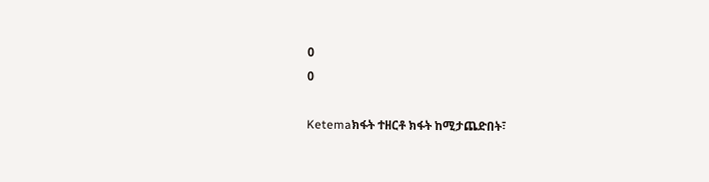0
0

Ketemaክፋት ተዘርቶ ክፋት ከሚታጨድበት፣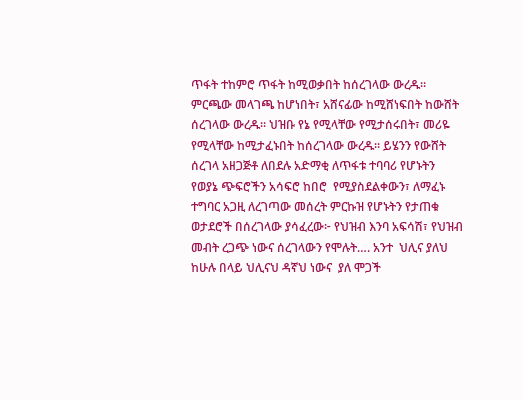ጥፋት ተከምሮ ጥፋት ከሚወቃበት ከሰረገላው ውረዱ። ምርጫው መላገጫ ከሆነበት፣ አሸናፊው ከሚሸነፍበት ከውሸት ሰረገላው ውረዱ። ህዝቡ የኔ የሚላቸው የሚታሰሩበት፣ መሪዬ የሚላቸው ከሚታፈኑበት ከሰረገላው ውረዱ። ይሄንን የውሸት ሰረገላ አዘጋጅቶ ለበደሉ አድማቂ ለጥፋቱ ተባባሪ የሆኑትን የወያኔ ጭፍሮችን አሳፍሮ ከበሮ  የሚያስደልቀውን፣ ለማፈኑ ተግባር አጋዚ ለረገጣው መሰረት ምርኩዝ የሆኑትን የታጠቁ ወታደሮች በሰረገላው ያሳፈረው፦ የህዝብ እንባ አፍሳሽ፣ የህዝብ መብት ረጋጭ ነውና ሰረገላውን የሞሉት…. አንተ  ህሊና ያለህ ከሁሉ በላይ ህሊናህ ዳኛህ ነውና  ያለ ሞጋች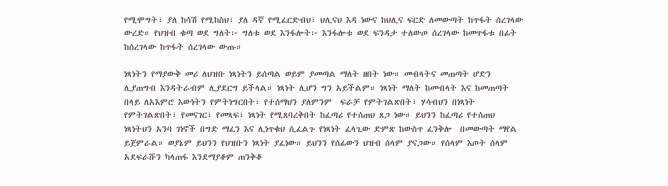የሚሞግት፣ ያለ ከሳሽ የሚከስህ፣ ያለ ዳኛ የሚፈርድብህ፣ ህሊናህ እዳ ነውና ከህሊና ፍርድ ለመውጣት ከጥፋት ሰረገላው ውረድ። የህዝብ ቁጣ ወደ ግለት፦ ግለቱ ወደ እንፋሎት፦ እንፋሎቱ ወደ ፍንዳታ ተለውጦ ሰረገላው ከመጥፋቱ በፊት ከሰረገላው ከጥፋት ሰረገላው ውጡ።

ነጻነትን የማያውቅ መሪ ለህዝቡ ነጻነትን ይሰጣል ወይም ያመጣል ማለት ዘበት ነው። መብላትና መጠጣት ሆድን ሊያጠግብ እንዳትራብም ሊያደርግ ይችላል። ነጻነት ሊሆን ግን አይችልም። ነጻነት ማለት ከመብላት እና ከመጠጣት በላይ ለአእምሮ እውነትን የምትነግርበት፣ የተሰማህን ያለምንም  ፍራቻ የምትገልጽበት፣ ሃሳብህን በነጻነት የምትገልጽበት፣ የመናገር፣ የመጻፍ፣ ነጻነት የሚጸባረቅበት ከፈጣሪ የተሰጠህ ጸጋ ነው። ይህንን ከፈጣሪ የተሰጠህ ነጻነትህን አንባ ገነኖች በግድ ማፈን እና ሊነጥቁህ ሲፈልጉ የነጻነት ፈላጊው ድምጽ ከውስጥ ፈንቅሎ  በመውጣት ማየል ይጀምራል። ወያኔም ይህንን የህዝቡን ነጻነት ያፈነው። ይህንን የሰፊውን ህዝብ ሰላም ያናጋው። የሰላም እጦት ሰላም አደፍራሹን ካላጠፋ እንደማያቆም ጠንቅቆ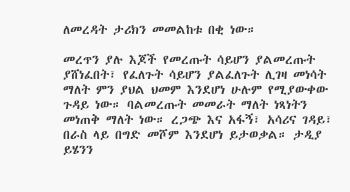ለመረዳት ታሪክን መመልከቱ በቂ ነው።

መረጥን ያሉ እጆች የመረጡት ሳይሆን ያልመረጡት ያሸነፈበት፣ የፈለጉት ሳይሆን ያልፈለጉት ሊገዛ መነሳት ማለት ምን ያህል ህመም እንደሆነ ሁሉም የሚያውቀው ጉዳይ ነው። ባልመረጡት መመራት ማለት ነጻነትን መነጠቅ ማለት ነው። ረጋጭ እና አፋኝ፣ አሳሪና ገዳይ፣ በራስ ላይ በግድ መሾም እንደሆነ ይታወቃል። ታዲያ ይሄንን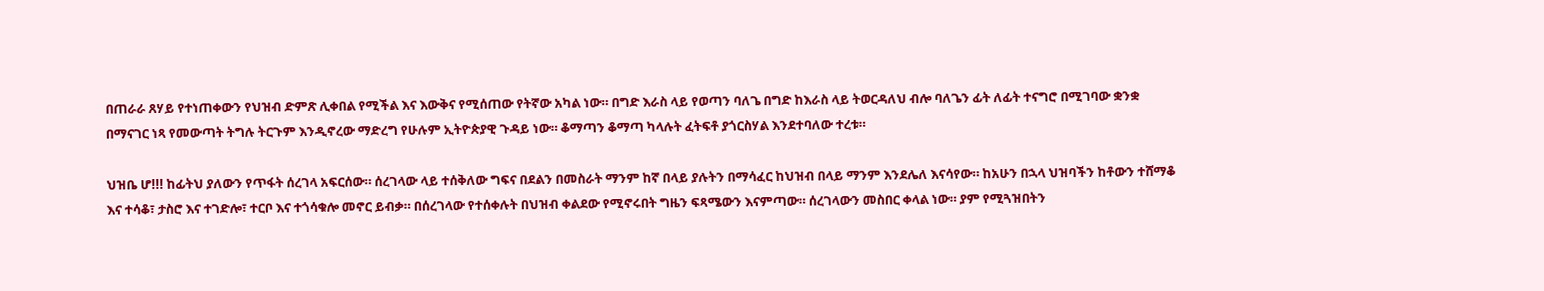በጠራራ ጸሃይ የተነጠቀውን የህዝብ ድምጽ ሊቀበል የሚችል እና እውቅና የሚሰጠው የትኛው አካል ነው። በግድ እራስ ላይ የወጣን ባለጌ በግድ ከእራስ ላይ ትወርዳለህ ብሎ ባለጌን ፊት ለፊት ተናግሮ በሚገባው ቋንቋ በማናገር ነጻ የመውጣት ትግሉ ትርጉም እንዲኖረው ማድረግ የሁሉም ኢትዮጵያዊ ጉዳይ ነው። ቆማጣን ቆማጣ ካላሉት ፈትፍቶ ያጎርስሃል እንደተባለው ተረቱ።

ህዝቤ ሆ!!! ከፊትህ ያለውን የጥፋት ሰረገላ አፍርሰው። ሰረገላው ላይ ተሰቅለው ግፍና በደልን በመስራት ማንም ከኛ በላይ ያሉትን በማሳፈር ከህዝብ በላይ ማንም እንደሌለ እናሳየው። ከአሁን በኋላ ህዝባችን ከቶውን ተሸማቆ እና ተሳቆ፣ ታስሮ እና ተገድሎ፣ ተርቦ እና ተጎሳቁሎ መኖር ይብቃ። በሰረገላው የተሰቀሉት በህዝብ ቀልደው የሚኖሩበት ግዜን ፍጻሜውን እናምጣው። ሰረገላውን መስበር ቀላል ነው። ያም የሚጓዝበትን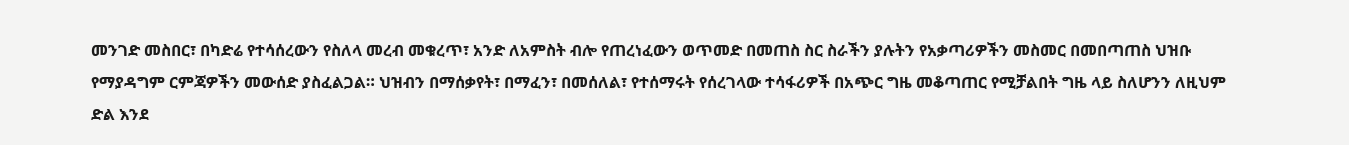መንገድ መስበር፣ በካድሬ የተሳሰረውን የስለላ መረብ መቁረጥ፣ አንድ ለአምስት ብሎ የጠረነፈውን ወጥመድ በመጠስ ስር ስራችን ያሉትን የአቃጣሪዎችን መስመር በመበጣጠስ ህዝቡ የማያዳግም ርምጃዎችን መውሰድ ያስፈልጋል። ህዝብን በማሰቃየት፣ በማፈን፣ በመሰለል፣ የተሰማሩት የሰረገላው ተሳፋሪዎች በአጭር ግዜ መቆጣጠር የሚቻልበት ግዜ ላይ ስለሆንን ለዚህም ድል እንደ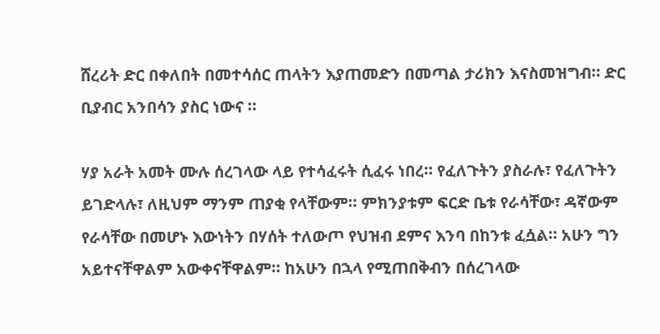ሸረሪት ድር በቀለበት በመተሳሰር ጠላትን እያጠመድን በመጣል ታሪክን እናስመዝግብ። ድር ቢያብር አንበሳን ያስር ነውና ።

ሃያ አራት አመት ሙሉ ሰረገላው ላይ የተሳፈሩት ሲፈሩ ነበረ። የፈለጉትን ያስራሉ፣ የፈለጉትን ይገድላሉ፣ ለዚህም ማንም ጠያቂ የላቸውም። ምክንያቱም ፍርድ ቤቱ የራሳቸው፣ ዳኛውም የራሳቸው በመሆኑ እውነትን በሃሰት ተለውጦ የህዝብ ደምና እንባ በከንቱ ፈሷል። አሁን ግን አይተናቸዋልም አውቀናቸዋልም። ከአሁን በኋላ የሚጠበቅብን በሰረገላው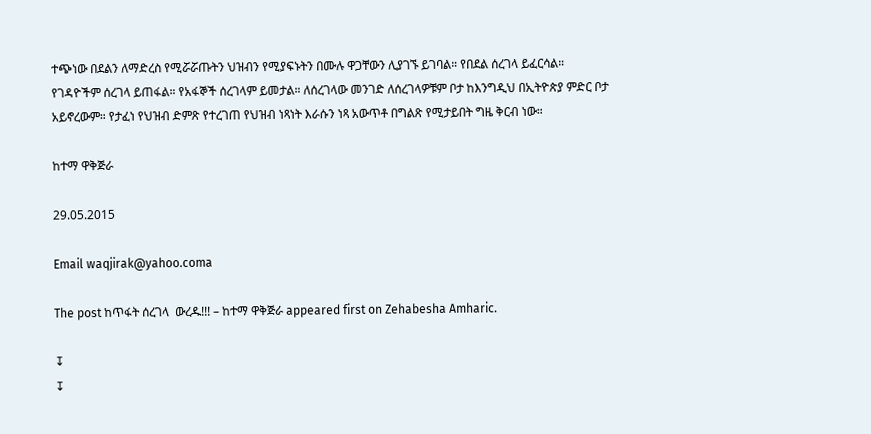ተጭነው በደልን ለማድረስ የሚሯሯጡትን ህዝብን የሚያፍኑትን በሙሉ ዋጋቸውን ሊያገኙ ይገባል። የበደል ሰረገላ ይፈርሳል። የገዳዮችም ሰረገላ ይጠፋል። የአፋኞች ሰረገላም ይመታል። ለሰረገላው መንገድ ለሰረገላዎቹም ቦታ ከእንግዲህ በኢትዮጵያ ምድር ቦታ አይኖረውም። የታፈነ የህዝብ ድምጽ የተረገጠ የህዝብ ነጻነት እራሱን ነጻ አውጥቶ በግልጽ የሚታይበት ግዜ ቅርብ ነው።

ከተማ ዋቅጅራ

29.05.2015

Email waqjirak@yahoo.coma

The post ከጥፋት ሰረገላ  ውረዱ!!! – ከተማ ዋቅጅራ appeared first on Zehabesha Amharic.

↧
↧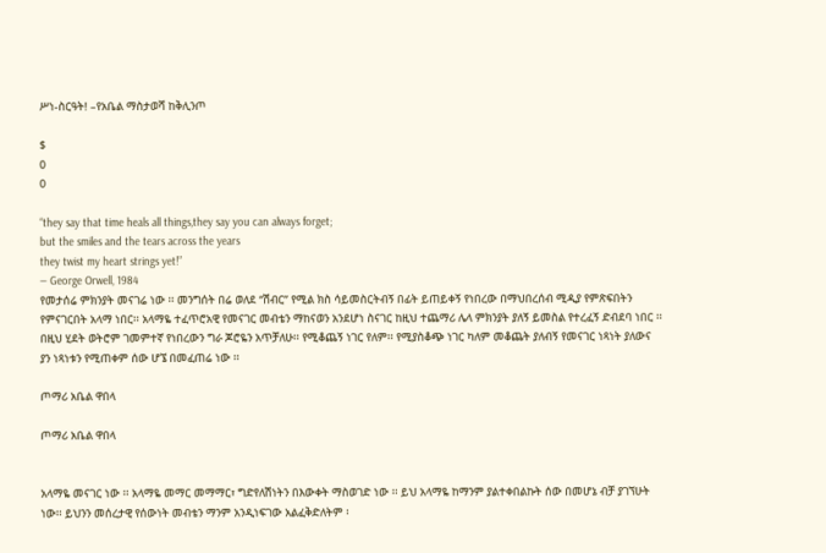ሥነ-ስርዓት! –የአቤል ማስታወሻ ከቅሊንጦ

$
0
0

“they say that time heals all things,they say you can always forget;
but the smiles and the tears across the years
they twist my heart strings yet!”
― George Orwell, 1984
የመታሰሬ ምክንያት መናገሬ ነው ፡፡ መንግሰት በሬ ወለደ “ሽብር” የሚል ክስ ሳይመስርትብኝ በፊት ይጠይቀኝ የነበረው በማህበረሰብ ሚዲያ የምጽፍበትን የምናገርበት አላማ ነበር፡፡ አላማዬ ተፈጥሮአዊ የመናገር መብቴን ማከናወን አንደሆነ ስናገር ከዚህ ተጨማሪ ሌላ ምክንያት ያለኝ ይመስል የተረፈኝ ድብደባ ነበር ፡፡ በዚህ ሂደት ወትሮም ገመምተኛ የነበረውን ግራ ጆሮዬን አጥቻለሁ፡፡ የሚቆጨኝ ነገር የለም፡፡ የሚያስቆጭ ነገር ካለም መቆጨት ያለብኝ የመናገር ነጻነት ያለውና ያን ነጻነቱን የሚጠቀም ሰው ሆኜ በመፈጠሬ ነው ፡፡

ጦማሪ አቤል ዋበላ

ጦማሪ አቤል ዋበላ


አላማዬ መናገር ነው ፡፡ አላማዬ መማር መማማር፣ ግድየለሽነትን በእውቀት ማስወገድ ነው ፡፡ ይህ አላማዬ ከማንም ያልተቀበልኩት ሰው በመሆኔ ብቻ ያገኘሁት ነው፡፡ ይህንን መሰረታዊ የሰውነት መብቴን ማንም አንዲነፍገው አልፈቅድለትም ፡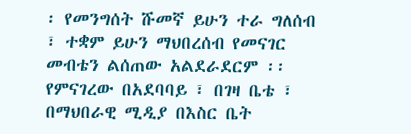፡ የመንግሰት ሹመኛ ይሁን ተራ ግለሰብ ፣ ተቋም ይሁን ማህበረሰብ የመናገር መብቴን ልሰጠው አልደራደርም ፡፡
የምናገረው በአደባባይ ፣ በገዛ ቤቴ ፣ በማህበራዊ ሚዲያ በእስር ቤት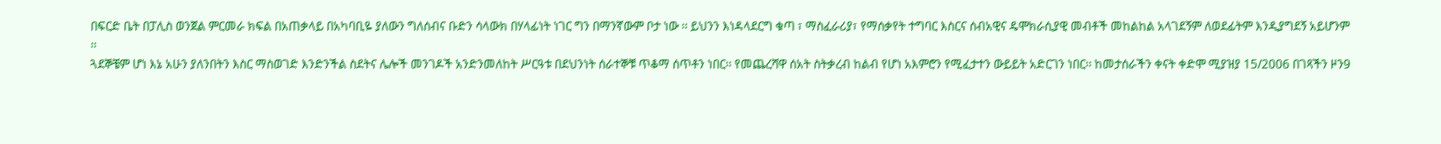በፍርድ ቤት በፓሊስ ወንጀል ምርመራ ክፍል በአጠቃላይ በአካባቢዬ ያለውን ግለሰብና ቡድን ሳላውክ በሃላፊነት ነገር ግን በማንኛውም ቦታ ነው ፡፡ ይህንን እነዳላደርግ ቁጣ ፣ ማስፈራሪያ፣ የማሰቃየት ተግባር እስርና ሰብአዊና ዴሞክራሲያዊ መብቶች መከልከል አላገደኝም ለወደፊትም እንዲያግደኝ አይሆንም ፡፡
ጓደኞቼም ሆነ እኔ አሁን ያለንበትን እስር ማስወገድ እንድንችል ስደትና ሌሎች መንገዶች አንድንመለከት ሥርዓቱ በደህንነት ሰራተኞቹ ጥቆማ ሰጥቶን ነበር፡፡ የመጨረሻዋ ሰአት ስትቃረብ ከልብ የሆነ አእምሮን የሚፈታተን ውይይት አድርገን ነበር፡፡ ከመታሰራችን ቀናት ቀድሞ ሚያዝያ 15/2006 በገጻችን ዞን9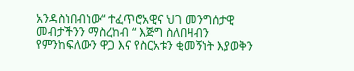አንዳስነበብነው“ ተፈጥሮአዊና ህገ መንግሰታዊ መብታችንን ማስረከብ “ እጅግ ስለበዛብን የምንከፍለውን ዋጋ እና የስርአቱን ቂመኝነት እያወቅን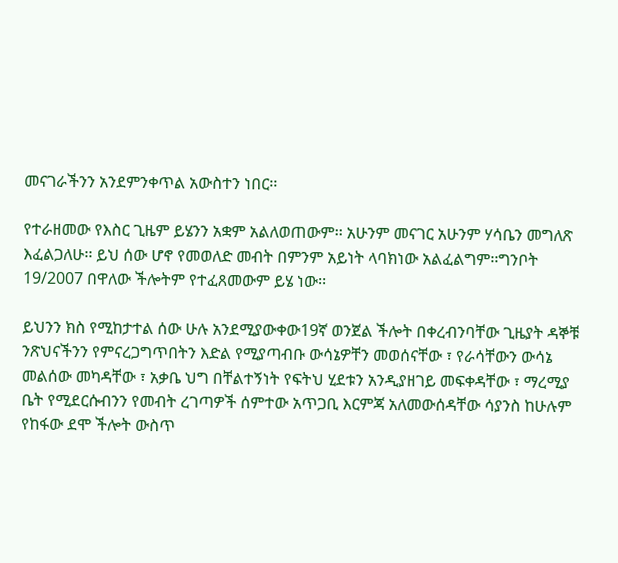መናገራችንን አንደምንቀጥል አውስተን ነበር፡፡

የተራዘመው የእስር ጊዜም ይሄንን አቋም አልለወጠውም፡፡ አሁንም መናገር አሁንም ሃሳቤን መግለጽ እፈልጋለሁ፡፡ ይህ ሰው ሆኖ የመወለድ መብት በምንም አይነት ላባክነው አልፈልግም፡፡ግንቦት 19/2007 በዋለው ችሎትም የተፈጸመውም ይሄ ነው፡፡

ይህንን ክስ የሚከታተል ሰው ሁሉ አንደሚያውቀው19ኛ ወንጀል ችሎት በቀረብንባቸው ጊዜያት ዳኞቹ ንጽህናችንን የምናረጋግጥበትን እድል የሚያጣብቡ ውሳኔዎቸን መወሰናቸው ፣ የራሳቸውን ውሳኔ መልሰው መካዳቸው ፣ አቃቤ ህግ በቸልተኝነት የፍትህ ሂደቱን አንዲያዘገይ መፍቀዳቸው ፣ ማረሚያ ቤት የሚደርሱብንን የመብት ረገጣዎች ሰምተው አጥጋቢ እርምጃ አለመውሰዳቸው ሳያንስ ከሁሉም የከፋው ደሞ ችሎት ውስጥ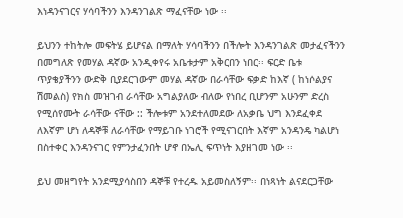እነዳንናገርና ሃሳባችንን እንዳንገልጽ ማፈናቸው ነው ፡፡

ይህንን ተከትሎ መፍትሄ ይሆናል በማለት ሃሳባችንን በችሎት እንዳንገልጽ መታፈናችንን በመግለጽ የመሃል ዳኛው አንዲቀየሩ አቤቱታም አቅርበን ነበር፡፡ ፍርድ ቤቱ ጥያቄያችንን ውድቅ ቢያደርገውም መሃል ዳኛው በራሳቸው ፍቃድ ከእኛ ( ከነሶልያና ሽመልስ) የክስ መዝገብ ራሳቸው አግልያለው ብለው የነበረ ቢሆንም አሁንም ድረስ የሚሰየሙት ራሳቸው ናቸው :: ችሎቱም አንደተለመደው ለአቃቤ ህግ እንደፈቀደ ለእኛም ሆነ ለዳኞቹ ለራሳቸው የማይገቡ ነገሮች የሚናገርበት እኛም አንዳንዴ ካልሆነ በስተቀር እንዳንናገር የምንታፈንበት ሆኖ በኤሊ ፍጥነት እያዘገመ ነው ፡፡

ይህ መዘግየት አንደሚያሳስበን ዳኞቹ የተረዱ አይመስለኝም፡፡ በነጻነት ልናደርጋቸው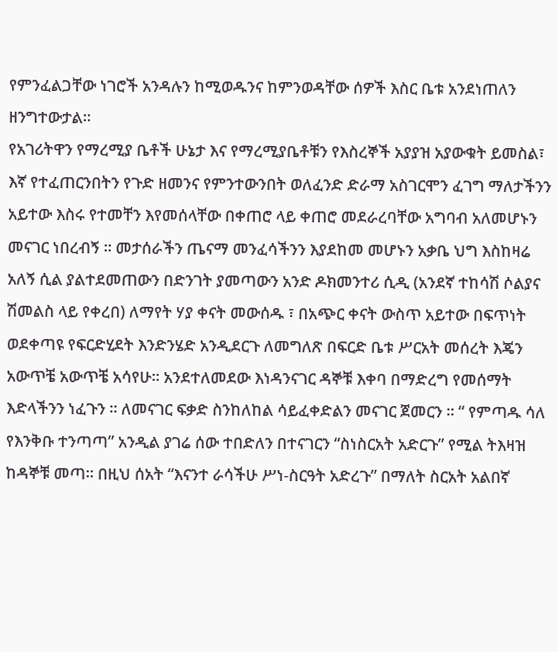የምንፈልጋቸው ነገሮች አንዳሉን ከሚወዱንና ከምንወዳቸው ሰዎች እስር ቤቱ አንደነጠለን ዘንግተውታል፡፡
የአገሪትዋን የማረሚያ ቤቶች ሁኔታ እና የማረሚያቤቶቹን የእስረኞች አያያዝ አያውቁት ይመስል፣ እኛ የተፈጠርንበትን የጉድ ዘመንና የምንተውንበት ወለፈንድ ድራማ አስገርሞን ፈገግ ማለታችንን አይተው እስሩ የተመቸን እየመሰላቸው በቀጠሮ ላይ ቀጠሮ መደራረባቸው አግባብ አለመሆኑን መናገር ነበረብኝ ፡፡ መታሰራችን ጤናማ መንፈሳችንን እያደከመ መሆኑን አቃቤ ህግ እስከዛሬ አለኝ ሲል ያልተደመጠውን በድንገት ያመጣውን አንድ ዶክመንተሪ ሲዲ (አንደኛ ተከሳሽ ሶልያና ሽመልስ ላይ የቀረበ) ለማየት ሃያ ቀናት መውሰዱ ፣ በአጭር ቀናት ውስጥ አይተው በፍጥነት ወደቀጣዩ የፍርድሂደት እንድንሄድ አንዲደርጉ ለመግለጽ በፍርድ ቤቱ ሥርአት መሰረት እጄን አውጥቼ አውጥቼ አሳየሁ። አንደተለመደው እነዳንናገር ዳኞቹ እቀባ በማድረግ የመሰማት እድላችንን ነፈጉን ፡፡ ለመናገር ፍቃድ ስንከለከል ሳይፈቀድልን መናገር ጀመርን ፡፡ “ የምጣዱ ሳለ የእንቅቡ ተንጣጣ” አንዲል ያገሬ ሰው ተበድለን በተናገርን “ስነስርአት አድርጉ” የሚል ትእዛዝ ከዳኞቹ መጣ፡፡ በዚህ ሰአት “እናንተ ራሳችሁ ሥነ-ስርዓት አድረጉ” በማለት ስርአት አልበኛ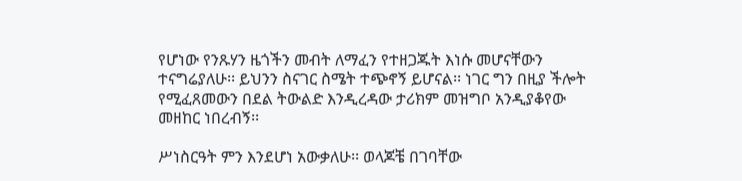የሆነው የንጹሃን ዜጎችን መብት ለማፈን የተዘጋጁት እነሱ መሆናቸውን ተናግሬያለሁ፡፡ ይህንን ስናገር ስሜት ተጭኖኝ ይሆናል፡፡ ነገር ግን በዚያ ችሎት የሚፈጸመውን በደል ትውልድ እንዲረዳው ታሪክም መዝግቦ አንዲያቆየው መዘከር ነበረብኝ፡፡

ሥነስርዓት ምን እንደሆነ አውቃለሁ፡፡ ወላጆቼ በገባቸው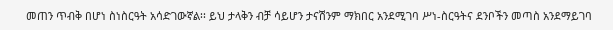መጠን ጥብቅ በሆነ ስነስርዓት አሳድገውኛል፡፡ ይህ ታላቅን ብቻ ሳይሆን ታናሽንም ማክበር አንደሚገባ ሥነ-ስርዓትና ደንቦችን መጣስ አንደማይገባ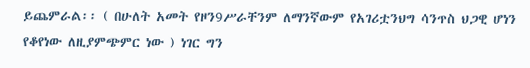ይጨምራል፡፡ ( በሁለት አመት የዞን9ሥራቸንም ለማንኛውም የአገሪቷንህግ ሳንጥስ ህጋዊ ሆነን የቆየነው ለዚያምጭምር ነው ) ነገር ግን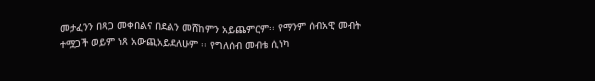መታፈንን በጻጋ መቀበልና በደልን መሸከምን አይጨምርም፡፡ የማንም ሰብአዊ መብት ተሟጋች ወይም ነጸ አውጪአይደለሁም ፡፡ የግለሰብ መብቴ ሲነካ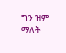ግን ዝም ማለት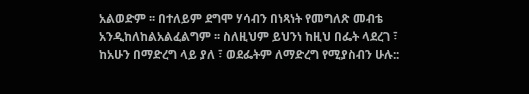አልወድም ፡፡ በተለይም ደግሞ ሃሳብን በነጻነት የመግለጽ መብቴ አንዲከለከልአልፈልግም ፡፡ ስለዚህም ይህንነ ከዚህ በፌት ላደረገ ፣ ከአሁን በማድረግ ላይ ያለ ፣ ወደፌትም ለማድረግ የሚያስብን ሁሉ::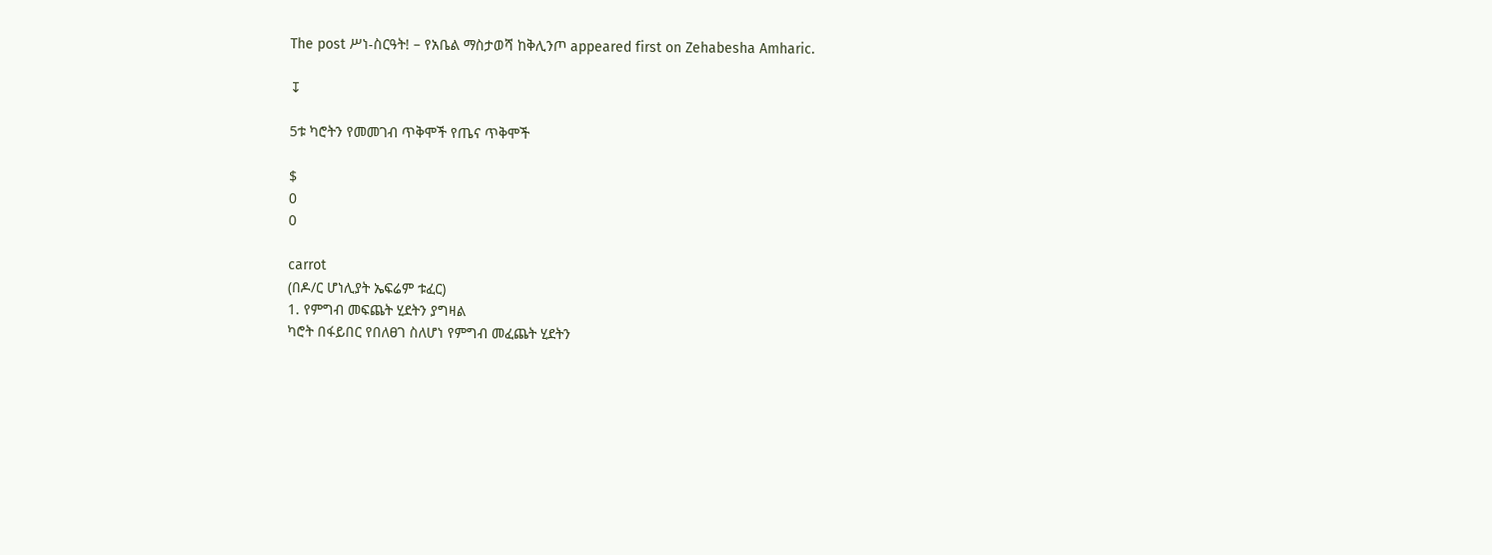The post ሥነ-ስርዓት! – የአቤል ማስታወሻ ከቅሊንጦ appeared first on Zehabesha Amharic.

↧

5ቱ ካሮትን የመመገብ ጥቅሞች የጤና ጥቅሞች

$
0
0

carrot
(በዶ/ር ሆነሊያት ኤፍሬም ቱፈር)
1. የምግብ መፍጨት ሂደትን ያግዛል
ካሮት በፋይበር የበለፀገ ስለሆነ የምግብ መፈጨት ሂደትን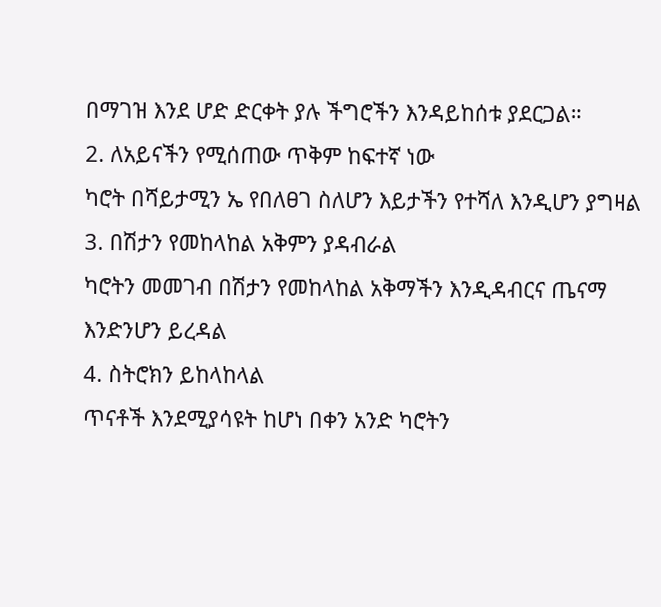በማገዝ እንደ ሆድ ድርቀት ያሉ ችግሮችን እንዳይከሰቱ ያደርጋል።
2. ለአይናችን የሚሰጠው ጥቅም ከፍተኛ ነው
ካሮት በሻይታሚን ኤ የበለፀገ ስለሆን እይታችን የተሻለ እንዲሆን ያግዛል
3. በሽታን የመከላከል አቅምን ያዳብራል
ካሮትን መመገብ በሽታን የመከላከል አቅማችን እንዲዳብርና ጤናማ እንድንሆን ይረዳል
4. ስትሮክን ይከላከላል
ጥናቶች እንደሚያሳዩት ከሆነ በቀን አንድ ካሮትን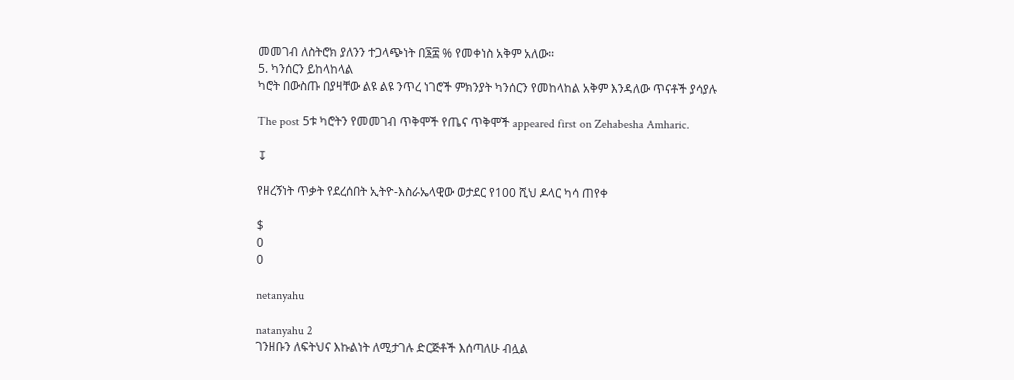መመገብ ለስትሮክ ያለንን ተጋላጭነት በ፮፰ % የመቀነስ አቅም አለው።
5. ካንሰርን ይከላከላል
ካሮት በውስጡ በያዛቸው ልዩ ልዩ ንጥረ ነገሮች ምክንያት ካንሰርን የመከላከል አቅም እንዳለው ጥናቶች ያሳያሉ

The post 5ቱ ካሮትን የመመገብ ጥቅሞች የጤና ጥቅሞች appeared first on Zehabesha Amharic.

↧

የዘረኝነት ጥቃት የደረሰበት ኢትዮ-እስራኤላዊው ወታደር የ100 ሺህ ዶላር ካሳ ጠየቀ

$
0
0

netanyahu

natanyahu 2
ገንዘቡን ለፍትህና እኩልነት ለሚታገሉ ድርጅቶች እሰጣለሁ ብሏል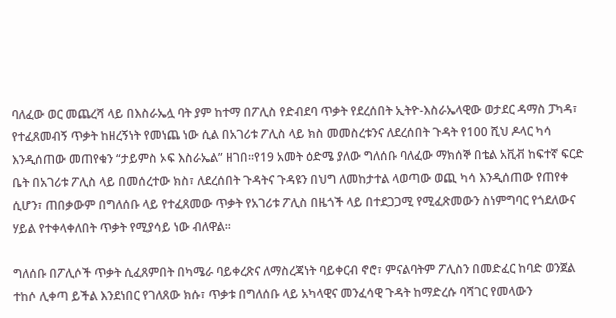ባለፈው ወር መጨረሻ ላይ በእስራኤሏ ባት ያም ከተማ በፖሊስ የድብደባ ጥቃት የደረሰበት ኢትዮ-እስራኤላዊው ወታደር ዳማስ ፓካዳ፣ የተፈጸመብኝ ጥቃት ከዘረኝነት የመነጨ ነው ሲል በአገሪቱ ፖሊስ ላይ ክስ መመስረቱንና ለደረሰበት ጉዳት የ100 ሺህ ዶላር ካሳ እንዲሰጠው መጠየቁን “ታይምስ ኦፍ እስራኤል” ዘገበ፡፡የ19 አመት ዕድሜ ያለው ግለሰቡ ባለፈው ማክሰኞ በቴል አቪቭ ከፍተኛ ፍርድ ቤት በአገሪቱ ፖሊስ ላይ በመሰረተው ክስ፣ ለደረሰበት ጉዳትና ጉዳዩን በህግ ለመከታተል ላወጣው ወጪ ካሳ እንዲሰጠው የጠየቀ ሲሆን፣ ጠበቃውም በግለሰቡ ላይ የተፈጸመው ጥቃት የአገሪቱ ፖሊስ በዜጎች ላይ በተደጋጋሚ የሚፈጽመውን ስነምግባር የጎደለውና ሃይል የተቀላቀለበት ጥቃት የሚያሳይ ነው ብለዋል፡፡

ግለሰቡ በፖሊሶች ጥቃት ሲፈጸምበት በካሜራ ባይቀረጽና ለማስረጃነት ባይቀርብ ኖሮ፣ ምናልባትም ፖሊስን በመድፈር ከባድ ወንጀል ተከሶ ሊቀጣ ይችል እንደነበር የገለጸው ክሱ፣ ጥቃቱ በግለሰቡ ላይ አካላዊና መንፈሳዊ ጉዳት ከማድረሱ ባሻገር የመላውን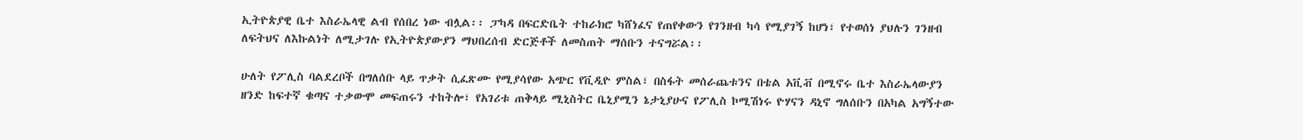ኢትዮጵያዊ ቤተ እስራኤላዊ ልብ የሰበረ ነው ብሏል፡፡ ፓካዳ በፍርድቤት ተከራክሮ ካሸነፈና የጠየቀውን የገንዘብ ካሳ የሚያገኝ ከሆነ፣ የተወሰነ ያህሉን ገንዘብ ለፍትህና ለእኩልነት ለሚታገሉ የኢትዮጵያውያን ማህበረሰብ ድርጅቶች ለመስጠት ማሰቡን ተናግሯል፡፡

ሁለት የፖሊስ ባልደረቦች በግለሰቡ ላይ ጥቃት ሲፈጽሙ የሚያሳየው አጭር የቪዲዮ ምስል፣ በስፋት መሰራጨቱንና በቴል አቪቭ በሚኖሩ ቤተ እስራኤላውያን ዘንድ ከፍተኛ ቁጣና ተቃውሞ መፍጠሩን ተከትሎ፣ የአገሪቱ ጠቅላይ ሚኒስትር ቤኒያሚን ኔታኒያሁና የፖሊስ ኮሚሽነሩ ዮሃናን ዳኒኖ ግለሰቡን በአካል አግኝተው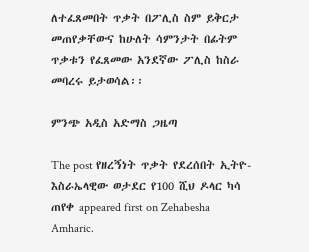ለተፈጸመበት ጥቃት በፖሊስ ስም ይቅርታ መጠየቃቸውና ከሁለት ሳምንታት በፊትም ጥቃቱን የፈጸመው አንደኛው ፖሊስ ከስራ መባረሩ ይታወሳል፡፡

ምንጭ አዲስ አድማስ ጋዜጣ

The post የዘረኝነት ጥቃት የደረሰበት ኢትዮ-እስራኤላዊው ወታደር የ100 ሺህ ዶላር ካሳ ጠየቀ appeared first on Zehabesha Amharic.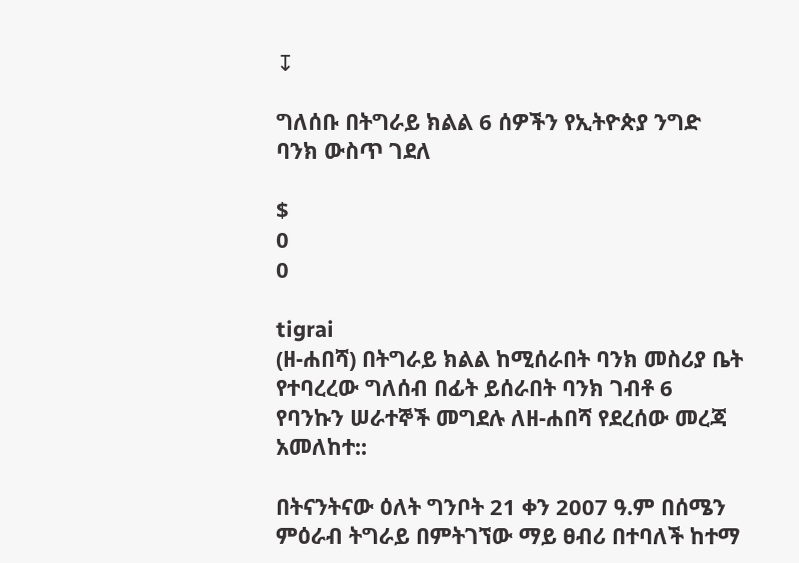↧

ግለሰቡ በትግራይ ክልል 6 ሰዎችን የኢትዮጵያ ንግድ ባንክ ውስጥ ገደለ

$
0
0

tigrai
(ዘ-ሐበሻ) በትግራይ ክልል ከሚሰራበት ባንክ መስሪያ ቤት የተባረረው ግለሰብ በፊት ይሰራበት ባንክ ገብቶ 6 የባንኩን ሠራተኞች መግደሉ ለዘ-ሐበሻ የደረሰው መረጃ አመለከተ::

በትናንትናው ዕለት ግንቦት 21 ቀን 2007 ዓ.ም በሰሜን ምዕራብ ትግራይ በምትገኘው ማይ ፀብሪ በተባለች ከተማ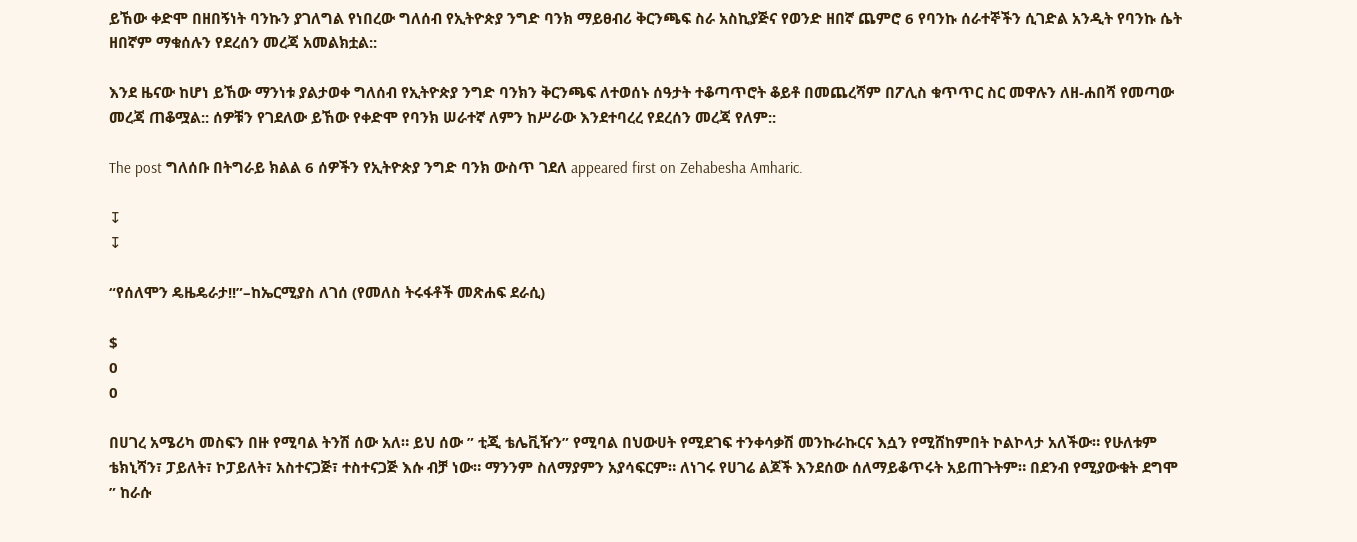ይኸው ቀድሞ በዘበኝነት ባንኩን ያገለግል የነበረው ግለሰብ የኢትዮጵያ ንግድ ባንክ ማይፀብሪ ቅርንጫፍ ስራ አስኪያጅና የወንድ ዘበኛ ጨምሮ 6 የባንኩ ሰራተኞችን ሲገድል አንዲት የባንኩ ሴት ዘበኛም ማቁሰሉን የደረሰን መረጃ አመልክቷል::

እንደ ዜናው ከሆነ ይኸው ማንነቱ ያልታወቀ ግለሰብ የኢትዮጵያ ንግድ ባንክን ቅርንጫፍ ለተወሰኑ ሰዓታት ተቆጣጥሮት ቆይቶ በመጨረሻም በፖሊስ ቁጥጥር ስር መዋሉን ለዘ-ሐበሻ የመጣው መረጃ ጠቆሟል:: ሰዎቹን የገደለው ይኸው የቀድሞ የባንክ ሠራተኛ ለምን ከሥራው እንደተባረረ የደረሰን መረጃ የለም::

The post ግለሰቡ በትግራይ ክልል 6 ሰዎችን የኢትዮጵያ ንግድ ባንክ ውስጥ ገደለ appeared first on Zehabesha Amharic.

↧
↧

“የሰለሞን ዴዜዴራታ!!”–ከኤርሚያስ ለገሰ (የመለስ ትሩፋቶች መጽሐፍ ደራሲ)

$
0
0

በሀገረ አሜሪካ መስፍን በዙ የሚባል ትንሽ ሰው አለ። ይህ ሰው ” ቲጂ ቴሌቪዥን” የሚባል በህውሀት የሚደገፍ ተንቀሳቃሽ መንኩራኩርና እሷን የሚሸከምበት ኮልኮላታ አለችው። የሁለቱም ቴክኒሻን፣ ፓይለት፣ ኮፓይለት፣ አስተናጋጅ፣ ተስተናጋጅ እሱ ብቻ ነው። ማንንም ስለማያምን አያሳፍርም። ለነገሩ የሀገሬ ልጆች እንደሰው ሰለማይቆጥሩት አይጠጉትም። በደንብ የሚያውቁት ደግሞ ” ከራሱ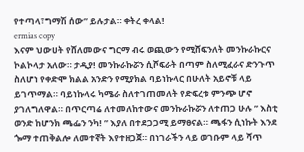የተጣላ፣ግማሽ ሰው” ይሉታል። ቀትረ ቀላል!
ermias copy
እናም ህውሀት የሸለመውና ግርማ ብሩ ወጪውን የሚሸፍንለት መንኩራኩርና ኮልኮላታ አለው። ታዲያ! መንኩራኩሯን ሲሾፍራት በጣም ስለሚፈራና ድንጉጥ ስለሆነ የቀድሞ ክልል አንድን የሚያክል ባይነኩላር በሁለት አይኖቹ ላይ ይገጥማል። ባይነኩላሩ ካሜራ ስለተገጠመለት የድፍረቱ ምንጭ ሆኖ ያገለግለዋል። በጥርጣሬ ለተመለከተውና መንኩራኩሯን ለተጠጋ ሁሉ ” እስቲ ወንድ ከሆንክ ጫፌን ንካ! ” እያለ በተደጋጋሚ ይማፀናል። ጫፋን ሲነኩት እንደ ጐማ ተጠቅልሎ ለመተኛት እየተዘጋጀ። በነገራችን ላይ ወገቡም ላይ ሻጥ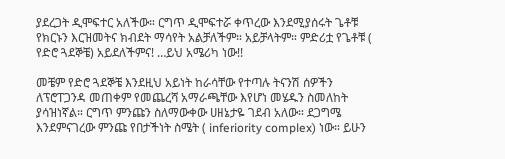ያደረጋት ዲሞፍተር አለችው። ርግጥ ዲሞፍተሯ ቀጥረው እንደሚያሰሩት ጌቶቹ የክርኑን እርዝመትና ክብደት ማሳየት አልቻለችም። አይቻላትም። ምድሪቷ የጌቶቹ ( የድሮ ጓደኞቼ) አይደለችምና! …ይህ አሜሪካ ነው!!

መቼም የድሮ ጓደኞቼ እንደዚህ አይነት ከራሳቸው የተጣሉ ትናንሽ ሰዎችን ለፕሮፐጋንዳ መጠቀም የመጨረሻ አማራጫቸው እየሆነ መሄዱን ስመለከት ያሳዝነኛል። ርግጥ ምንጩን ስለማውቀው ሀዘኔታዬ ገደብ አለው። ደጋግሜ እንደምናገረው ምንጩ የበታችነት ስሜት ( inferiority complex) ነው። ይሁን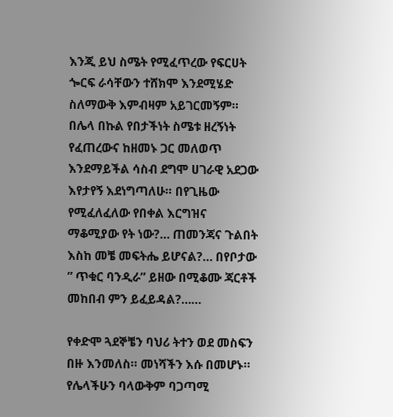እንጂ ይህ ስሜት የሚፈጥረው የፍርሀት ጐርፍ ራሳቸውን ተሸክሞ እንደሚሄድ ስለማውቅ እምብዛም አይገርመኝም። በሌላ በኩል የበታችነት ስሜቱ ዘረኝነት የፈጠረውና ከዘመኑ ጋር መለወጥ እንደማይችል ሳስብ ደግሞ ሀገራዊ አደጋው እየታየኝ እደነግጣለሁ። በየጊዜው የሚፈለፈለው የበቀል እርግዝና ማቆሚያው የት ነው?… ጠመንጃና ጉልበት እስከ መቼ መፍትሔ ይሆናል?… በየቦታው ” ጥቁር ባንዲራ” ይዘው በሚቆሙ ጃርቶች መከበብ ምን ይፈይዳል?……

የቀድሞ ጓደኞቼን ባህሪ ትተን ወደ መስፍን በዙ እንመለስ። መነሻችን እሱ በመሆኑ። የሌላችሁን ባላውቅም ባጋጣሚ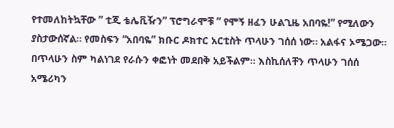የተመለከትኳቸው ” ቲጂ ቴሌቪዥን” ፕሮግራሞቹ ” የሞኝ ዘፈን ሁልጊዜ አበባዬ!” የሚለውን ያስታውሰኛል። የመስፍን “አበባዬ” ክቡር ዶክተር አርቲስት ጥላሁን ገሰሰ ነው። አልፋና ኦሜጋው። በጥላሁን ስም ካልነገደ የራሱን ቀፎነት መደበቅ አይችልም። እስኪሰለቸን ጥላሁን ገሰሰ አሜሪካን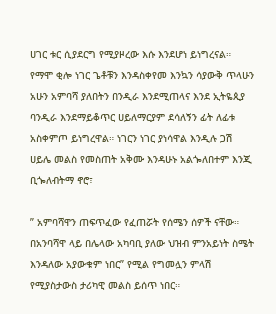ሀገር ቱር ሲያደርግ የሚያዞረው እሱ እንደሆነ ይነግረናል። የማሞ ቂሎ ነገር ጌቶቹን እንዳስቀየመ እንኳን ሳያውቅ ጥላሁን አሁን አምባሻ ያለበትን በንዲራ እንደሚጠላና እንደ ኢትዬጲያ ባንዲራ እንደማይቆጥር ሀይለማርያም ደሳለኝን ፊት ለፊቱ አስቀምጦ ይነግረዋል። ነገርን ነገር ያነሳዋል እንዲሉ ጋሽ ሀይሌ መልስ የመስጠት አቅሙ እንዳሁኑ አልጐለበተም እንጂ ቢጐለብትማ ኖሮ፣

” አምባሻዋን ጠፍጥፈው የፈጠሯት የሰሜን ሰዎች ናቸው። በአንባሻዋ ላይ በሌላው አካባቢ ያለው ህዝብ ምንአይነት ስሜት እንዳለው አያውቁም ነበር” የሚል የግመሏን ምላሽ የሚያስታውስ ታሪካዊ መልስ ይሰጥ ነበር።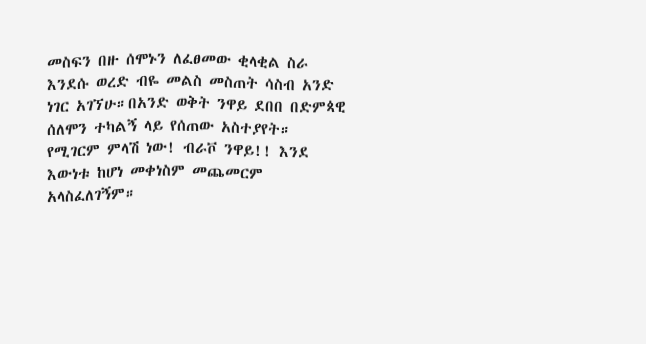መስፍን በዙ ሰሞኑን ለፈፀመው ቂላቂል ስራ እንደሱ ወረድ ብዬ መልስ መስጠት ሳስብ አንድ ነገር አገኘሁ።በአንድ ወቅት ንዋይ ደበበ በድምጳዊ ሰለሞን ተካልኝ ላይ የሰጠው አስተያየት። የሚገርም ምላሽ ነው! ብራቮ ንዋይ!! እንደ እውነቱ ከሆነ መቀነስም መጨመርም አላስፈለገኝም።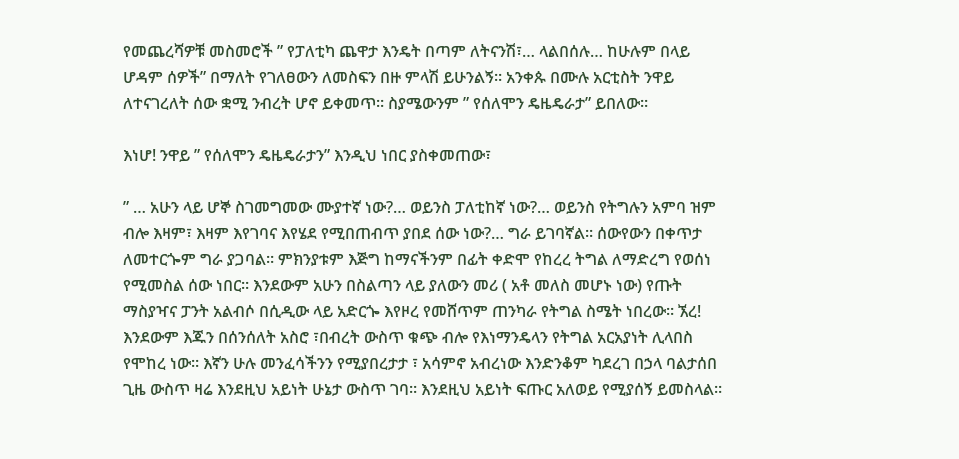የመጨረሻዎቹ መስመሮች ” የፓለቲካ ጨዋታ እንዴት በጣም ለትናንሽ፣… ላልበሰሉ… ከሁሉም በላይ ሆዳም ሰዎች” በማለት የገለፀውን ለመስፍን በዙ ምላሽ ይሁንልኝ። አንቀጱ በሙሉ አርቲስት ንዋይ ለተናገረለት ሰው ቋሚ ንብረት ሆኖ ይቀመጥ። ስያሜውንም ” የሰለሞን ዴዜዴራታ” ይበለው።

እነሆ! ንዋይ ” የሰለሞን ዴዜዴራታን” እንዲህ ነበር ያስቀመጠው፣

” … አሁን ላይ ሆኞ ስገመግመው ሙያተኛ ነው?… ወይንስ ፓለቲከኛ ነው?… ወይንስ የትግሉን አምባ ዝም ብሎ እዛም፣ እዛም እየገባና እየሄደ የሚበጠብጥ ያበደ ሰው ነው?… ግራ ይገባኛል። ሰውየውን በቀጥታ ለመተርጐም ግራ ያጋባል። ምክንያቱም እጅግ ከማናችንም በፊት ቀድሞ የከረረ ትግል ለማድረግ የወሰነ የሚመስል ሰው ነበር። እንደውም አሁን በስልጣን ላይ ያለውን መሪ ( አቶ መለስ መሆኑ ነው) የጡት ማስያዣና ፓንት አልብሶ በሲዲው ላይ አድርጐ እየዞረ የመሸጥም ጠንካራ የትግል ስሜት ነበረው። ኧረ! እንደውም እጁን በሰንሰለት አስሮ ፣በብረት ውስጥ ቁጭ ብሎ የእነማንዴላን የትግል አርአያነት ሊላበስ የሞከረ ነው። እኛን ሁሉ መንፈሳችንን የሚያበረታታ ፣ አሳምኖ አብረነው እንድንቆም ካደረገ በኃላ ባልታሰበ ጊዜ ውስጥ ዛሬ እንደዚህ አይነት ሁኔታ ውስጥ ገባ። እንደዚህ አይነት ፍጡር አለወይ የሚያሰኝ ይመስላል።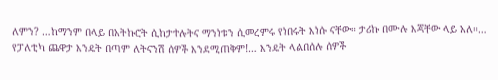ለምን? …ከማንም በላይ በአትኩሮት ሲከታተሉትና ማንነቱን ሲመረምሩ የነበሩት እነሱ ናቸው። ታሪኩ በሙሉ እጃቸው ላይ አለ።… የፓለቲካ ጨዋታ እንዴት በጣም ለትናንሽ ሰዎች እንደሚጠቅም!… እንዴት ላልበሰሉ ሰዎች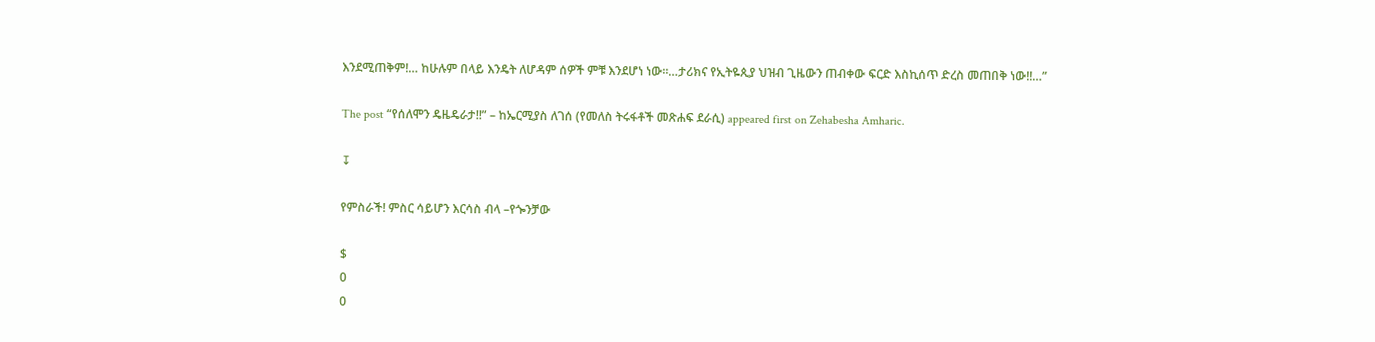እንደሚጠቅም!… ከሁሉም በላይ እንዴት ለሆዳም ሰዎች ምቹ እንደሆነ ነው።…ታሪክና የኢትዬጲያ ህዝብ ጊዜውን ጠብቀው ፍርድ እስኪሰጥ ድረስ መጠበቅ ነው!!…”

The post “የሰለሞን ዴዜዴራታ!!” – ከኤርሚያስ ለገሰ (የመለስ ትሩፋቶች መጽሐፍ ደራሲ) appeared first on Zehabesha Amharic.

↧

የምስራች! ምስር ሳይሆን እርሳስ ብላ –የጐንቻው

$
0
0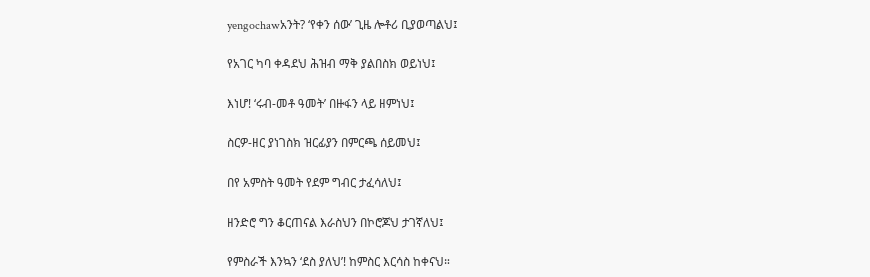yengochawአንት? ‘የቀን ሰው’ ጊዜ ሎቶሪ ቢያወጣልህ፤

የአገር ካባ ቀዳደህ ሕዝብ ማቅ ያልበስክ ወይነህ፤

እነሆ! ‘ሩብ-መቶ ዓመት’ በዙፋን ላይ ዘምነህ፤

ስርዎ-ዘር ያነገስክ ዝርፊያን በምርጫ ሰይመህ፤

በየ አምስት ዓመት የደም ግብር ታፈሳለህ፤

ዘንድሮ ግን ቆርጠናል እራስህን በኮሮጆህ ታገኛለህ፤

የምስራች እንኳን ‘ደስ ያለህ’! ከምስር እርሳስ ከቀናህ።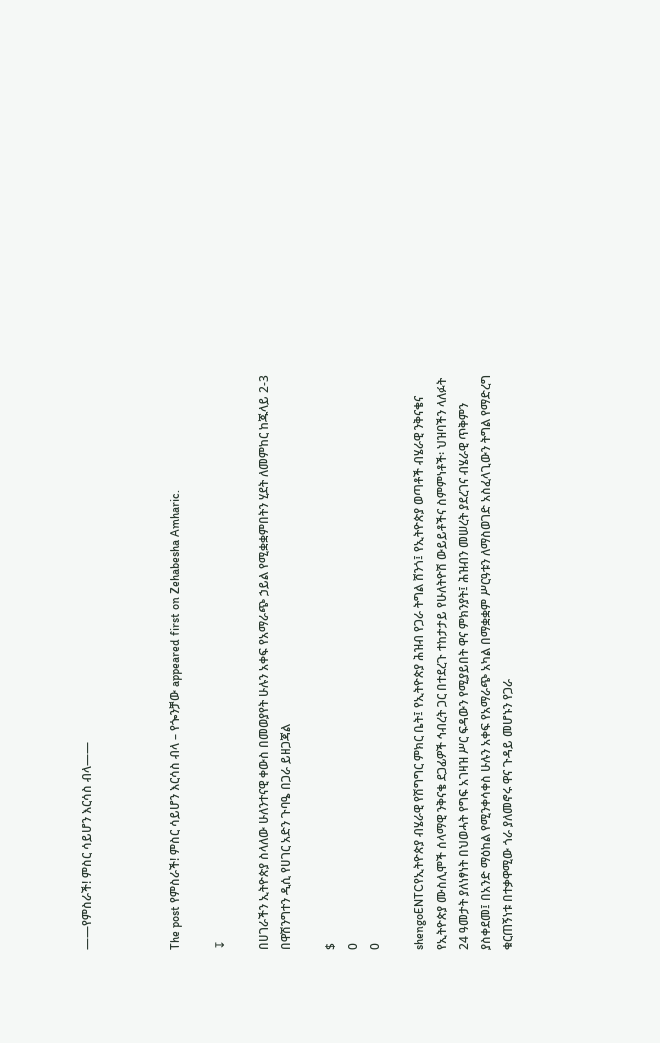——የምስራች! ምስር ሳይሆን እርሳስ ብላ——



The post የምስራች! ምስር ሳይሆን እርሳስ ብላ – የጐንቻው appeared first on Zehabesha Amharic.

↧

በሀገራችን ኢትዮጵያ ስላለው ሁለንተናዊ ቀውስ በመወያየት ሁሉን አቀፍ የአማራጭ ኃይል የሚቋቋምበትን ሂደት ለመምከር ከጁላይ 2-3 በዋሽንግተን ዲሲ የሀገር አድን ጉባዔ በጋራ ይዘጋጃል

$
0
0

shengoENTCየኢትዮጵያ ብሄራዊ የሽግግር ምክር ቤት፤ የኢትዮጵያ ሕዝብ የጋራ ትግል ሸንጎ፤ የኢትዮጵያ ወጣቶች ብሄራዊ ንቅናቄና የኢትዮጵያ ሙስሊሞች ሰላማዊ ንቅናቄ ደጋፊዎች ኅብረት ጋር በተደረጉ ተከታታይ የሁለትዮሽ ውይይቶችና ስምምነቶች፡ ህዝባችን ላለፉት 24 ዓመታት ያለነፃነት በህወሓት የግፍ አገዛዝ ሥር ፍዳውን የሚያይበት ዋና ምክንያት፤ ሕዝብን መሠረት ያደረገና ብሄራዊ ጥቅምን ያስቀደመ፤ በአንድ ማዕከል የሚንቀሳቀስ ሁሉን አቀፍ የአማራጭ አካል በማቋቋም ሥርዓቱን ለማስወገድ አስፈላጊውን ትግል የማድረግ ቁርጠኝነቱ በተቃዋሚው ጎራ ያለመኖሩ ዋና ጉዳይ መሆኑን የጋራ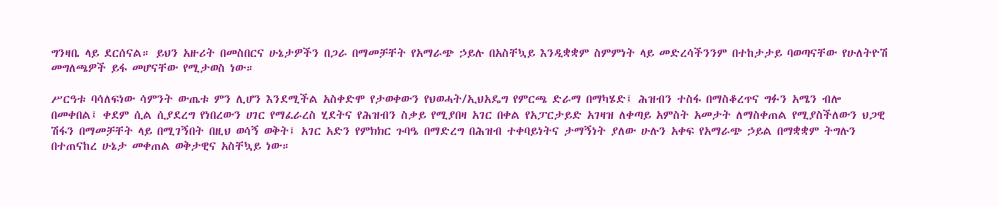ግንዛቤ ላይ ደርሰናል። ይህን አዙሪት በመስበርና ሁኔታዎችን በጋራ በማመቻቸት የአማራጭ ኃይሉ በአስቸኳይ እንዲቋቋም ስምምነት ላይ መድረሳችንንም በተከታታይ ባወጣናቸው የሁለትዮሽ መግለጫዎች ይፋ መሆናቸው የሚታወስ ነው።

ሥርዓቱ ባሳለፍነው ሳምንት ውጤቱ ምን ሊሆን እንደሚችል አስቀድሞ የታወቀውን የህወሓት/ኢህአዴግ የምርጫ ድራማ በማካሄድ፤ ሕዝብን ተስፋ በማስቆረጥና ግፉን አሜን ብሎ በመቀበል፤ ቀደም ሲል ሲያደረግ የነበረውን ሀገር የማፈራረስ ሂደትና የሕዝብን ስቃይ የሚያበዛ አገር በቀል የአፓርታይድ አገዛዝ ለቀጣይ አምስት አመታት ለማስቀጠል የሚያስችለውን ህጋዊ ሽፋን በማመቻቸት ላይ በሚገኝበት በዚህ ወሳኝ ወቅት፤ አገር አድን የምክክር ጉባዔ በማድረግ በሕዝብ ተቀባይነትና ታማኝነት ያለው ሁሉን አቀፍ የአማራጭ ኃይል በማቋቋም ትግሉን በተጠናከረ ሁኔታ መቀጠል ወቅታዊና አስቸኳይ ነው።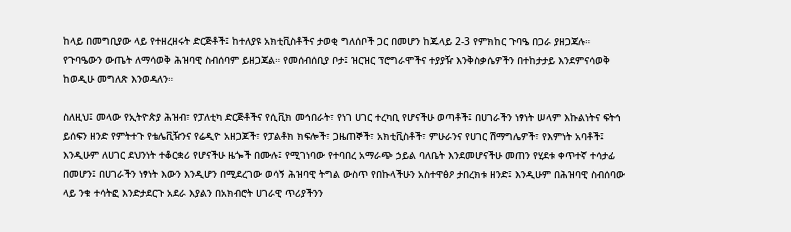ከላይ በመግቢያው ላይ የተዘረዘሩት ድርጅቶች፤ ከተለያዩ አክቲቪስቶችና ታወቂ ግለሰቦች ጋር በመሆን ከጁላይ 2-3 የምክከር ጉባዔ በጋራ ያዘጋጃሉ። የጉባዔውን ውጤት ለማሳወቅ ሕዝባዊ ስብሰባም ይዘጋጃል። የመሰብሰቢያ ቦታ፤ ዝርዝር ፕሮግራሞችና ተያያዥ እንቅስቃሴዎችን በተከታታይ እንደምናሳወቅ ከወዲሁ መግለጽ እንወዳለን።

ስለዚህ፤ መላው የኢትዮጵያ ሕዝብ፣ የፓለቲካ ድርጅቶችና የሲቪክ መኅበራት፣ የነገ ሀገር ተረካቢ የሆናችሁ ወጣቶች፤ በሀገራችን ነፃነት ሠላም እኩልነትና ፍትኅ ይሰፍን ዘንድ የምትተጉ የቴሌቪዥንና የሬዲዮ አዘጋጆች፣ የፓልቶክ ክፍሎች፣ ጋዜጠኞች፣ አክቲቪስቶች፣ ምሁራንና የሀገር ሽማግሌዎች፣ የእምነት አባቶች፤ እንዲሁም ለሀገር ደህንነት ተቆርቋሪ የሆናችሁ ዜጐች በሙሉ፤ የሚገነባው የተባበረ አማራጭ ኃይል ባለቤት እንደመሆናችሁ መጠን የሂደቱ ቀጥተኛ ተሳታፊ በመሆን፤ በሀገራችን ነፃነት እውን እንዲሆን በሚደረገው ወሳኝ ሕዝባዊ ትግል ውስጥ የበኩላችሁን አስተዋፅዖ ታበረክቱ ዘንድ፤ እንዲሁም በሕዝባዊ ስብሰባው ላይ ንቁ ተሳትፎ እንድታደርጉ አደራ እያልን በአክብሮት ሀገራዊ ጥሪያችንን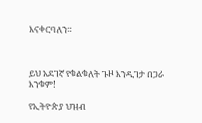እናቀርባለን።



ይህ አደገኛ የቁልቁለት ጉዞ እንዲገታ በጋራ እንቁም!

የኢትዮጵያ ህዝብ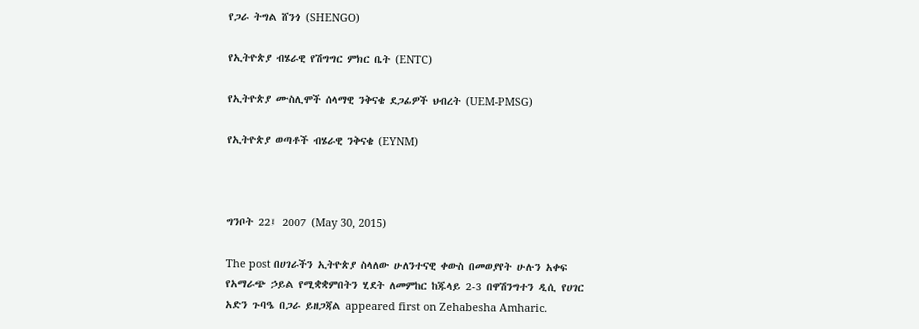የጋራ ትግል ሸንጎ (SHENGO)

የኢትዮጵያ ብሄራዊ የሽግግር ምክር ቤት (ENTC)

የኢትዮጵያ ሙስሊሞች ሰላማዊ ንቅናቄ ደጋፊዎች ህብረት (UEM-PMSG)

የኢትዮጵያ ወጣቶች ብሄራዊ ንቅናቄ (EYNM)



ግንቦት 22፤ 2007 (May 30, 2015)

The post በሀገራችን ኢትዮጵያ ስላለው ሁለንተናዊ ቀውስ በመወያየት ሁሉን አቀፍ የአማራጭ ኃይል የሚቋቋምበትን ሂደት ለመምከር ከጁላይ 2-3 በዋሽንግተን ዲሲ የሀገር አድን ጉባዔ በጋራ ይዘጋጃል appeared first on Zehabesha Amharic.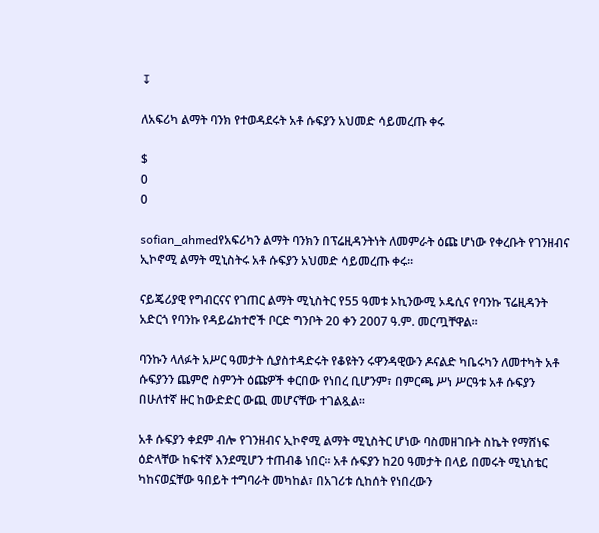↧

ለአፍሪካ ልማት ባንክ የተወዳደሩት አቶ ሱፍያን አህመድ ሳይመረጡ ቀሩ

$
0
0

sofian_ahmedየአፍሪካን ልማት ባንክን በፕሬዚዳንትነት ለመምራት ዕጩ ሆነው የቀረቡት የገንዘብና ኢኮኖሚ ልማት ሚኒስትሩ አቶ ሱፍያን አህመድ ሳይመረጡ ቀሩ፡፡

ናይጄሪያዊ የግብርናና የገጠር ልማት ሚኒስትር የ55 ዓመቱ ኦኪንውሚ ኦዴሲና የባንኩ ፕሬዚዳንት አድርጎ የባንኩ የዳይሬክተሮች ቦርድ ግንቦት 20 ቀን 2007 ዓ.ም. መርጧቸዋል፡፡

ባንኩን ላለፉት አሥር ዓመታት ሲያስተዳድሩት የቆዩትን ሩዋንዳዊውን ዶናልድ ካቤሩካን ለመተካት አቶ ሱፍያንን ጨምሮ ስምንት ዕጩዎች ቀርበው የነበረ ቢሆንም፣ በምርጫ ሥነ ሥርዓቱ አቶ ሱፍያን በሁለተኛ ዙር ከውድድር ውጪ መሆናቸው ተገልጿል፡፡

አቶ ሱፍያን ቀደም ብሎ የገንዘብና ኢኮኖሚ ልማት ሚኒስትር ሆነው ባስመዘገቡት ስኬት የማሸነፍ ዕድላቸው ከፍተኛ እንደሚሆን ተጠብቆ ነበር፡፡ አቶ ሱፍያን ከ20 ዓመታት በላይ በመሩት ሚኒስቴር ካከናወኗቸው ዓበይት ተግባራት መካከል፣ በአገሪቱ ሲከሰት የነበረውን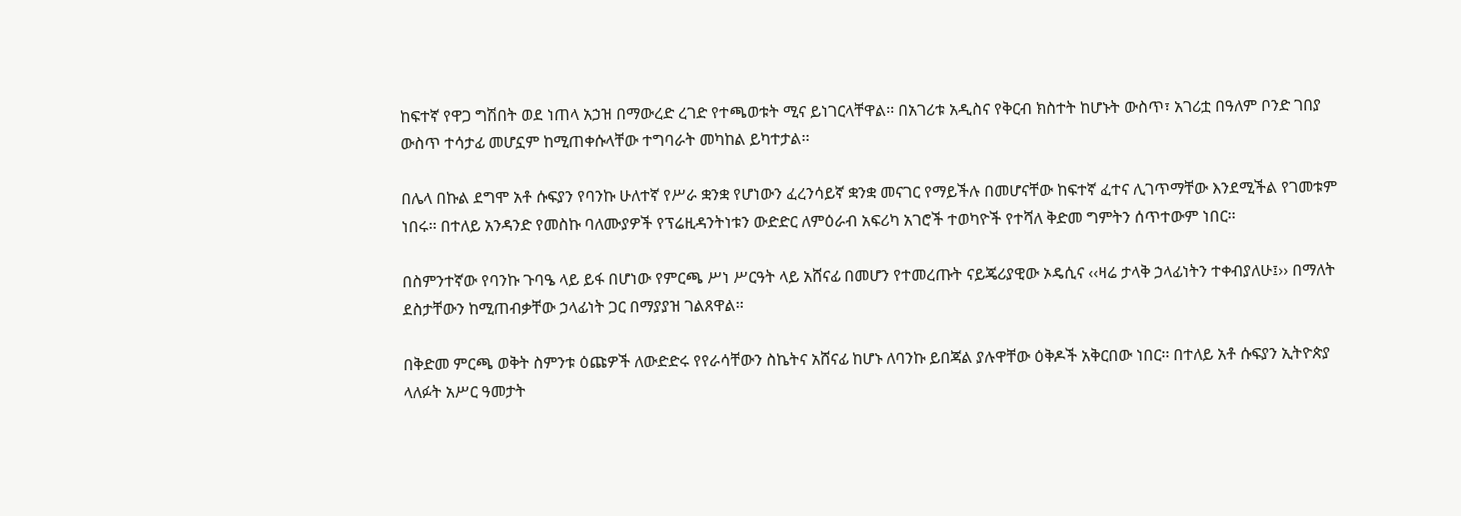ከፍተኛ የዋጋ ግሽበት ወደ ነጠላ አኃዝ በማውረድ ረገድ የተጫወቱት ሚና ይነገርላቸዋል፡፡ በአገሪቱ አዲስና የቅርብ ክስተት ከሆኑት ውስጥ፣ አገሪቷ በዓለም ቦንድ ገበያ ውስጥ ተሳታፊ መሆኗም ከሚጠቀሱላቸው ተግባራት መካከል ይካተታል፡፡

በሌላ በኩል ደግሞ አቶ ሱፍያን የባንኩ ሁለተኛ የሥራ ቋንቋ የሆነውን ፈረንሳይኛ ቋንቋ መናገር የማይችሉ በመሆናቸው ከፍተኛ ፈተና ሊገጥማቸው እንደሚችል የገመቱም ነበሩ፡፡ በተለይ አንዳንድ የመስኩ ባለሙያዎች የፕሬዚዳንትነቱን ውድድር ለምዕራብ አፍሪካ አገሮች ተወካዮች የተሻለ ቅድመ ግምትን ሰጥተውም ነበር፡፡

በስምንተኛው የባንኩ ጉባዔ ላይ ይፋ በሆነው የምርጫ ሥነ ሥርዓት ላይ አሸናፊ በመሆን የተመረጡት ናይጄሪያዊው ኦዴሲና ‹‹ዛሬ ታላቅ ኃላፊነትን ተቀብያለሁ፤›› በማለት ደስታቸውን ከሚጠብቃቸው ኃላፊነት ጋር በማያያዝ ገልጸዋል፡፡

በቅድመ ምርጫ ወቅት ስምንቱ ዕጩዎች ለውድድሩ የየራሳቸውን ስኬትና አሸናፊ ከሆኑ ለባንኩ ይበጃል ያሉዋቸው ዕቅዶች አቅርበው ነበር፡፡ በተለይ አቶ ሱፍያን ኢትዮጵያ ላለፉት አሥር ዓመታት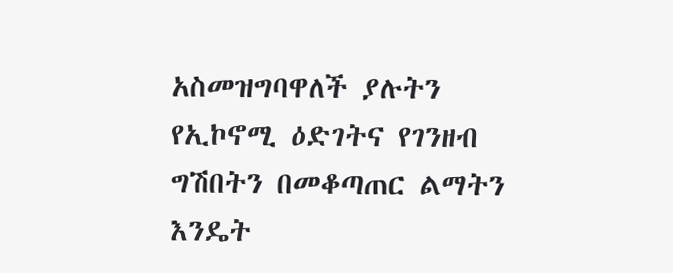አስመዝግባዋለች ያሉትን የኢኮኖሚ ዕድገትና የገንዘብ ግሽበትን በመቆጣጠር ልማትን እንዴት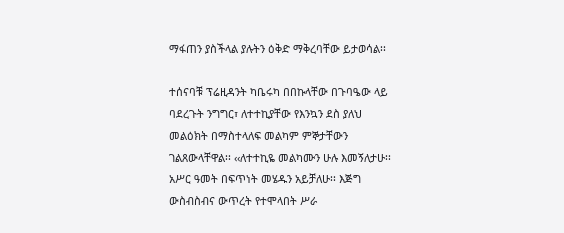ማፋጠን ያስችላል ያሉትን ዕቅድ ማቅረባቸው ይታወሳል፡፡

ተሰናባቹ ፕሬዚዳንት ካቤሩካ በበኩላቸው በጉባዔው ላይ ባደረጉት ንግግር፣ ለተተኪያቸው የእንኳን ደስ ያለህ መልዕክት በማስተላለፍ መልካም ምኞታቸውን ገልጸውላቸዋል፡፡ ‹‹ለተተኪዬ መልካሙን ሁሉ እመኝለታሁ፡፡ አሥር ዓመት በፍጥነት መሄዱን አይቻለሁ፡፡ እጅግ ውስብስብና ውጥረት የተሞላበት ሥራ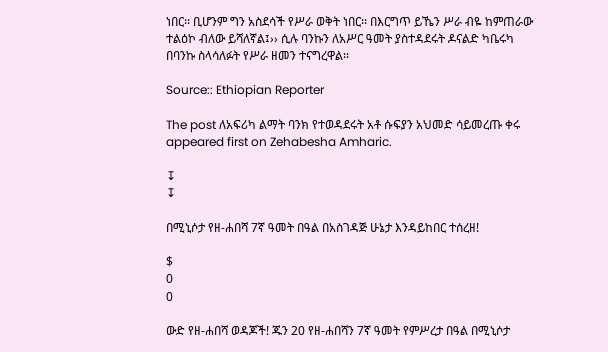ነበር፡፡ ቢሆንም ግን አስደሳች የሥራ ወቅት ነበር፡፡ በእርግጥ ይኼን ሥራ ብዬ ከምጠራው ተልዕኮ ብለው ይሻለኛል፤›› ሲሉ ባንኩን ለአሥር ዓመት ያስተዳደሩት ዶናልድ ካቤሩካ በባንኩ ስላሳለፉት የሥራ ዘመን ተናግረዋል፡፡

Source:: Ethiopian Reporter

The post ለአፍሪካ ልማት ባንክ የተወዳደሩት አቶ ሱፍያን አህመድ ሳይመረጡ ቀሩ appeared first on Zehabesha Amharic.

↧
↧

በሚኒሶታ የዘ-ሐበሻ 7ኛ ዓመት በዓል በአስገዳጅ ሁኔታ እንዳይከበር ተሰረዘ!

$
0
0

ውድ የዘ-ሐበሻ ወዳጆች! ጁን 20 የዘ-ሐበሻን 7ኛ ዓመት የምሥረታ በዓል በሚኒሶታ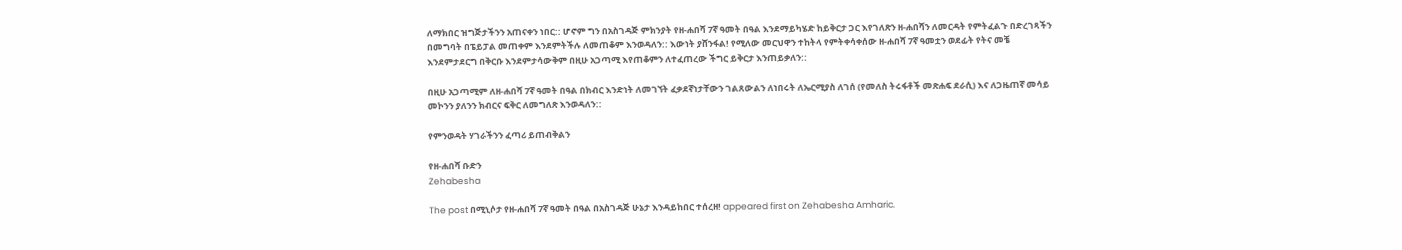ለማክበር ዝግጅታችንን አጠናቀን ነበር:: ሆኖም ግን በአስገዳጅ ምክንያት የዘ-ሐበሻ 7ኛ ዓመት በዓል እንደማይካሄድ ከይቅርታ ጋር እየገለጽን ዘ-ሐበሻን ለመርዳት የምትፈልጉ በድረገጻችን በመግባት በፔይፓል መጠቀም እንደምትችሉ ለመጠቆም እንወዳለን:: እውነት ያሸንፋል! የሚለው መርህዋን ተከትላ የምትቀሳቀሰው ዘ-ሐበሻ 7ኛ ዓመቷን ወደፊት የትና መቼ እንደምታደርግ በቅርቡ እንደምታሳውቅም በዚሁ አጋጣሚ እየጠቆምን ለተፈጠረው ችግር ይቅርታ እንጠይቃለን::

በዚሁ አጋጣሚም ለዘ-ሐበሻ 7ኛ ዓመት በዓል በክብር እንድነት ለመገኘት ፈቃደኛነታቸውን ገልጸውልን ለነበሩት ለኤርሚያስ ለገሰ (የመለስ ትሩፋቶች መጽሐፍ ደራሲ) እና ለጋዜጠኛ መሳይ መኮንን ያለንን ክብርና ፍቅር ለመግለጽ እንወዳለን::

የምንወዳት ሃገራችንን ፈጣሪ ይጠብቅልን

የዘ-ሐበሻ ቡድን
Zehabesha

The post በሚኒሶታ የዘ-ሐበሻ 7ኛ ዓመት በዓል በአስገዳጅ ሁኔታ እንዳይከበር ተሰረዘ! appeared first on Zehabesha Amharic.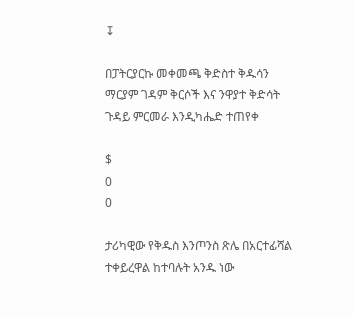↧

በፓትርያርኩ መቀመጫ ቅድስተ ቅዱሳን ማርያም ገዳም ቅርሶች እና ንዋያተ ቅድሳት ጉዳይ ምርመራ እንዲካሔድ ተጠየቀ

$
0
0

ታሪካዊው የቅዱስ እንጦንስ ጽሌ በአርተፊሻል ተቀይረዋል ከተባሉት አንዱ ነው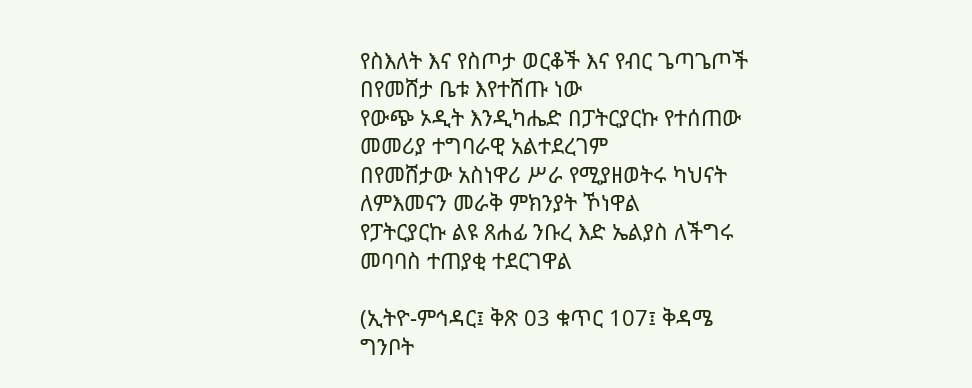የስእለት እና የስጦታ ወርቆች እና የብር ጌጣጌጦች በየመሸታ ቤቱ እየተሸጡ ነው
የውጭ ኦዲት እንዲካሔድ በፓትርያርኩ የተሰጠው መመሪያ ተግባራዊ አልተደረገም
በየመሸታው አስነዋሪ ሥራ የሚያዘወትሩ ካህናት ለምእመናን መራቅ ምክንያት ኾነዋል
የፓትርያርኩ ልዩ ጸሐፊ ንቡረ እድ ኤልያስ ለችግሩ መባባስ ተጠያቂ ተደርገዋል

(ኢትዮ-ምኅዳር፤ ቅጽ 03 ቁጥር 107፤ ቅዳሜ ግንቦት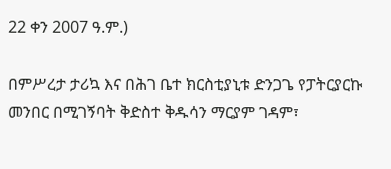22 ቀን 2007 ዓ.ም.)

በምሥረታ ታሪኳ እና በሕገ ቤተ ክርስቲያኒቱ ድንጋጌ የፓትርያርኩ መንበር በሚገኝባት ቅድስተ ቅዱሳን ማርያም ገዳም፣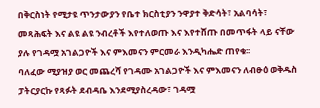በቅርስነት የሚታዩ ጥንታውያን የቤተ ክርስቲያን ንዋያተ ቅድሳት፣ አልባሳት፣ መጻሕፍት እና ልዩ ልዩ ንብረቶች እየተለወጡ እና እየተሸጡ በመጥፋት ላይ ናቸው ያሉ የገዳሟ አገልጋዮች እና ምእመናን ምርመራ እንዲካሔድ ጠየቁ፡፡
ባለፈው ሚያዝያ ወር መጨረሻ የገዳሙ አገልጋዮች እና ምእመናን ለብፁዕ ወቅዱስ ፓትርያርኩ የጻፉት ደብዳቤ እንደሚያስረዳው፣ ገዳሟ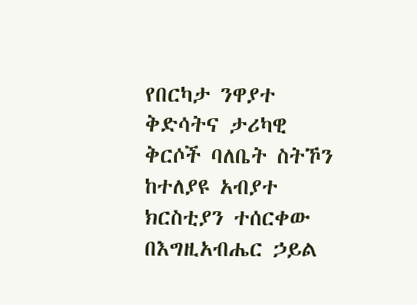የበርካታ ንዋያተ ቅድሳትና ታሪካዊ ቅርሶች ባለቤት ስትኾን ከተለያዩ አብያተ ክርስቲያን ተሰርቀው በእግዚአብሔር ኃይል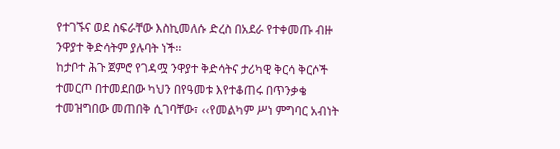የተገኙና ወደ ስፍራቸው እስኪመለሱ ድረስ በአደራ የተቀመጡ ብዙ ንዋያተ ቅድሳትም ያሉባት ነች፡፡
ከታቦተ ሕጉ ጀምሮ የገዳሟ ንዋያተ ቅድሳትና ታሪካዊ ቅርሳ ቅርሶች ተመርጦ በተመደበው ካህን በየዓመቱ እየተቆጠሩ በጥንቃቄ ተመዝግበው መጠበቅ ሲገባቸው፣ ‹‹የመልካም ሥነ ምግባር አብነት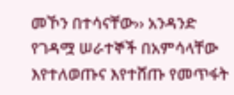መኾን በተሳናቸው›› አንዳንድ የገዳሟ ሠራተኞች በአምሳላቸው እየተለወጡና እየተሸጡ የመጥፋት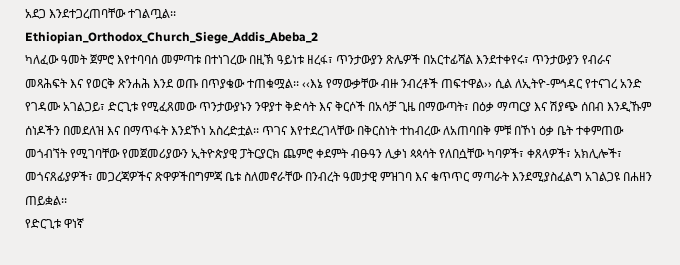አደጋ እንደተጋረጠባቸው ተገልጧል፡፡
Ethiopian_Orthodox_Church_Siege_Addis_Abeba_2
ካለፈው ዓመት ጀምሮ እየተባባሰ መምጣቱ በተነገረው በዚኽ ዓይነቱ ዘረፋ፣ ጥንታውያን ጽሌዎች በአርተፊሻል እንደተቀየሩ፣ ጥንታውያን የብራና መጻሕፍት እና የወርቅ ጽንሐሕ እንደ ወጡ በጥያቄው ተጠቁሟል፡፡ ‹‹እኔ የማውቃቸው ብዙ ንብረቶች ጠፍተዋል›› ሲል ለኢትዮ-ምኅዳር የተናገረ አንድ የገዳሙ አገልጋይ፣ ድርጊቱ የሚፈጸመው ጥንታውያኑን ንዋያተ ቅድሳት እና ቅርሶች በአሳቻ ጊዜ በማውጣት፣ በዕቃ ማጣርያ እና ሽያጭ ሰበብ እንዲኹም ሰነዶችን በመደለዝ እና በማጥፋት እንደኾነ አስረድቷል፡፡ ጥገና እየተደረገላቸው በቅርስነት ተከብረው ለአጠባበቅ ምቹ በኾነ ዕቃ ቤት ተቀምጠው መጎብኘት የሚገባቸው የመጀመሪያውን ኢትዮጵያዊ ፓትርያርክ ጨምሮ ቀደምት ብፁዓን ሊቃነ ጳጳሳት የለበሷቸው ካባዎች፣ ቀጸላዎች፣ አክሊሎች፣ መጎናጸፊያዎች፣ መጋረጃዎችና ጽዋዎችበግምጃ ቤቱ ስለመኖራቸው በንብረት ዓመታዊ ምዝገባ እና ቁጥጥር ማጣራት እንደሚያስፈልግ አገልጋዩ በሐዘን ጠይቋል፡፡
የድርጊቱ ዋነኛ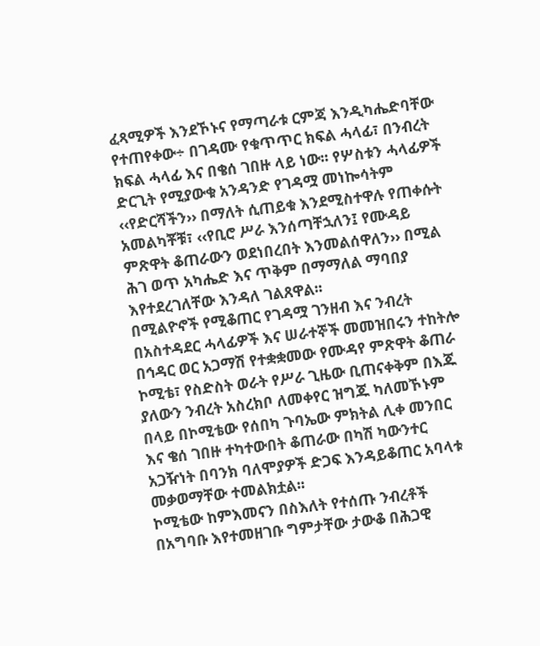ፈጻሚዎች እንደኾኑና የማጣራቱ ርምጃ እንዲካሔድባቸው የተጠየቀው÷ በገዳሙ የቁጥጥር ክፍል ሓላፊ፣ በንብረት ክፍል ሓላፊ እና በቄሰ ገበዙ ላይ ነው፡፡ የሦስቱን ሓላፊዎች ድርጊት የሚያውቁ አንዳንድ የገዳሟ መነኰሳትም ‹‹የድርሻችን›› በማለት ሲጠይቁ እንደሚስተዋሉ የጠቀሱት አመልካቾቹ፣ ‹‹የቢሮ ሥራ እንሰጣቸኋለን፤ የሙዳይ ምጽዋት ቆጠራውን ወደነበረበት እንመልሰዋለን›› በሚል ሕገ ወጥ አካሔድ እና ጥቅም በማማለል ማባበያ እየተደረገለቸው እንዳለ ገልጸዋል፡፡
በሚልዮኖች የሚቆጠር የገዳሟ ገንዘብ እና ንብረት በአስተዳደር ሓላፊዎች እና ሠራተኞች መመዝበሩን ተከትሎ በኅዳር ወር አጋማሽ የተቋቋመው የሙዳየ ምጽዋት ቆጠራ ኮሚቴ፣ የስድስት ወራት የሥራ ጊዜው ቢጠናቀቅም በእጁ ያለውን ንብረት አስረክቦ ለመቀየር ዝግጁ ካለመኾኑም በላይ በኮሚቴው የሰበካ ጉባኤው ምክትል ሊቀ መንበር እና ቄሰ ገበዙ ተካተውበት ቆጠራው በካሽ ካውንተር አጋዥነት በባንክ ባለሞያዎች ድጋፍ እንዳይቆጠር አባላቱ መቃወማቸው ተመልክቷል፡፡
ኮሚቴው ከምእመናን በስእለት የተሰጡ ንብረቶች በአግባቡ እየተመዘገቡ ግምታቸው ታውቆ በሕጋዊ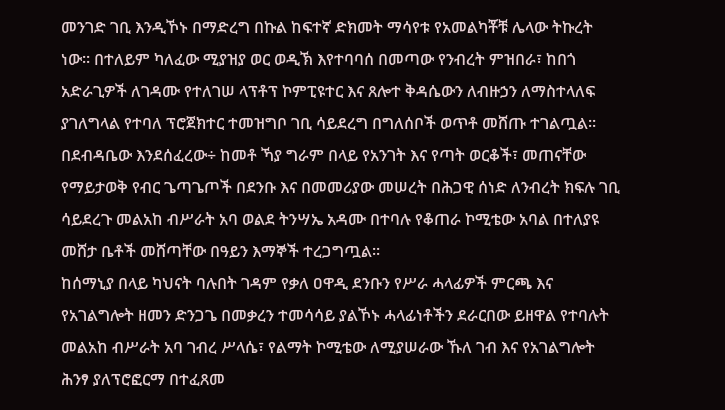መንገድ ገቢ እንዲኾኑ በማድረግ በኩል ከፍተኛ ድክመት ማሳየቱ የአመልካቾቹ ሌላው ትኩረት ነው፡፡ በተለይም ካለፈው ሚያዝያ ወር ወዲኽ እየተባባሰ በመጣው የንብረት ምዝበራ፣ ከበጎ አድራጊዎች ለገዳሙ የተለገሠ ላፕቶፕ ኮምፒዩተር እና ጸሎተ ቅዳሴውን ለብዙኃን ለማስተላለፍ ያገለግላል የተባለ ፕሮጀክተር ተመዝግቦ ገቢ ሳይደረግ በግለሰቦች ወጥቶ መሸጡ ተገልጧል፡፡
በደብዳቤው እንደሰፈረው÷ ከመቶ ኻያ ግራም በላይ የአንገት እና የጣት ወርቆች፣ መጠናቸው የማይታወቅ የብር ጌጣጌጦች በደንቡ እና በመመሪያው መሠረት በሕጋዊ ሰነድ ለንብረት ክፍሉ ገቢ ሳይደረጉ መልአከ ብሥራት አባ ወልደ ትንሣኤ አዳሙ በተባሉ የቆጠራ ኮሚቴው አባል በተለያዩ መሸታ ቤቶች መሸጣቸው በዓይን እማኞች ተረጋግጧል፡፡
ከሰማኒያ በላይ ካህናት ባሉበት ገዳም የቃለ ዐዋዲ ደንቡን የሥራ ሓላፊዎች ምርጫ እና የአገልግሎት ዘመን ድንጋጌ በመቃረን ተመሳሳይ ያልኾኑ ሓላፊነቶችን ደራርበው ይዘዋል የተባሉት መልአከ ብሥራት አባ ገብረ ሥላሴ፣ የልማት ኮሚቴው ለሚያሠራው ኹለ ገብ እና የአገልግሎት ሕንፃ ያለፕሮፎርማ በተፈጸመ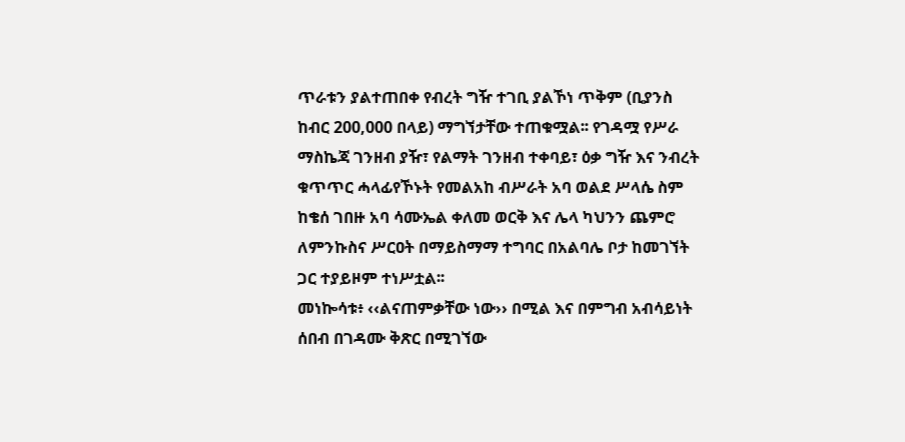ጥራቱን ያልተጠበቀ የብረት ግዥ ተገቢ ያልኾነ ጥቅም (ቢያንስ ከብር 200,000 በላይ) ማግኘታቸው ተጠቁሟል፡፡ የገዳሟ የሥራ ማስኬጃ ገንዘብ ያዥ፣ የልማት ገንዘብ ተቀባይ፣ ዕቃ ግዥ እና ንብረት ቁጥጥር ሓላፊየኾኑት የመልአከ ብሥራት አባ ወልደ ሥላሴ ስም ከቄሰ ገበዙ አባ ሳሙኤል ቀለመ ወርቅ እና ሌላ ካህንን ጨምሮ ለምንኩስና ሥርዐት በማይስማማ ተግባር በአልባሌ ቦታ ከመገኘት ጋር ተያይዞም ተነሥቷል፡፡
መነኰሳቱ፥ ‹‹ልናጠምቃቸው ነው›› በሚል እና በምግብ አብሳይነት ሰበብ በገዳሙ ቅጽር በሚገኘው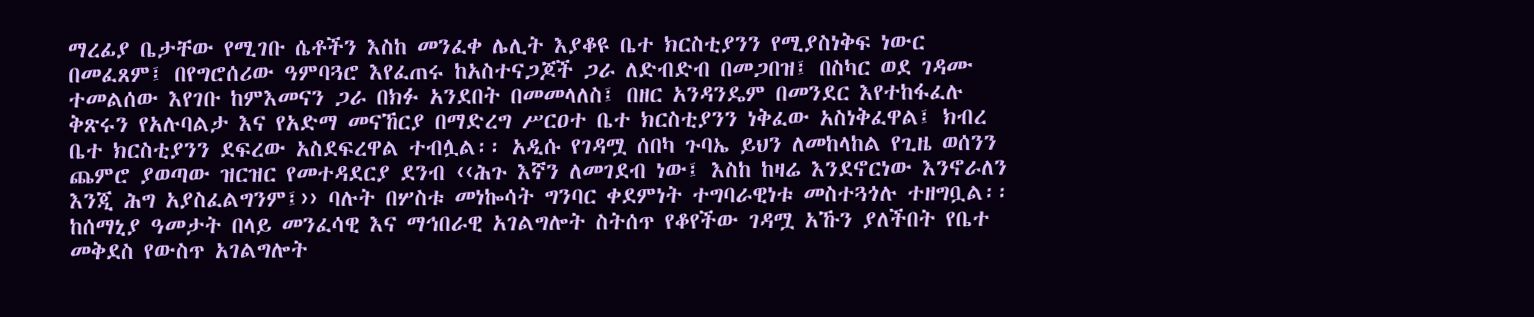ማረፊያ ቤታቸው የሚገቡ ሴቶችን እስከ መንፈቀ ሌሊት እያቆዩ ቤተ ክርስቲያንን የሚያስነቅፍ ነውር በመፈጸም፤ በየግሮሰሪው ዓምባጓሮ እየፈጠሩ ከአስተናጋጆች ጋራ ለድብድብ በመጋበዝ፤ በስካር ወደ ገዳሙ ተመልሰው እየገቡ ከምእመናን ጋራ በክፉ አንደበት በመመላለስ፤ በዘር አንዳንዴም በመንደር እየተከፋፈሉ ቅጽሩን የአሉባልታ እና የአድማ መናኸርያ በማድረግ ሥርዐተ ቤተ ክርስቲያንን ነቅፈው አስነቅፈዋል፤ ክብረ ቤተ ክርስቲያንን ደፍረው አስደፍረዋል ተብሏል፡፡ አዲሱ የገዳሟ ሰበካ ጉባኤ ይህን ለመከላከል የጊዜ ወሰንን ጨምሮ ያወጣው ዝርዝር የመተዳደርያ ደንብ ‹‹ሕጉ እኛን ለመገደብ ነው፤ እስከ ከዛሬ እንደኖርነው እንኖራለን እንጂ ሕግ አያስፈልግንም፤›› ባሉት በሦስቱ መነኰሳት ግንባር ቀደምነት ተግባራዊነቱ መስተጓጎሉ ተዘግቧል፡፡
ከሰማኒያ ዓመታት በላይ መንፈሳዊ እና ማኅበራዊ አገልግሎት ስትሰጥ የቆየችው ገዳሟ አኹን ያለችበት የቤተ መቅደስ የውስጥ አገልግሎት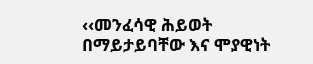‹‹መንፈሳዊ ሕይወት በማይታይባቸው እና ሞያዊነት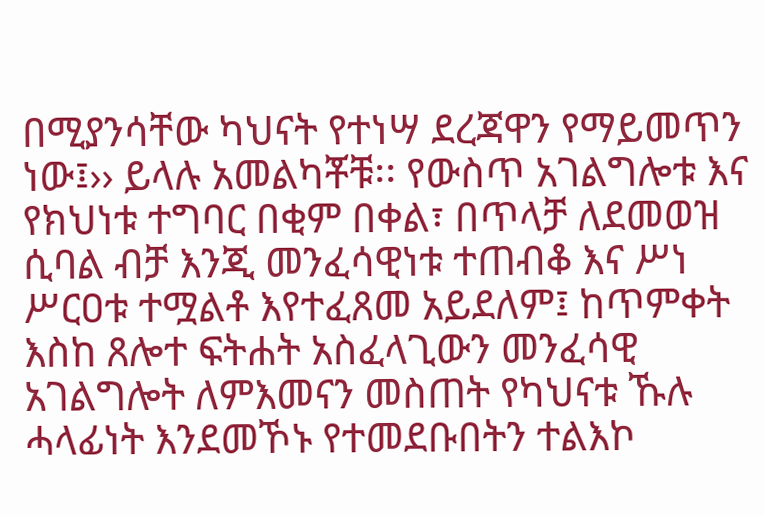በሚያንሳቸው ካህናት የተነሣ ደረጃዋን የማይመጥን ነው፤›› ይላሉ አመልካቾቹ፡፡ የውስጥ አገልግሎቱ እና የክህነቱ ተግባር በቂም በቀል፣ በጥላቻ ለደመወዝ ሲባል ብቻ እንጂ መንፈሳዊነቱ ተጠብቆ እና ሥነ ሥርዐቱ ተሟልቶ እየተፈጸመ አይደለም፤ ከጥምቀት እስከ ጸሎተ ፍትሐት አስፈላጊውን መንፈሳዊ አገልግሎት ለምእመናን መስጠት የካህናቱ ኹሉ ሓላፊነት እንደመኾኑ የተመደቡበትን ተልእኮ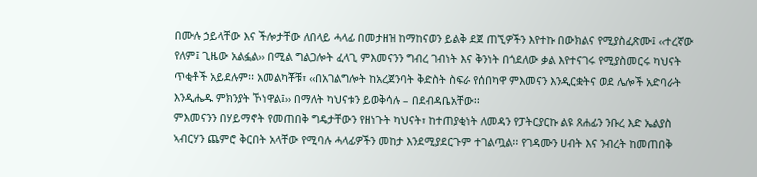በሙሉ ኃይላቸው እና ችሎታቸው ለበላይ ሓላፊ በመታዘዝ ከማከናወን ይልቅ ደጀ ጠኚዎችን እየተኩ በውክልና የሚያስፈጽሙ፤ ‹‹ተረኛው የለም፤ ጊዜው አልፏል›› በሚል ግልጋሎት ፈላጊ ምእመናንን ግብረ ገብነት እና ቅንነት በጎደለው ቃል እየተናገሩ የሚያስመርሩ ካህናት ጥቂቶች አይደሉም፡፡ አመልካቾቹ፣ ‹‹በአገልግሎት ከአረጀንባት ቅድስት ስፍራ የሰበካዋ ምእመናን እንዲርቋትና ወደ ሌሎች አድባራት እንዲሔዱ ምክንያት ኾነዋል፤›› በማለት ካህናቱን ይወቅሳሉ – በደብዳቤአቸው፡፡
ምእመናንን በሃይማኖት የመጠበቅ ግዴታቸውን የዘነጉት ካህናት፣ ከተጠያቂነት ለመዳን የፓትርያርኩ ልዩ ጸሐፊን ንቡረ እድ ኤልያስ ኣብርሃን ጨምሮ ቅርበት አላቸው የሚባሉ ሓላፊዎችን መከታ እንደሚያደርጉም ተገልጧል፡፡ የገዳሙን ሀብት እና ንብረት ከመጠበቅ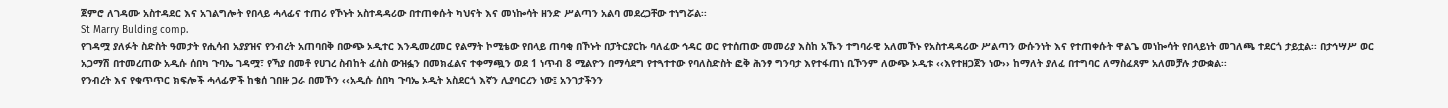ጀምሮ ለገዳሙ አስተዳደር እና አገልግሎት የበላይ ሓላፊና ተጠሪ የኾኑት አስተዳዳሪው በተጠቀሱት ካህናት እና መነኰሳት ዘንድ ሥልጣን አልባ መደረጋቸው ተነግሯል፡፡
St Marry Bulding comp.
የገዳሟ ያለፉት ስድስት ዓመታት የሒሳብ አያያዝና የንብረት አጠባበቅ በውጭ ኦዲተር እንዲመረመር የልማት ኮሚቴው የበላይ ጠባቂ በኾኑት በፓትርያርኩ ባለፈው ኅዳር ወር የተሰጠው መመሪያ እስከ አኹን ተግባራዊ አለመኾኑ የአስተዳዳሪው ሥልጣን ውሱንነት እና የተጠቀሱት ዋልጌ መነኰሳት የበላይነት መገለጫ ተደርጎ ታይቷል፡፡ በታኅሣሥ ወር አጋማሽ በተመረጠው አዲሱ ሰበካ ጉባኤ ገዳሟ፣ የኻያ በመቶ የሀገረ ስብከት ፈሰስ ውዝፏን በመክፈልና ተቀማጯን ወደ 1 ነጥብ 8 ሚልዮን በማሳደግ የተጓተተው የባለስድስት ፎቅ ሕንፃ ግንባታ እየተፋጠነ ቢኾንም ለውጭ ኦዲቱ ‹‹እየተዘጋጀን ነው›› ከማለት ያለፈ በተግባር ለማስፈጸም አለመቻሉ ታውቋል፡፡
የንብረት እና የቁጥጥር ክፍሎች ሓላፊዎች ከቄሰ ገበዙ ጋራ በመኾን ‹‹አዲሱ ሰበካ ጉባኤ ኦዲት አስደርጎ እኛን ሊያባርረን ነው፤ አንገታችንን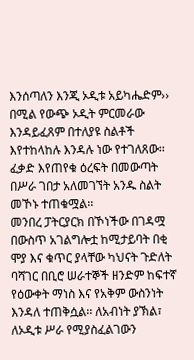እንሰጣለን እንጂ ኦዲቱ አይካሔድም›› በሚል የውጭ ኦዲት ምርመራው እንዳይፈጸም በተለያዩ ስልቶች እየተከላከሉ እንዳሉ ነው የተገለጸው፡፡ ፈቃድ እየጠየቁ ዕረፍት በመውጣት በሥራ ገበታ አለመገኘት አንዱ ስልት መኾኑ ተጠቁሟል፡፡
መንበረ ፓትርያርክ በኾነችው በገዳሟ በውስጥ አገልግሎቷ ከሚታይባት በቂ ሞያ እና ቁጥር ያላቸው ካህናት ጉድለት ባሻገር በቢሮ ሠራተኞች ዘንድም ከፍተኛ የዕውቀት ማነስ እና የአቅም ውስንነት እንዳለ ተጠቅሷል፡፡ ለአብነት ያኽል፣ ለኦዲቱ ሥራ የሚያስፈልገውን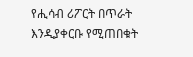የሒሳብ ሪፖርት በጥራት እንዲያቀርቡ የሚጠበቁት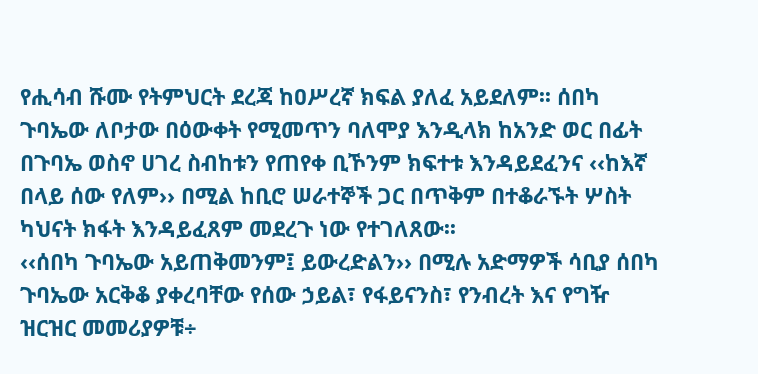የሒሳብ ሹሙ የትምህርት ደረጃ ከዐሥረኛ ክፍል ያለፈ አይደለም፡፡ ሰበካ ጉባኤው ለቦታው በዕውቀት የሚመጥን ባለሞያ እንዲላክ ከአንድ ወር በፊት በጉባኤ ወስኖ ሀገረ ስብከቱን የጠየቀ ቢኾንም ክፍተቱ እንዳይደፈንና ‹‹ከእኛ በላይ ሰው የለም›› በሚል ከቢሮ ሠራተኞች ጋር በጥቅም በተቆራኙት ሦስት ካህናት ክፋት እንዳይፈጸም መደረጉ ነው የተገለጸው፡፡
‹‹ሰበካ ጉባኤው አይጠቅመንም፤ ይውረድልን›› በሚሉ አድማዎች ሳቢያ ሰበካ ጉባኤው አርቅቆ ያቀረባቸው የሰው ኃይል፣ የፋይናንስ፣ የንብረት እና የግዥ ዝርዝር መመሪያዎቹ÷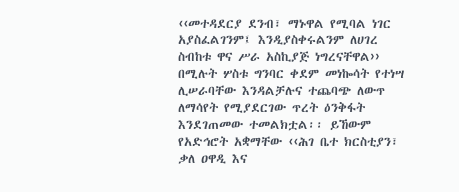‹‹መተዳደርያ ደንብ፣ ማኑዋል የሚባል ነገር አያስፈልገንም፤ እንዲያስቀሩልንም ለሀገረ ስብከቱ ዋና ሥራ አስኪያጅ ነግረናቸዋል›› በሚሉት ሦስቱ ግንባር ቀደም መነኰሳት የተነሣ ሊሠራባቸው እንዳልቻሉና ተጨባጭ ለውጥ ለማሳየት የሚያደርገው ጥረት ዕንቅፋት እንደገጠመው ተመልክቷል፡፡ ይኸውም የአድኅሮት አቋማቸው ‹‹ሕገ ቤተ ክርስቲያን፣ ቃለ ዐዋዲ እና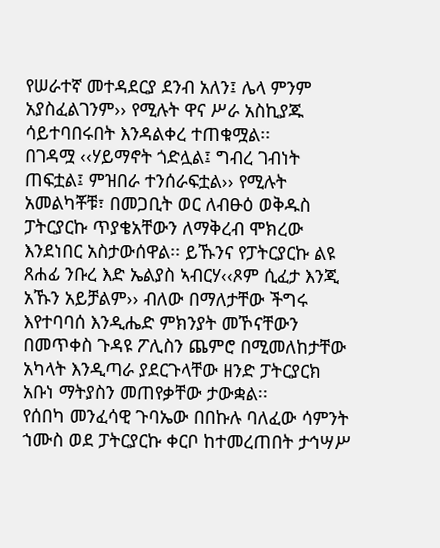የሠራተኛ መተዳደርያ ደንብ አለን፤ ሌላ ምንም አያስፈልገንም›› የሚሉት ዋና ሥራ አስኪያጁ ሳይተባበሩበት እንዳልቀረ ተጠቁሟል፡፡
በገዳሟ ‹‹ሃይማኖት ጎድሏል፤ ግብረ ገብነት ጠፍቷል፤ ምዝበራ ተንሰራፍቷል›› የሚሉት አመልካቾቹ፣ በመጋቢት ወር ለብፁዕ ወቅዱስ ፓትርያርኩ ጥያቄአቸውን ለማቅረብ ሞክረው እንደነበር አስታውሰዋል፡፡ ይኹንና የፓትርያርኩ ልዩ ጸሐፊ ንቡረ እድ ኤልያስ ኣብርሃ‹‹ጾም ሲፈታ እንጂ አኹን አይቻልም›› ብለው በማለታቸው ችግሩ እየተባባሰ እንዲሔድ ምክንያት መኾናቸውን በመጥቀስ ጉዳዩ ፖሊስን ጨምሮ በሚመለከታቸው አካላት እንዲጣራ ያደርጉላቸው ዘንድ ፓትርያርክ አቡነ ማትያስን መጠየቃቸው ታውቋል፡፡
የሰበካ መንፈሳዊ ጉባኤው በበኩሉ ባለፈው ሳምንት ኀሙስ ወደ ፓትርያርኩ ቀርቦ ከተመረጠበት ታኅሣሥ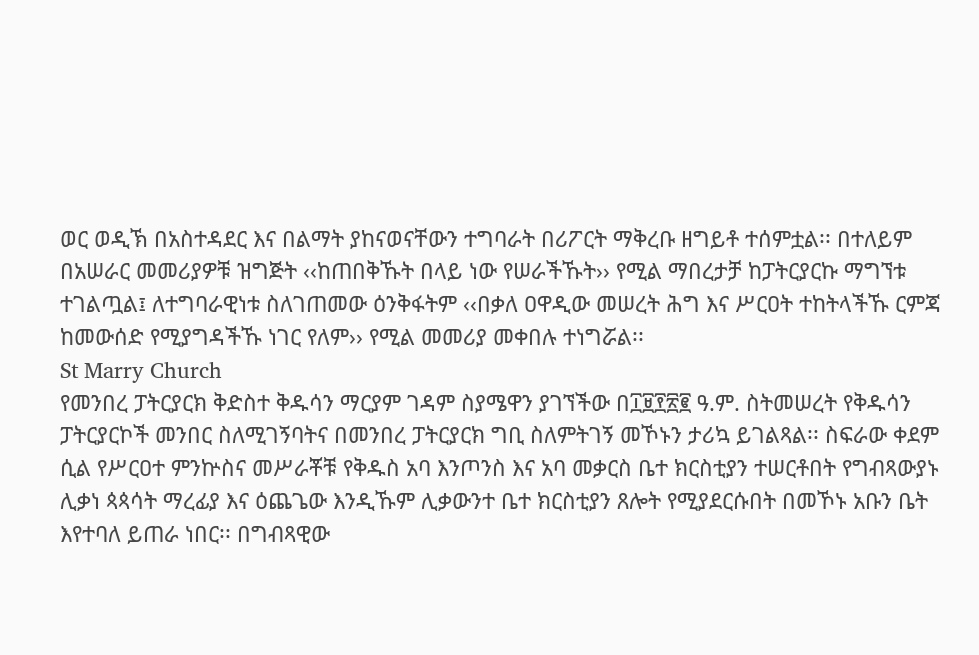ወር ወዲኽ በአስተዳደር እና በልማት ያከናወናቸውን ተግባራት በሪፖርት ማቅረቡ ዘግይቶ ተሰምቷል፡፡ በተለይም በአሠራር መመሪያዎቹ ዝግጅት ‹‹ከጠበቅኹት በላይ ነው የሠራችኹት›› የሚል ማበረታቻ ከፓትርያርኩ ማግኘቱ ተገልጧል፤ ለተግባራዊነቱ ስለገጠመው ዕንቅፋትም ‹‹በቃለ ዐዋዲው መሠረት ሕግ እና ሥርዐት ተከትላችኹ ርምጃ ከመውሰድ የሚያግዳችኹ ነገር የለም›› የሚል መመሪያ መቀበሉ ተነግሯል፡፡
St Marry Church
የመንበረ ፓትርያርክ ቅድስተ ቅዱሳን ማርያም ገዳም ስያሜዋን ያገኘችው በ፲፱፻፳፪ ዓ.ም. ስትመሠረት የቅዱሳን ፓትርያርኮች መንበር ስለሚገኝባትና በመንበረ ፓትርያርክ ግቢ ስለምትገኝ መኾኑን ታሪኳ ይገልጻል፡፡ ስፍራው ቀደም ሲል የሥርዐተ ምንኵስና መሥራቾቹ የቅዱስ አባ እንጦንስ እና አባ መቃርስ ቤተ ክርስቲያን ተሠርቶበት የግብጻውያኑ ሊቃነ ጳጳሳት ማረፊያ እና ዕጨጌው እንዲኹም ሊቃውንተ ቤተ ክርስቲያን ጸሎት የሚያደርሱበት በመኾኑ አቡን ቤት እየተባለ ይጠራ ነበር፡፡ በግብጻዊው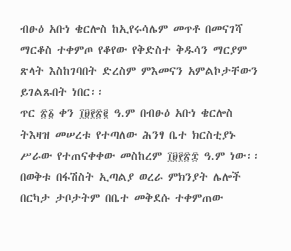ብፁዕ አቡነ ቄርሎስ ከኢየሩሳሌም መጥቶ በመናገሻ ማርቆስ ተቀምጦ የቆየው የቅድስተ ቅዱሳን ማርያም ጽላት እስከገባበት ድረስም ምእመናን አምልኮታቸውን ይገልጹበት ነበር፡፡
ጥር ፳፩ ቀን ፲፱፻፳፪ ዓ.ም በብፁዕ አቡነ ቄርሎስ ትእዛዝ መሠረቱ የተጣለው ሕንፃ ቤተ ክርስቲያኑ ሥራው የተጠናቀቀው መስከረም ፲፱፻፳፰ ዓ.ም ነው፡፡ በወቅቱ በፋሽስት ኢጣልያ ወረራ ምክንያት ሌሎች በርካታ ታቦታትም በቤተ መቅደሱ ተቀምጠው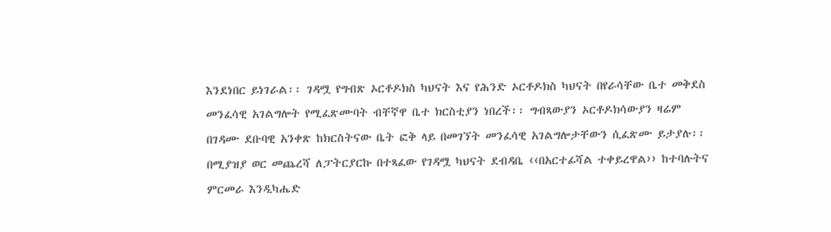እንደነበር ይነገራል፡፡ ገዳሟ የግብጽ ኦርቶዶክስ ካህናት እና የሕንድ ኦርቶዶክስ ካህናት በየራሳቸው ቤተ መቅደስ መንፈሳዊ አገልግሎት የሚፈጽሙባት ብቸኛዋ ቤተ ክርስቲያን ነበረች፡፡ ግብጻውያን ኦርቶዶክሳውያን ዛሬም በገዳሙ ደቡባዊ አንቀጽ ከክርስትናው ቤት ፎቅ ላይ በመገኘት መንፈሳዊ አገልግሎታቸውን ሲፈጽሙ ይታያሉ፡፡
በሚያዝያ ወር መጨረሻ ለፓትርያርኩ በተጻፈው የገዳሟ ካህናት ደብዳቤ ‹‹በአርተፊሻል ተቀይረዋል›› ከተባሉትና ምርመራ እንዲካሔድ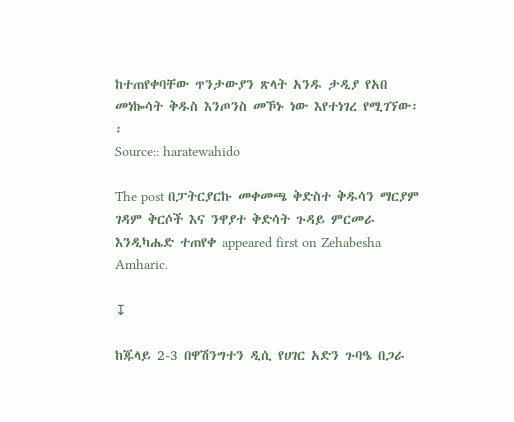ከተጠየቀባቸው ጥንታውያን ጽላት አንዱ ታዲያ የአበ መነኰሳት ቅዱስ እንጦንስ መኾኑ ነው እየተነገረ የሚገኘው፡፡
Source:: haratewahido

The post በፓትርያርኩ መቀመጫ ቅድስተ ቅዱሳን ማርያም ገዳም ቅርሶች እና ንዋያተ ቅድሳት ጉዳይ ምርመራ እንዲካሔድ ተጠየቀ appeared first on Zehabesha Amharic.

↧

ከጁላይ 2-3 በዋሽንግተን ዲሲ የሀገር አድን ጉባዔ በጋራ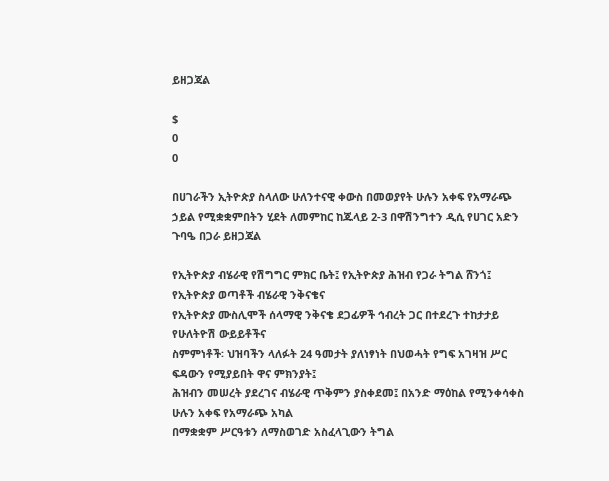ይዘጋጃል

$
0
0

በሀገራችን ኢትዮጵያ ስላለው ሁለንተናዊ ቀውስ በመወያየት ሁሉን አቀፍ የአማራጭ ኃይል የሚቋቋምበትን ሂደት ለመምከር ከጁላይ 2-3 በዋሽንግተን ዲሲ የሀገር አድን ጉባዔ በጋራ ይዘጋጃል

የኢትዮጵያ ብሄራዊ የሽግግር ምክር ቤት፤ የኢትዮጵያ ሕዝብ የጋራ ትግል ሸንጎ፤ የኢትዮጵያ ወጣቶች ብሄራዊ ንቅናቄና
የኢትዮጵያ ሙስሊሞች ሰላማዊ ንቅናቄ ደጋፊዎች ኅብረት ጋር በተደረጉ ተከታታይ የሁለትዮሽ ውይይቶችና
ስምምነቶች፡ ህዝባችን ላለፉት 24 ዓመታት ያለነፃነት በህወሓት የግፍ አገዛዝ ሥር ፍዳውን የሚያይበት ዋና ምክንያት፤
ሕዝብን መሠረት ያደረገና ብሄራዊ ጥቅምን ያስቀደመ፤ በአንድ ማዕከል የሚንቀሳቀስ ሁሉን አቀፍ የአማራጭ አካል
በማቋቋም ሥርዓቱን ለማስወገድ አስፈላጊውን ትግል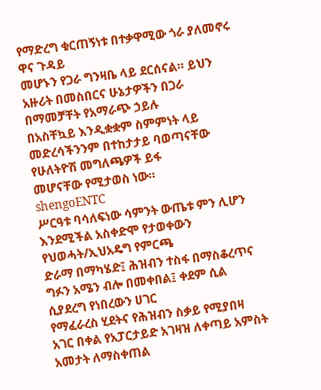የማድረግ ቁርጠኝነቱ በተቃዋሚው ጎራ ያለመኖሩ ዋና ጉዳይ
መሆኑን የጋራ ግንዛቤ ላይ ደርሰናል። ይህን አዙሪት በመስበርና ሁኔታዎችን በጋራ በማመቻቸት የአማራጭ ኃይሉ
በአስቸኳይ እንዲቋቋም ስምምነት ላይ መድረሳችንንም በተከታታይ ባወጣናቸው የሁለትዮሽ መግለጫዎች ይፋ
መሆናቸው የሚታወስ ነው።
shengoENTC
ሥርዓቱ ባሳለፍነው ሳምንት ውጤቱ ምን ሊሆን እንደሚችል አስቀድሞ የታወቀውን የህወሓት/ኢህአዴግ የምርጫ
ድራማ በማካሄድ፤ ሕዝብን ተስፋ በማስቆረጥና ግፉን አሜን ብሎ በመቀበል፤ ቀደም ሲል ሲያደረግ የነበረውን ሀገር
የማፈራረስ ሂደትና የሕዝብን ስቃይ የሚያበዛ አገር በቀል የአፓርታይድ አገዛዝ ለቀጣይ አምስት አመታት ለማስቀጠል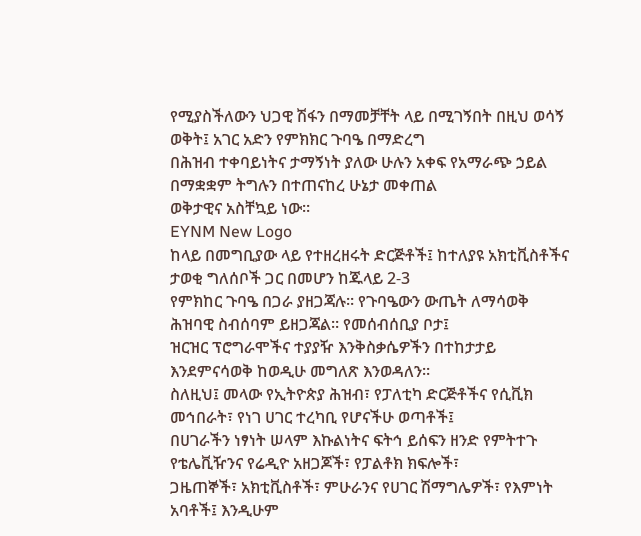የሚያስችለውን ህጋዊ ሽፋን በማመቻቸት ላይ በሚገኝበት በዚህ ወሳኝ ወቅት፤ አገር አድን የምክክር ጉባዔ በማድረግ
በሕዝብ ተቀባይነትና ታማኝነት ያለው ሁሉን አቀፍ የአማራጭ ኃይል በማቋቋም ትግሉን በተጠናከረ ሁኔታ መቀጠል
ወቅታዊና አስቸኳይ ነው።
EYNM New Logo
ከላይ በመግቢያው ላይ የተዘረዘሩት ድርጅቶች፤ ከተለያዩ አክቲቪስቶችና ታወቂ ግለሰቦች ጋር በመሆን ከጁላይ 2-3
የምክከር ጉባዔ በጋራ ያዘጋጃሉ። የጉባዔውን ውጤት ለማሳወቅ ሕዝባዊ ስብሰባም ይዘጋጃል። የመሰብሰቢያ ቦታ፤
ዝርዝር ፕሮግራሞችና ተያያዥ እንቅስቃሴዎችን በተከታታይ እንደምናሳወቅ ከወዲሁ መግለጽ እንወዳለን።
ስለዚህ፤ መላው የኢትዮጵያ ሕዝብ፣ የፓለቲካ ድርጅቶችና የሲቪክ መኅበራት፣ የነገ ሀገር ተረካቢ የሆናችሁ ወጣቶች፤
በሀገራችን ነፃነት ሠላም እኩልነትና ፍትኅ ይሰፍን ዘንድ የምትተጉ የቴሌቪዥንና የሬዲዮ አዘጋጆች፣ የፓልቶክ ክፍሎች፣
ጋዜጠኞች፣ አክቲቪስቶች፣ ምሁራንና የሀገር ሽማግሌዎች፣ የእምነት አባቶች፤ እንዲሁም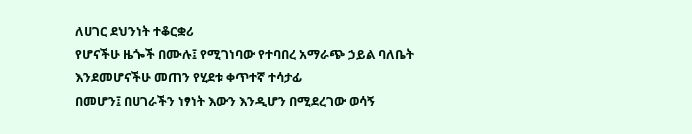ለሀገር ደህንነት ተቆርቋሪ
የሆናችሁ ዜጐች በሙሉ፤ የሚገነባው የተባበረ አማራጭ ኃይል ባለቤት እንደመሆናችሁ መጠን የሂደቱ ቀጥተኛ ተሳታፊ
በመሆን፤ በሀገራችን ነፃነት እውን እንዲሆን በሚደረገው ወሳኝ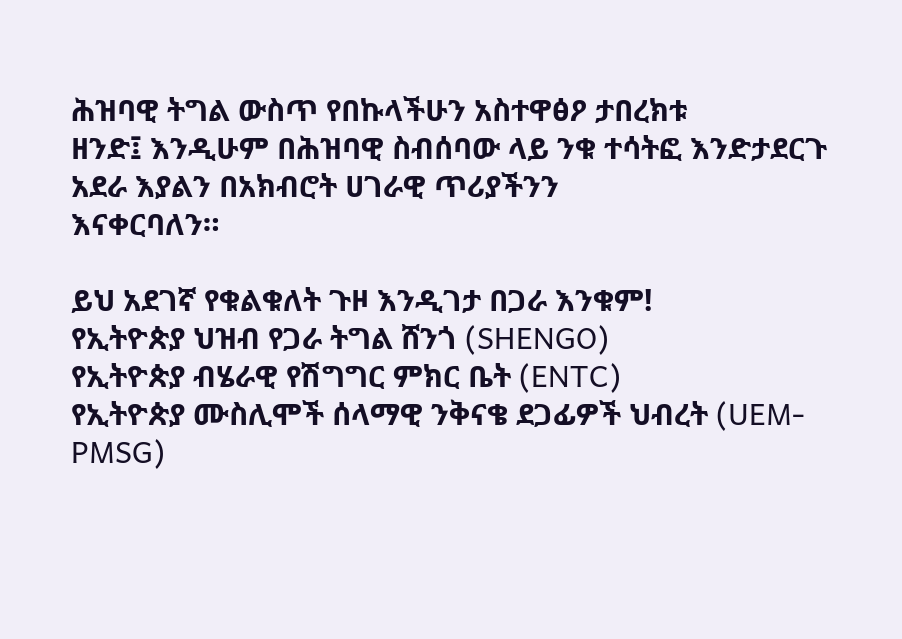ሕዝባዊ ትግል ውስጥ የበኩላችሁን አስተዋፅዖ ታበረክቱ
ዘንድ፤ እንዲሁም በሕዝባዊ ስብሰባው ላይ ንቁ ተሳትፎ እንድታደርጉ አደራ እያልን በአክብሮት ሀገራዊ ጥሪያችንን
እናቀርባለን።

ይህ አደገኛ የቁልቁለት ጉዞ እንዲገታ በጋራ እንቁም!
የኢትዮጵያ ህዝብ የጋራ ትግል ሸንጎ (SHENGO)
የኢትዮጵያ ብሄራዊ የሽግግር ምክር ቤት (ENTC)
የኢትዮጵያ ሙስሊሞች ሰላማዊ ንቅናቄ ደጋፊዎች ህብረት (UEM-PMSG)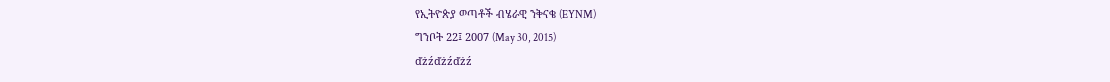የኢትዮጵያ ወጣቶች ብሄራዊ ንቅናቄ (EYNM)
ግንቦት 22፤ 2007 (May 30, 2015)
ďżźďżźďżź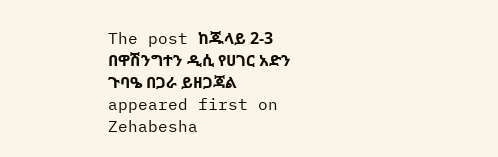The post ከጁላይ 2-3 በዋሽንግተን ዲሲ የሀገር አድን ጉባዔ በጋራ ይዘጋጃል appeared first on Zehabesha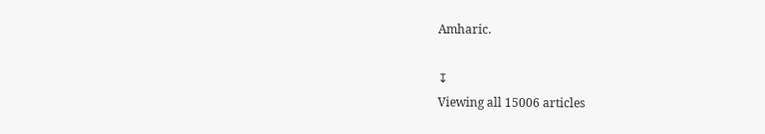Amharic.

↧
Viewing all 15006 articles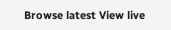Browse latest View live